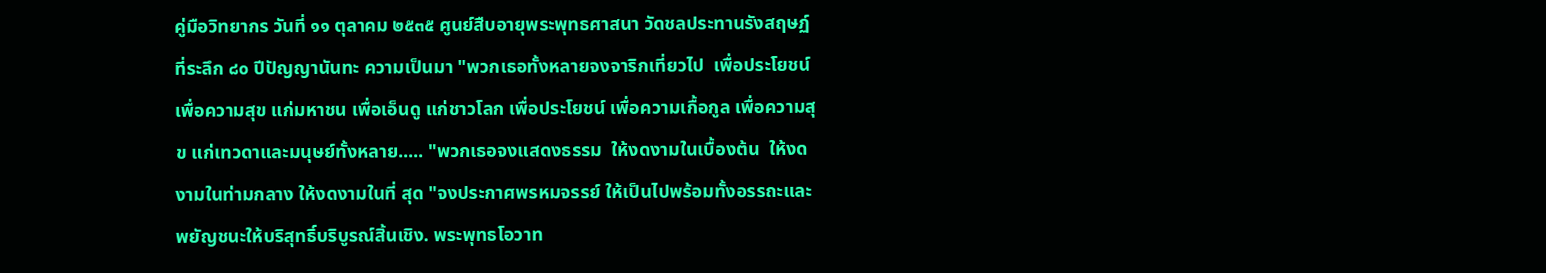คู่มือวิทยากร วันที่ ๑๑ ตุลาคม ๒๕๓๕ ศูนย์สืบอายุพระพุทธศาสนา วัดชลประทานรังสฤษฏ์ ที่ระลึก ๘๐ ปีปัญญานันทะ ความเป็นมา "พวกเธอทั้งหลายจงจาริกเที่ยวไป  เพื่อประโยชน์ เพื่อความสุข แก่มหาชน เพื่อเอ็นดู แก่ชาวโลก เพื่อประโยชน์ เพื่อความเกื้อกูล เพื่อความสุข แก่เทวดาและมนุษย์ทั้งหลาย..... "พวกเธอจงแสดงธรรม  ให้งดงามในเบื้องต้น  ให้งดงามในท่ามกลาง ให้งดงามในที่ สุด "จงประกาศพรหมจรรย์ ให้เป็นไปพร้อมทั้งอรรถะและพยัญชนะให้บริสุทธิ์บริบูรณ์สิ้นเชิง. พระพุทธโอวาท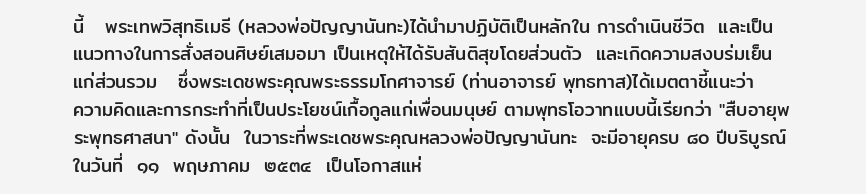นี้   พระเทพวิสุทธิเมธี (หลวงพ่อปัญญานันทะ)ได้นำมาปฏิบัติเป็นหลักใน การดำเนินชีวิต  และเป็นแนวทางในการสั่งสอนศิษย์เสมอมา เป็นเหตุให้ได้รับสันติสุขโดยส่วนตัว  และเกิดความสงบร่มเย็นแก่ส่วนรวม   ซึ่งพระเดชพระคุณพระธรรมโกศาจารย์ (ท่านอาจารย์ พุทธทาส)ได้เมตตาชี้แนะว่า       ความคิดและการกระทำที่เป็นประโยชน์เกื้อกูลแก่เพื่อนมนุษย์ ตามพุทธโอวาทแบบนี้เรียกว่า "สืบอายุพระพุทธศาสนา" ดังนั้น  ในวาระที่พระเดชพระคุณหลวงพ่อปัญญานันทะ  จะมีอายุครบ ๘๐ ปีบริบูรณ์ ในวันที่  ๑๑  พฤษภาคม  ๒๕๓๔  เป็นโอกาสแห่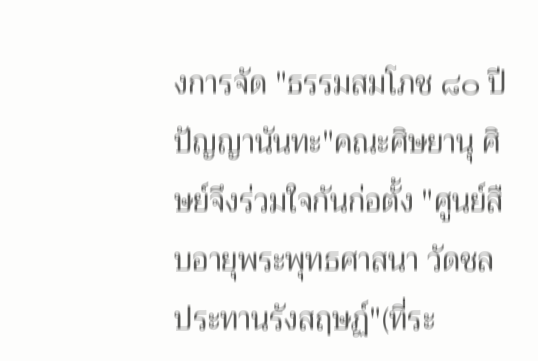งการจัด "ธรรมสมโภช ๘๐ ปีปัญญานันทะ"คณะศิษยานุ ศิษย์จึงร่วมใจกันก่อตั้ง "ศูนย์สืบอายุพระพุทธศาสนา วัดชลประทานรังสฤษฏ์"(ที่ระ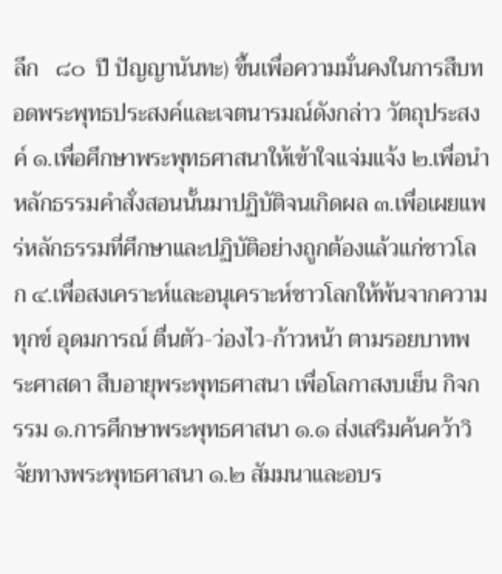ลึก   ๘๐  ปี ปัญญานันทะ) ขึ้นเพื่อความมั่นคงในการสืบทอดพระพุทธประสงค์และเจตนารมณ์ดังกล่าว วัตถุประสงค์ ๑.เพื่อศึกษาพระพุทธศาสนาให้เข้าใจแจ่มแจ้ง ๒.เพื่อนำหลักธรรมคำสั่งสอนนั้นมาปฏิบัติจนเกิดผล ๓.เพื่อเผยแพร่หลักธรรมที่ศึกษาและปฏิบัติอย่างถูกต้องแล้วแก่ชาวโลก ๔.เพื่อสงเคราะห์และอนุเคราะห์ชาวโลกให้พ้นจากความทุกข์ อุดมการณ์ ตื่นตัว-ว่องไว-ก้าวหน้า ตามรอยบาทพระศาสดา สืบอายุพระพุทธศาสนา เพื่อโลกาสงบเย็น กิจกรรม ๑.การศึกษาพระพุทธศาสนา ๑.๑ ส่งเสริมค้นคว้าวิจัยทางพระพุทธศาสนา ๑.๒ สัมมนาและอบร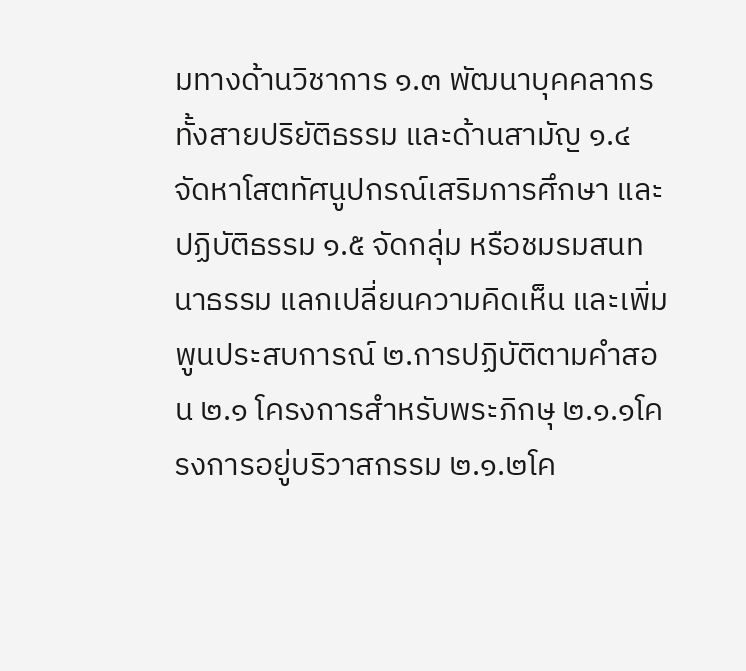มทางด้านวิชาการ ๑.๓ พัฒนาบุคคลากรทั้งสายปริยัติธรรม และด้านสามัญ ๑.๔ จัดหาโสตทัศนูปกรณ์เสริมการศึกษา และปฏิบัติธรรม ๑.๕ จัดกลุ่ม หรือชมรมสนทนาธรรม แลกเปลี่ยนความคิดเห็น และเพิ่มพูนประสบการณ์ ๒.การปฏิบัติตามคำสอน ๒.๑ โครงการสำหรับพระภิกษุ ๒.๑.๑โครงการอยู่บริวาสกรรม ๒.๑.๒โค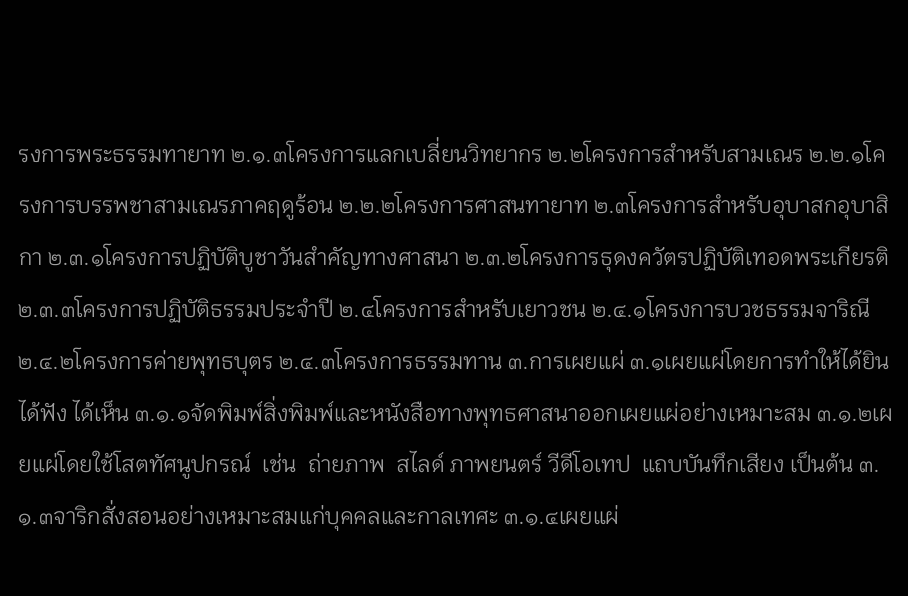รงการพระธรรมทายาท ๒.๑.๓โครงการแลกเบลี่ยนวิทยากร ๒.๒โครงการสำหรับสามเณร ๒.๒.๑โครงการบรรพชาสามเณรภาคฤดูร้อน ๒.๒.๒โครงการศาสนทายาท ๒.๓โครงการสำหรับอุบาสกอุบาสิกา ๒.๓.๑โครงการปฏิบัติบูชาวันสำคัญทางศาสนา ๒.๓.๒โครงการธุดงควัตรปฏิบัติเทอดพระเกียรติ ๒.๓.๓โครงการปฏิบัติธรรมประจำปี ๒.๔โครงการสำหรับเยาวชน ๒.๔.๑โครงการบวชธรรมจาริณี ๒.๔.๒โครงการค่ายพุทธบุตร ๒.๔.๓โครงการธรรมทาน ๓.การเผยแผ่ ๓.๑เผยแผ่โดยการทำให้ได้ยิน ได้ฟัง ได้เห็น ๓.๑.๑จัดพิมพ์สิ่งพิมพ์และหนังสือทางพุทธศาสนาออกเผยแผ่อย่างเหมาะสม ๓.๑.๒เผยแผ่โดยใช้โสตทัศนูปกรณ์  เช่น  ถ่ายภาพ  สไลด์ ภาพยนตร์ วีดีโอเทป  แถบบันทึกเสียง เป็นต้น ๓.๑.๓จาริกสั่งสอนอย่างเหมาะสมแก่บุคคลและกาลเทศะ ๓.๑.๔เผยแผ่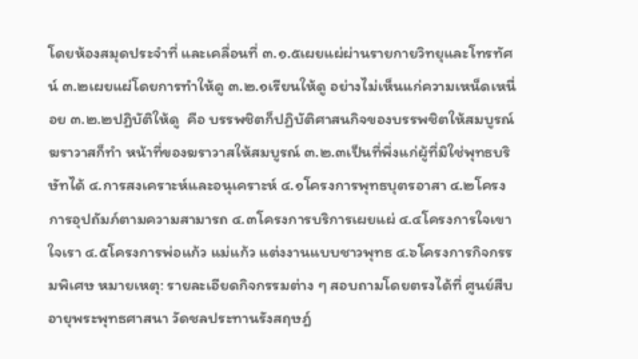โดยห้องสมุดประจำที่ และเคลื่อนที่ ๓.๑.๕เผยแผ่ผ่านรายกายวิทยุและโทรทัศน์ ๓.๒เผยแผ่โดยการทำให้ดู ๓.๒.๑เรียนให้ดู อย่างไม่เห็นแก่ความเหน็ดเหนื่อย ๓.๒.๒ปฏิบัติให้ดู  คือ บรรพชิตก็ปฏิบัติศาสนกิจของบรรพชิตให้สมบูรณ์ ฆราวาสก็ทำ หน้าที่ของฆราวาสให้สมบูรณ์ ๓.๒.๓เป็นที่พึ่งแก่ผู้ที่มิใช่พุทธบริษัทได้ ๔.การสงเคราะห์และอนุเคราะห์ ๔.๑โครงการพุทธบุตรอาสา ๔.๒โครงการอุปถัมภ์ตามความสามารถ ๔.๓โครงการบริการเผยแผ่ ๔.๔โครงการใจเขาใจเรา ๔.๕โครงการพ่อแก้ว แม่แก้ว แต่งงานแบบชาวพุทธ ๔.๖โครงการกิจกรรมพิเศษ หมายเหตุ: รายละเอียดกิจกรรมต่าง ๆ สอบถามโดยตรงได้ที่ ศูนย์สืบอายุพระพุทธศาสนา วัดชลประทานรังสฤษฎ์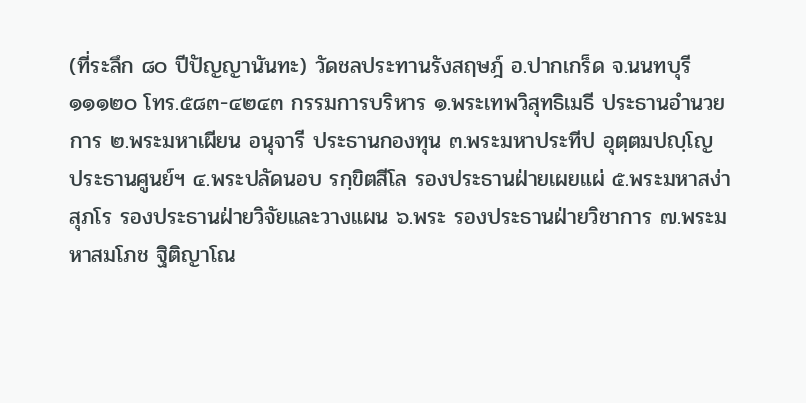(ที่ระลึก ๘๐ ปีปัญญานันทะ) วัดชลประทานรังสฤษฎ์ อ.ปากเกร็ด จ.นนทบุรี ๑๑๑๒๐ โทร.๕๘๓-๔๒๔๓ กรรมการบริหาร ๑.พระเทพวิสุทธิเมธี ประธานอำนวยการ ๒.พระมหาเผียน อนุจารี ประธานกองทุน ๓.พระมหาประทีป อุตฺตมปญฺโญ ประธานศูนย์ฯ ๔.พระปลัดนอบ รกฺขิตสีโล รองประธานฝ่ายเผยแผ่ ๕.พระมหาสง่า สุภโร รองประธานฝ่ายวิจัยและวางแผน ๖.พระ รองประธานฝ่ายวิชาการ ๗.พระมหาสมโภช ฐิติญาโณ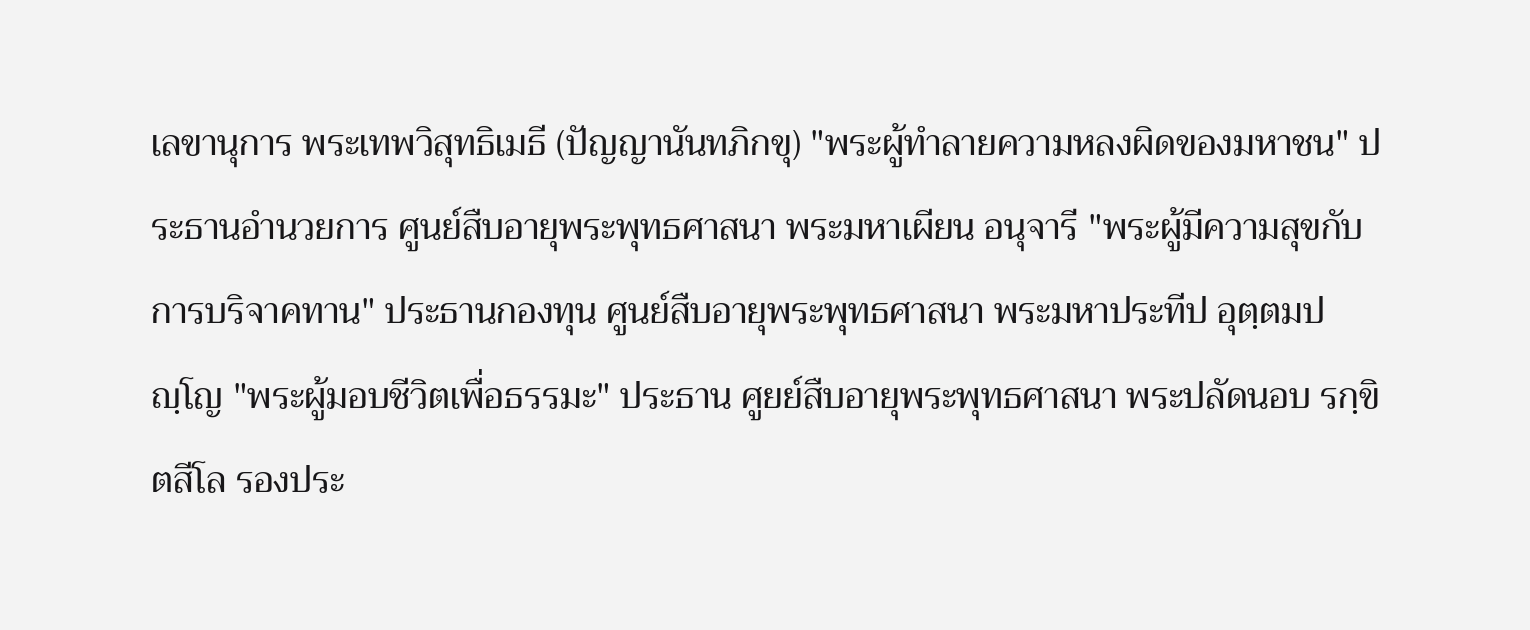เลขานุการ พระเทพวิสุทธิเมธี (ปัญญานันทภิกขุ) "พระผู้ทำลายความหลงผิดของมหาชน" ประธานอำนวยการ ศูนย์สืบอายุพระพุทธศาสนา พระมหาเผียน อนุจารี "พระผู้มีความสุขกับการบริจาคทาน" ประธานกองทุน ศูนย์สืบอายุพระพุทธศาสนา พระมหาประทีป อุตฺตมปญฺโญ "พระผู้มอบชีวิตเพื่อธรรมะ" ประธาน ศูยย์สืบอายุพระพุทธศาสนา พระปลัดนอบ รกฺขิตสีโล รองประ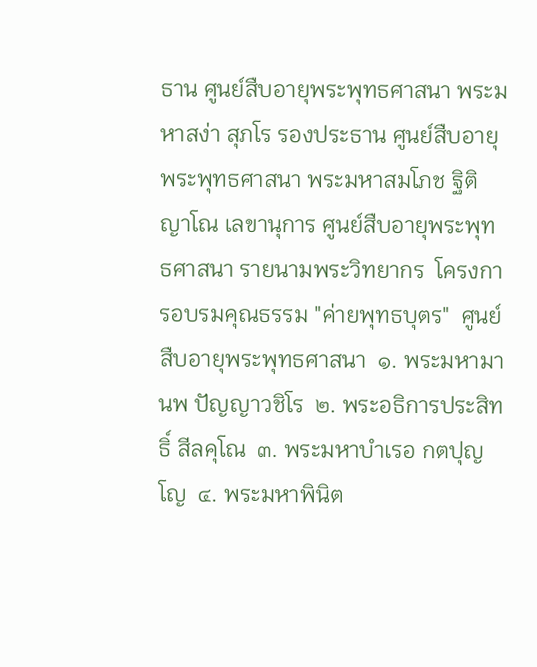ธาน ศูนย์สืบอายุพระพุทธศาสนา พระมหาสง่า สุภโร รองประธาน ศูนย์สืบอายุพระพุทธศาสนา พระมหาสมโภช ฐิติญาโณ เลขานุการ ศูนย์สืบอายุพระพุทธศาสนา รายนามพระวิทยากร  โครงการอบรมคุณธรรม "ค่ายพุทธบุตร"  ศูนย์สืบอายุพระพุทธศาสนา  ๑. พระมหามานพ ปัญญาวชิโร  ๒. พระอธิการประสิทธิ์ สีลคุโณ  ๓. พระมหาบำเรอ กตปุญโญ  ๔. พระมหาพินิต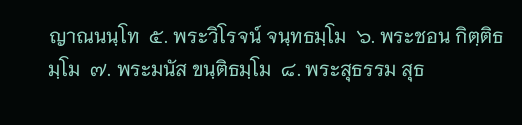ญาณนนฺโท  ๕. พระวิโรจน์ จนฺทธมฺโม  ๖. พระชอน กิตฺติธมฺโม  ๗. พระมนัส ขนฺติธมฺโม  ๘. พระสุธรรม สุธ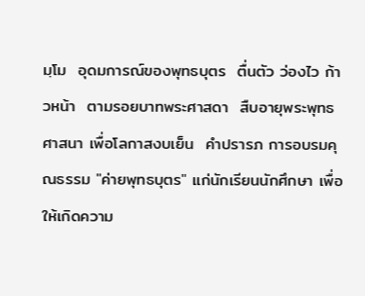มฺโม  อุดมการณ์ของพุทธบุตร  ตื่นตัว ว่องไว ก้าวหน้า  ตามรอยบาทพระศาสดา  สืบอายุพระพุทธศาสนา เพื่อโลกาสงบเย็น  คำปรารภ การอบรมคุณธรรม "ค่ายพุทธบุตร" แก่นักเรียนนักศึกษา เพื่อให้เกิดความ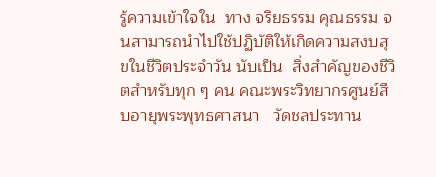รู้ความเข้าใจใน  ทาง จริยธรรม คุณธรรม จนสามารถนำไปใช้ปฏิบัติให้เกิดความสงบสุขในชีวิตประจำวัน นับเป็น  สิ่งสำคัญของชีวิตสำหรับทุก ๆ คน คณะพระวิทยากรศูนย์สืบอายุพระพุทธศาสนา   วัดชลประทาน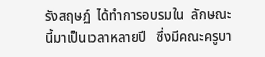รังสฤษฏ์  ได้ทำการอบรมใน  ลักษณะนี้มาเป็นเวลาหลายปี   ซึ่งมีคณะครูบา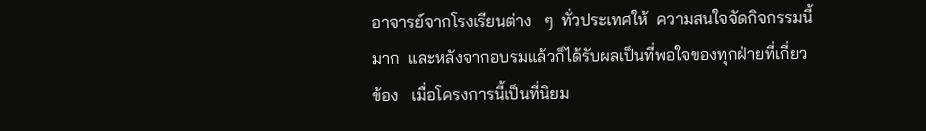อาจารย์จากโรงเรียนต่าง   ๆ  ทั่วประเทศให้  ความสนใจจัดกิจกรรมนี้มาก  และหลังจากอบรมแล้วก็ได้รับผลเป็นที่พอใจของทุกฝ่ายที่เกี่ยวข้อง   เมื่อโครงการนี้เป็นที่นิยม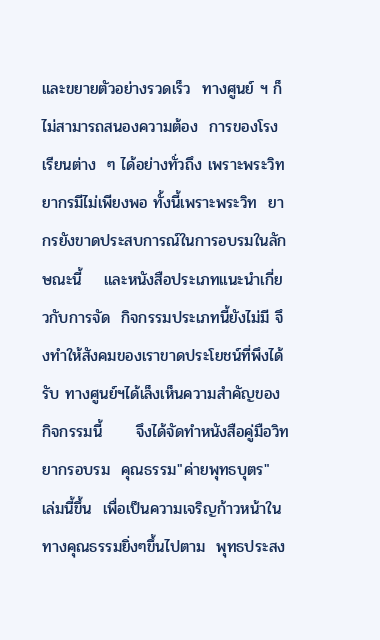และขยายตัวอย่างรวดเร็ว  ทางศูนย์ ฯ ก็ไม่สามารถสนองความต้อง  การของโรงเรียนต่าง  ๆ ได้อย่างทั่วถึง เพราะพระวิทยากรมีไม่เพียงพอ ทั้งนี้เพราะพระวิท  ยากรยังขาดประสบการณ์ในการอบรมในลักษณะนี้    และหนังสือประเภทแนะนำเกี่ยวกับการจัด  กิจกรรมประเภทนี้ยังไม่มี จึงทำให้สังคมของเราขาดประโยชน์ที่พึงได้รับ ทางศูนย์ฯได้เล็งเห็นความสำคัญของกิจกรรมนี้      จึงได้จัดทำหนังสือคู่มือวิทยากรอบรม  คุณธรรม"ค่ายพุทธบุตร"   เล่มนี้ขึ้น  เพื่อเป็นความเจริญก้าวหน้าในทางคุณธรรมยิ่งๆขึ้นไปตาม  พุทธประสง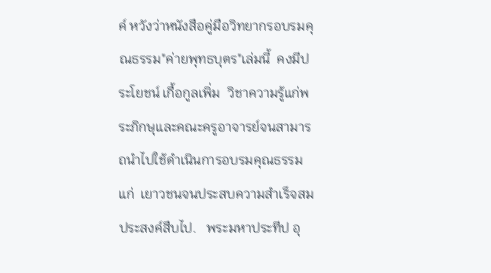ค์ หวังว่าหนังสือคู่มือวิทยากรอบรมคุณธรรม"ค่ายพุทธบุตร"เล่มนี้  คงมีประโยชน์ เกื้อกูลเพิ่ม  วิชาความรู้แก่พระภิกษุและคณะครูอาจารย์จนสามารถนำไปใช้ดำเนินการอบรมคุณธรรมแก่  เยาวชนจนประสบความสำเร็จสมประสงค์สืบไป.   พระมหาประทีป อุ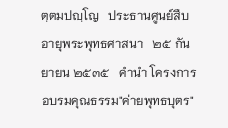ตฺตมปญฺโญ   ประธานศูนย์สืบอายุพระพุทธศาสนา   ๒๕ กันยายน ๒๕๓๕   คำนำ โครงการอบรมคุณธรรม"ค่ายพุทธบุตร"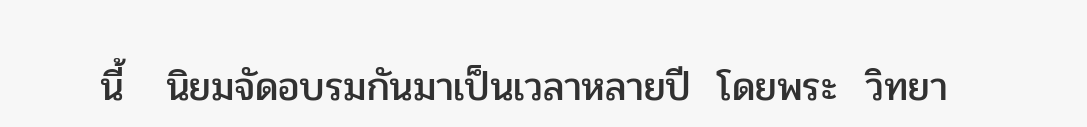นี้   นิยมจัดอบรมกันมาเป็นเวลาหลายปี  โดยพระ  วิทยา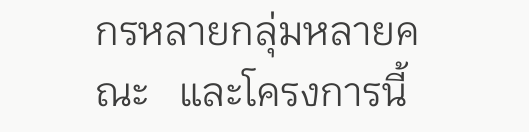กรหลายกลุ่มหลายคณะ   และโครงการนี้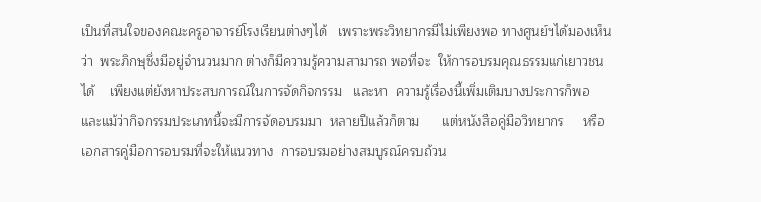เป็นที่สนใจของคณะครูอาจารย์โรงเรียนต่างๆได้   เพราะพระวิทยากรมีไม่เพียงพอ ทางศูนย์ฯได้มองเห็นว่า  พระภิกษุซึ่งมีอยู่จำนวนมาก ต่างก็มีความรู้ความสามารถ พอที่จะ  ให้การอบรมคุณธรรมแก่เยาวชนได้    เพียงแต่ยังหาประสบการณ์ในการจัดกิจกรรม   และหา  ความรู้เรื่องนี้เพิ่มเติมบางประการก็พอ       และแม้ว่ากิจกรรมประเภทนี้จะมีการจัดอบรมมา  หลายปีแล้วก็ตาม      แต่หนังสือคู่มือวิทยากร     หรือเอกสารคู่มือการอบรมที่จะให้แนวทาง  การอบรมอย่างสมบูรณ์ครบถ้วน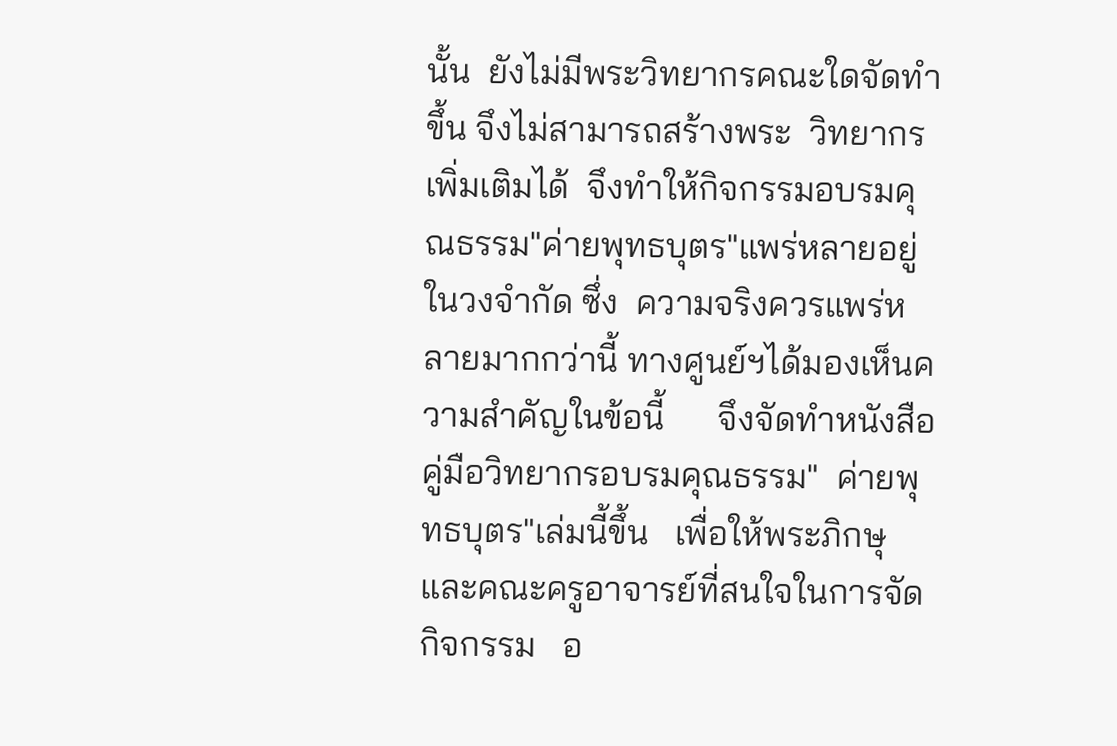นั้น  ยังไม่มีพระวิทยากรคณะใดจัดทำขึ้น จึงไม่สามารถสร้างพระ  วิทยากรเพิ่มเติมได้  จึงทำให้กิจกรรมอบรมคุณธรรม"ค่ายพุทธบุตร"แพร่หลายอยู่ในวงจำกัด ซึ่ง  ความจริงควรแพร่หลายมากกว่านี้ ทางศูนย์ฯได้มองเห็นความสำคัญในข้อนี้      จึงจัดทำหนังสือคู่มือวิทยากรอบรมคุณธรรม"  ค่ายพุทธบุตร"เล่มนี้ขึ้น   เพื่อให้พระภิกษุและคณะครูอาจารย์ที่สนใจในการจัดกิจกรรม   อ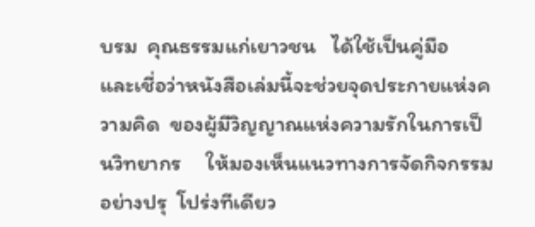บรม  คุณธรรมแก่เยาวชน   ได้ใช้เป็นคู่มือ   และเชี่อว่าหนังสือเล่มนี้จะช่วยจุดประกายแห่งความคิด  ของผู้มีวิญญาณแห่งความรักในการเป็นวิทยากร     ให้มองเห็นแนวทางการจัดกิจกรรมอย่างปรุ  โปร่งทีเดียว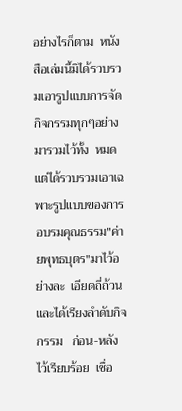อย่างไรก็ตาม  หนังสือเล่มนี้มิได้รวบรวมเอารูปแบบการจัดกิจกรรมทุกๆอย่างมารวมไว้ทั้ง  หมด      แต่ได้รวบรวมเอาเฉพาะรูปแบบของการอบรมคุณธรรม"ค่ายพุทธบุตร"มาไว้อย่างละ  เอียดถี่ถ้วนและได้เรียงลำดับกิจกรรม   ก่อน-หลัง   ไว้เรียบร้อย  เชื่อ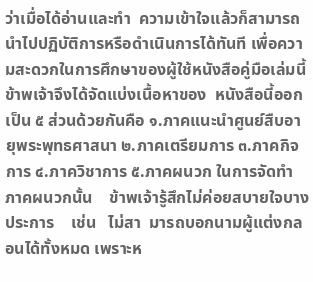ว่าเมื่อได้อ่านและทำ  ความเข้าใจแล้วก็สามารถนำไปปฏิบัติการหรือดำเนินการได้ทันที เพื่อความสะดวกในการศึกษาของผู้ใช้หนังสือคู่มือเล่มนี้   ข้าพเจ้าจึงได้จัดแบ่งเนื้อหาของ  หนังสือนี้ออกเป็น ๕ ส่วนด้วยกันคือ ๑.ภาคแนะนำศูนย์สืบอายุพระพุทธศาสนา ๒.ภาคเตรียมการ ๓.ภาคกิจการ ๔.ภาควิชาการ ๕.ภาคผนวก ในการจัดทำภาคผนวกนั้น    ข้าพเจ้ารู้สึกไม่ค่อยสบายใจบางประการ    เช่น   ไม่สา  มารถบอกนามผู้แต่งกลอนได้ทั้งหมด เพราะห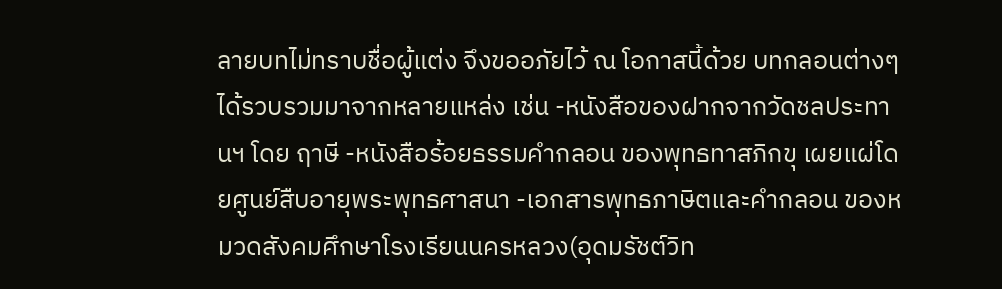ลายบทไม่ทราบชื่อผู้แต่ง จึงขออภัยไว้ ณ โอกาสนี้ด้วย บทกลอนต่างๆได้รวบรวมมาจากหลายแหล่ง เช่น -หนังสือของฝากจากวัดชลประทานฯ โดย ฤาษี -หนังสือร้อยธรรมคำกลอน ของพุทธทาสภิกขุ เผยแผ่โดยศูนย์สืบอายุพระพุทธศาสนา -เอกสารพุทธภาษิตและคำกลอน ของหมวดสังคมศึกษาโรงเรียนนครหลวง(อุดมรัชต์วิท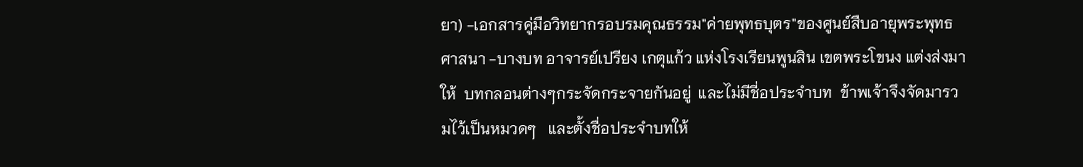ยา) -เอกสารคู่มือวิทยากรอบรมคุณธรรม"ค่ายพุทธบุตร"ของศูนย์สืบอายุพระพุทธศาสนา -บางบท อาจารย์เปรียง เกตุแก้ว แห่งโรงเรียนพูนสิน เขตพระโขนง แต่งส่งมาให้  บทกลอนต่างๆกระจัดกระจายกันอยู่  และไม่มีชี่อประจำบท  ข้าพเจ้าจึงจัดมารวมไว้เป็นหมวดๆ   และตั้งชื่อประจำบทให้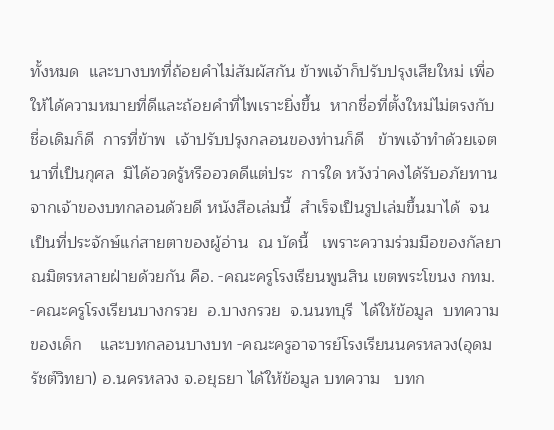ทั้งหมด  และบางบทที่ถ้อยคำไม่สัมผัสกัน ข้าพเจ้าก็ปรับปรุงเสียใหม่ เพื่อ  ให้ได้ความหมายที่ดีและถ้อยคำที่ไพเราะยิ่งขึ้น  หากชี่อที่ตั้งใหม่ไม่ตรงกับชื่อเดิมก็ดี  การที่ข้าพ  เจ้าปรับปรุงกลอนของท่านก็ดี   ข้าพเจ้าทำด้วยเจตนาที่เป็นกุศล  มิได้อวดรู้หรืออวดดีแต่ประ  การใด หวังว่าคงได้รับอภัยทานจากเจ้าของบทกลอนด้วยดี หนังสือเล่มนี้  สำเร็จเป็นรูปเล่มขึ้นมาได้  จนเป็นที่ประจักษ์แก่สายตาของผู้อ่าน  ณ บัดนี้   เพราะความร่วมมือของกัลยาณมิตรหลายฝ่ายด้วยกัน คือ. -คณะครูโรงเรียนพูนสิน เขตพระโขนง กทม. -คณะครูโรงเรียนบางกรวย  อ.บางกรวย  จ.นนทบุรี  ได้ให้ข้อมูล  บทความของเด็ก    และบทกลอนบางบท -คณะครูอาจารย์โรงเรียนนครหลวง(อุดมรัชต์วิทยา) อ.นครหลวง จ.อยุธยา ได้ให้ข้อมูล บทความ   บทก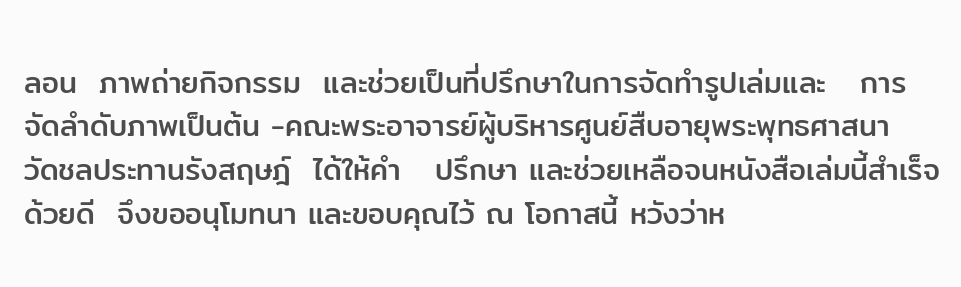ลอน  ภาพถ่ายกิจกรรม  และช่วยเป็นที่ปรึกษาในการจัดทำรูปเล่มและ   การจัดลำดับภาพเป็นต้น -คณะพระอาจารย์ผู้บริหารศูนย์สืบอายุพระพุทธศาสนา  วัดชลประทานรังสฤษฎ์  ได้ให้คำ   ปรึกษา และช่วยเหลือจนหนังสือเล่มนี้สำเร็จด้วยดี  จึงขออนุโมทนา และขอบคุณไว้ ณ โอกาสนี้ หวังว่าห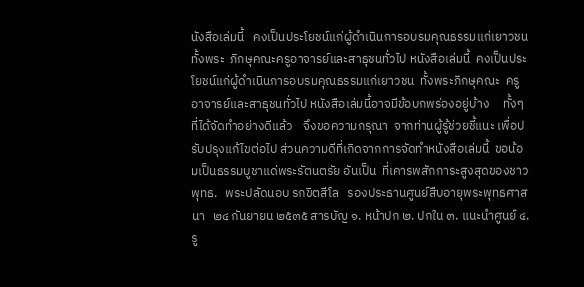นังสือเล่มนี้   คงเป็นประโยชน์แก่ผู้ดำเนินการอบรมคุณธรรมแก่เยาวชน  ทั้งพระ  ภิกษุคณะครูอาจารย์และสาธุชนทั่วไป หนังสือเล่มนี้  คงเป็นประโยชน์แก่ผู้ดำเนินการอบรมคุณธรรมแก่เยาวชน  ทั้งพระภิกษุคณะ  ครูอาจารย์และสาธุชนทั่วไป หนังสือเล่มนี้อาจมีข้อบกพร่องอยู่บ้าง     ทั้งๆที่ได้จัดทำอย่างดีแล้ว    จึงขอความกรุณา  จากท่านผู้รู้ช่วยชี้แนะ เพื่อปรับปรุงแก้ไขต่อไป ส่วนความดีที่เกิดจากการจัดทำหนังสือเล่มนี้  ขอน้อมเป็นธรรมบูชาแด่พระรัตนตรัย อันเป็น  ที่เคารพสักการะสูงสุดของชาวพุทธ.   พระปลัดนอบ รกขิตสีโล   รองประธานศูนย์สืบอายุพระพุทธศาสนา   ๒๔ กันยายน ๒๕๓๕ สารบัญ ๑. หน้าปก ๒. ปกใน ๓. แนะนำศูนย์ ๔. รู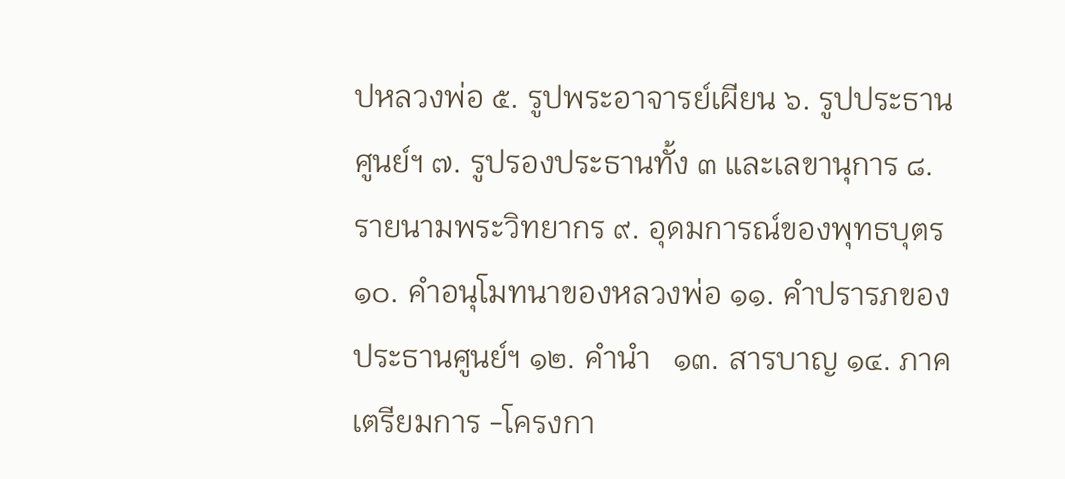ปหลวงพ่อ ๕. รูปพระอาจารย์เผียน ๖. รูปประธานศูนย์ฯ ๗. รูปรองประธานทั้ง ๓ และเลขานุการ ๘. รายนามพระวิทยากร ๙. อุดมการณ์ของพุทธบุตร ๑๐. คำอนุโมทนาของหลวงพ่อ ๑๑. คำปรารภของประธานศูนย์ฯ ๑๒. คำนำ   ๑๓. สารบาญ ๑๔. ภาคเตรียมการ -โครงกา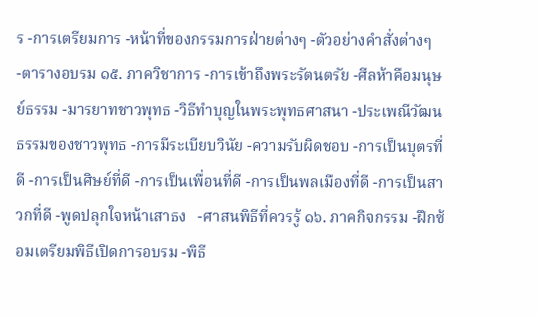ร -การเตรียมการ -หน้าที่ของกรรมการฝ่ายต่างๆ -ตัวอย่างคำสั่งต่างๆ -ตารางอบรม ๑๕. ภาควิชาการ -การเข้าถึงพระรัตนตรัย -ศีลห้าคือมนุษย์ธรรม -มารยาทชาวพุทธ -วิธีทำบุญในพระพุทธศาสนา -ประเพณีวัฒนธรรมของชาวพุทธ -การมีระเบียบวินัย -ความรับผิดชอบ -การเป็นบุตรที่ดี -การเป็นศิษย์ที่ดี -การเป็นเพื่อนที่ดี -การเป็นพลเมืองที่ดี -การเป็นสาวกที่ดี -พูดปลุกใจหน้าเสาธง   -ศาสนพิธีที่ควรรู้ ๑๖. ภาคกิจกรรม -ฝึกซ้อมเตรียมพิธีเปิดการอบรม -พิธี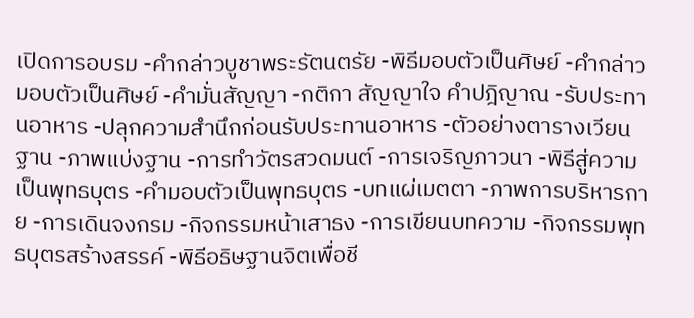เปิดการอบรม -คำกล่าวบูชาพระรัตนตรัย -พิธีมอบตัวเป็นศิษย์ -คำกล่าวมอบตัวเป็นศิษย์ -คำมั่นสัญญา -กติกา สัญญาใจ คำปฎิญาณ -รับประทานอาหาร -ปลุกความสำนึกก่อนรับประทานอาหาร -ตัวอย่างตารางเวียนฐาน -ภาพแบ่งฐาน -การทำวัตรสวดมนต์ -การเจริญภาวนา -พิธีสู่ความเป็นพุทธบุตร -คำมอบตัวเป็นพุทธบุตร -บทแผ่เมตตา -ภาพการบริหารกาย -การเดินจงกรม -กิจกรรมหน้าเสาธง -การเขียนบทความ -กิจกรรมพุทธบุตรสร้างสรรค์ -พิธีอธิษฐานจิตเพื่อชี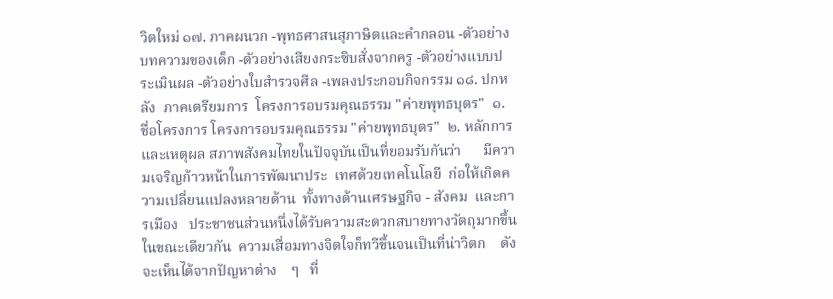วิตใหม่ ๑๗. ภาคผนวก -พุทธศาสนสุภาษิตและคำกลอน -ตัวอย่างบทความของเด็ก -ตัวอย่างเสียงกระซิบสั่งจากครู -ตัวอย่างแบบประเมินผล -ตัวอย่างใบสำรวจศีล -เพลงประกอบกิจกรรม ๑๘. ปกหลัง  ภาคเตรียมการ  โครงการอบรมคุณธรรม "ค่ายพุทธบุตร"  ๑. ชื่อโครงการ โครงการอบรมคุณธรรม "ค่ายพุทธบุตร"  ๒. หลักการและเหตุผล สภาพสังคมไทยในปัจจุบันเป็นที่ยอมรับกันว่า      มีความเจริญก้าวหน้าในการพัฒนาประ  เทศด้วยเทคโนโลยี  ก่อให้เกิดความเปลี่ยนแปลงหลายด้าน  ทั้งทางด้านเศรษฐกิจ - สังคม  และการเมือง   ประชาชนส่วนหนึ่งได้รับความสะดวกสบายทางวัตถุมากขึ้น  ในขณะเดียวกัน  ความเสื่อมทางจิตใจก็ทวีขึ้นจนเป็นที่น่าวิตก    ดังจะเห็นได้จากปัญหาต่าง    ๆ   ที่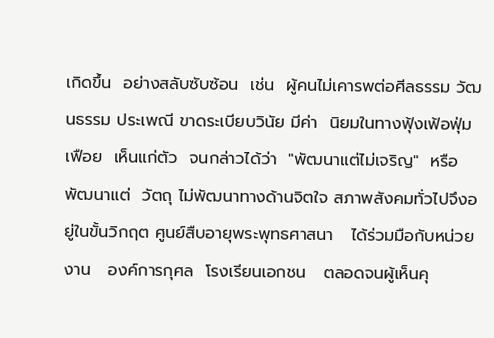เกิดขึ้น  อย่างสลับซับซ้อน  เช่น  ผู้คนไม่เคารพต่อศีลธรรม วัฒนธรรม ประเพณี ขาดระเบียบวินัย มีค่า  นิยมในทางฟุ้งเฟ้อฟุ่มเฟือย  เห็นแก่ตัว  จนกล่าวได้ว่า  "พัฒนาแต่ไม่เจริญ"  หรือพัฒนาแต่  วัตถุ ไม่พัฒนาทางด้านจิตใจ สภาพสังคมทั่วไปจึงอยู่ในขั้นวิกฤต ศูนย์สืบอายุพระพุทธศาสนา   ได้ร่วมมือกับหน่วยงาน   องค์การกุศล  โรงเรียนเอกชน   ตลอดจนผู้เห็นคุ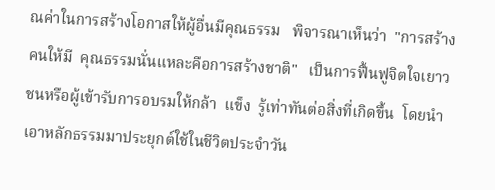ณค่าในการสร้างโอกาสให้ผู้อื่นมีคุณธรรม   พิจารณาเห็นว่า  "การสร้างคนให้มี  คุณธรรมนั่นแหละคือการสร้างชาติ"   เป็นการฟื้นฟูจิตใจเยาวชนหรือผู้เข้ารับการอบรมให้กล้า  แข็ง  รู้เท่าทันต่อสิ่งที่เกิดขึ้น  โดยนำเอาหลักธรรมมาประยุกต์ใช้ในชีวิตประจำวัน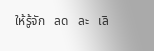ให้รู้จัก   ลด   ละ   เลิ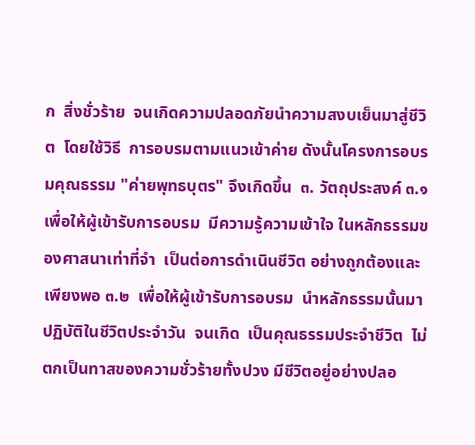ก  สิ่งชั่วร้าย  จนเกิดความปลอดภัยนำความสงบเย็นมาสู่ชีวิต  โดยใช้วิธี  การอบรมตามแนวเข้าค่าย ดังนั้นโครงการอบรมคุณธรรม "ค่ายพุทธบุตร" จึงเกิดขึ้น  ๓. วัตถุประสงค์ ๓.๑  เพื่อให้ผู้เข้ารับการอบรม  มีความรู้ความเข้าใจ ในหลักธรรมของศาสนาเท่าที่จำ  เป็นต่อการดำเนินชีวิต อย่างถูกต้องและเพียงพอ ๓.๒  เพื่อให้ผู้เข้ารับการอบรม  นำหลักธรรมนั้นมาปฏิบัติในชีวิตประจำวัน  จนเกิด  เป็นคุณธรรมประจำชีวิต  ไม่ตกเป็นทาสของความชั่วร้ายทั้งปวง มีชีวิตอยู่อย่างปลอ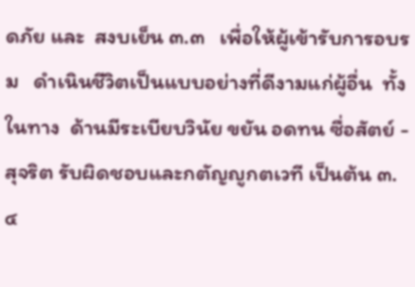ดภัย และ  สงบเย็น ๓.๓   เพื่อให้ผู้เข้ารับการอบรม   ดำเนินชีวิตเป็นแบบอย่างที่ดีงามแก่ผู้อื่น  ทั้งในทาง  ด้านมีระเบียบวินัย ขยัน อดทน ซื่อสัตย์ - สุจริต รับผิดชอบและกตัญญูกตเวที เป็นต้น ๓.๔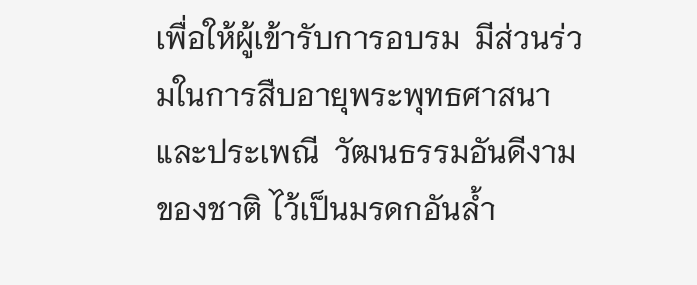เพื่อให้ผู้เข้ารับการอบรม  มีส่วนร่วมในการสืบอายุพระพุทธศาสนา  และประเพณี  วัฒนธรรมอันดีงามของชาติ ไว้เป็นมรดกอันล้ำ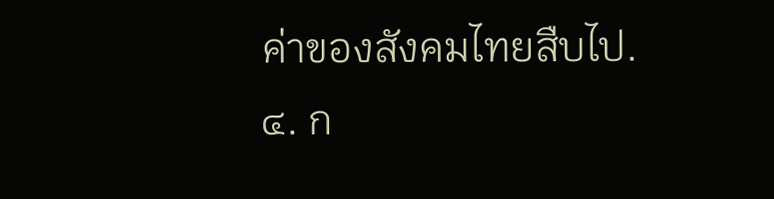ค่าของสังคมไทยสืบไป.  ๔. ก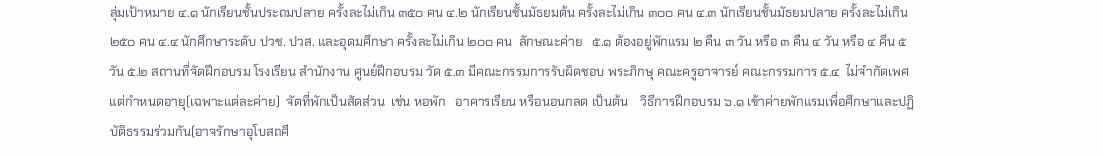ลุ่มเป้าหมาย ๔.๑ นักเรียนชั้นประถมปลาย ครั้งละไม่เกิน ๓๕๐ คน ๔.๒ นักเรียนชั้นมัธยมต้น ครั้งละไม่เกิน ๓๐๐ คน ๔.๓ นักเรียนชั้นมัธยมปลาย ครั้งละไม่เกิน ๒๕๐ คน ๔.๔ นักศึกษาระดับ ปวช. ปวส. และอุดมศึกษา ครั้งละไม่เกิน ๒๐๐ คน  ลักษณะค่าย   ๕.๑ ต้องอยู่พักแรม ๒ คืน ๓ วัน หรือ ๓ คืน ๔ วัน หรือ ๔ คืน ๕ วัน ๕.๒ สถานที่จัดฝึกอบรม โรงเรียน สำนักงาน ศูนย์ฝึกอบรม วัด ๕.๓ มีคณะกรรมการรับผิดชอบ พระภิกษุ คณะครูอาจารย์ คณะกรรมการ ๕.๔  ไม่จำกัดเพศ  แต่กำหนดอายุ(เฉพาะแต่ละค่าย)  จัดที่พักเป็นสัดส่วน  เช่น หอพัก   อาคารเรียน หรือนอนกลด เป็นต้น    วิธีการฝึกอบรม ๖.๑ เข้าค่ายพักแรมเพื่อศึกษาและปฏิบัติธรรมร่วมกัน(อาจรักษาอุโบสถศี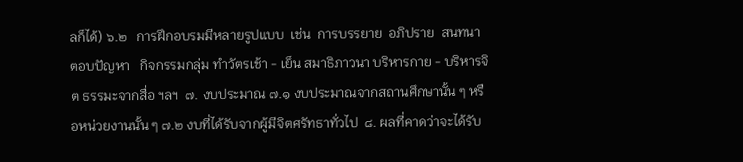ลก็ได้) ๖.๒   การฝึกอบรมมีหลายรูปแบบ  เช่น  การบรรยาย  อภิปราย  สนทนา  ตอบปัญหา   กิจกรรมกลุ่ม ทำวัตรเช้า - เย็น สมาธิภาวนา บริหารกาย - บริหารจิต ธรรมะจากสื่อ ฯลฯ  ๗. งบประมาณ ๗.๑ งบประมาณจากสถานศึกษานั้น ๆ หรือหน่วยงานนั้น ๆ ๗.๒ งบที่ได้รับจากผู้มีจิตศรัทธาทั่วไป  ๘. ผลที่คาดว่าจะได้รับ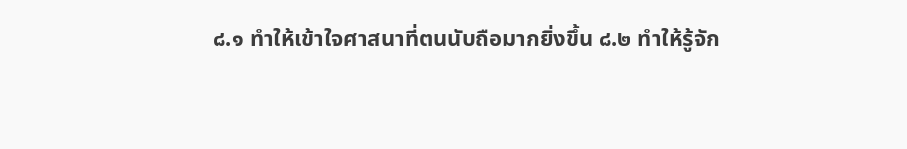๘.๑ ทำให้เข้าใจศาสนาที่ตนนับถือมากยิ่งขึ้น ๘.๒ ทำให้รู้จัก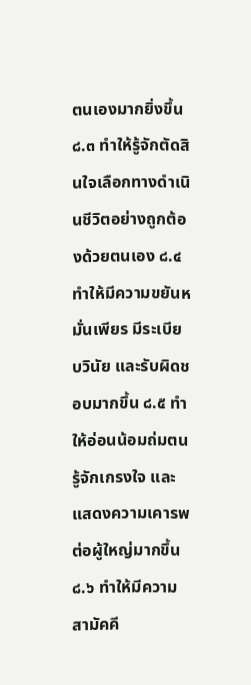ตนเองมากยิ่งขึ้น   ๘.๓ ทำให้รู้จักตัดสินใจเลือกทางดำเนินชีวิตอย่างถูกต้องด้วยตนเอง ๘.๔ ทำให้มีความขยันหมั่นเพียร มีระเบียบวินัย และรับผิดชอบมากขึ้น ๘.๕ ทำให้อ่อนน้อมถ่มตน รู้จักเกรงใจ และแสดงความเคารพต่อผู้ใหญ่มากขึ้น ๘.๖ ทำให้มีความสามัคคี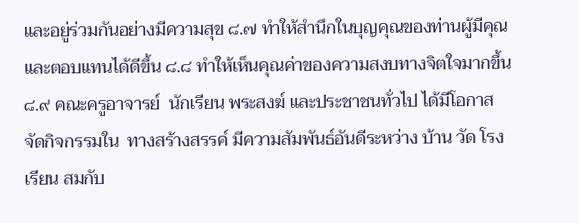และอยู่ร่วมกันอย่างมีความสุข ๘.๗ ทำให้สำนึกในบุญคุณของท่านผู้มีคุณและตอบแทนได้ดีขึ้น ๘.๘ ทำให้เห็นคุณค่าของความสงบทางจิตใจมากขึ้น ๘.๙ คณะครูอาจารย์  นักเรียน พระสงฆ์ และประชาชนทั่วไป ได้มีโอกาสจัดกิจกรรมใน  ทางสร้างสรรค์ มีความสัมพันธ์อันดีระหว่าง บ้าน วัด โรงเรียน สมกับ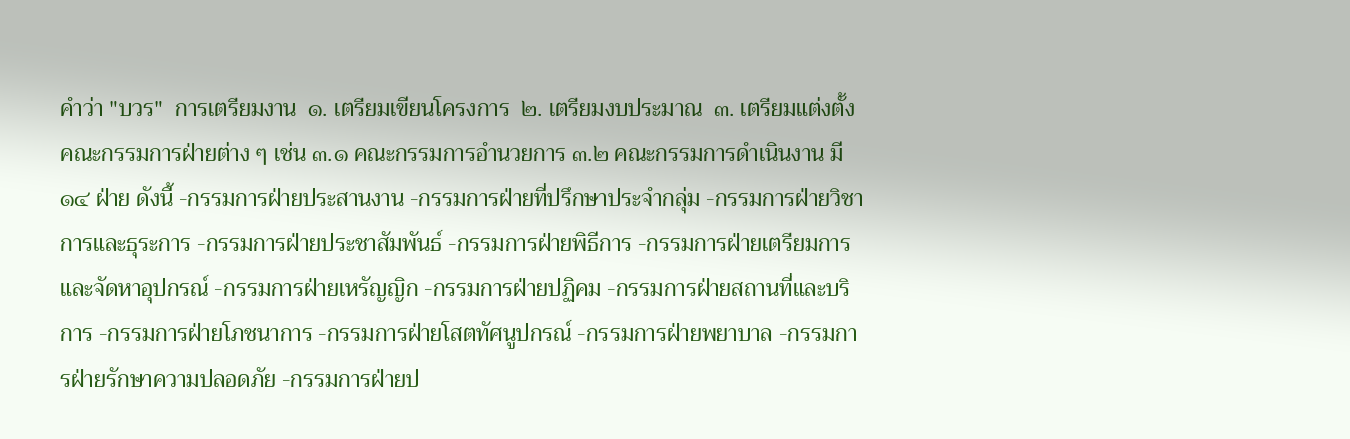คำว่า "บวร"  การเตรียมงาน  ๑. เตรียมเขียนโครงการ  ๒. เตรียมงบประมาณ  ๓. เตรียมแต่งตั้งคณะกรรมการฝ่ายต่าง ๆ เช่น ๓.๑ คณะกรรมการอำนวยการ ๓.๒ คณะกรรมการดำเนินงาน มี ๑๔ ฝ่าย ดังนี้ -กรรมการฝ่ายประสานงาน -กรรมการฝ่ายที่ปรึกษาประจำกลุ่ม -กรรมการฝ่ายวิชาการและธุระการ -กรรมการฝ่ายประชาสัมพันธ์ -กรรมการฝ่ายพิธีการ -กรรมการฝ่ายเตรียมการและจัดหาอุปกรณ์ -กรรมการฝ่ายเหรัญญิก -กรรมการฝ่ายปฏิคม -กรรมการฝ่ายสถานที่และบริการ -กรรมการฝ่ายโภชนาการ -กรรมการฝ่ายโสตทัศนูปกรณ์ -กรรมการฝ่ายพยาบาล -กรรมการฝ่ายรักษาความปลอดภัย -กรรมการฝ่ายป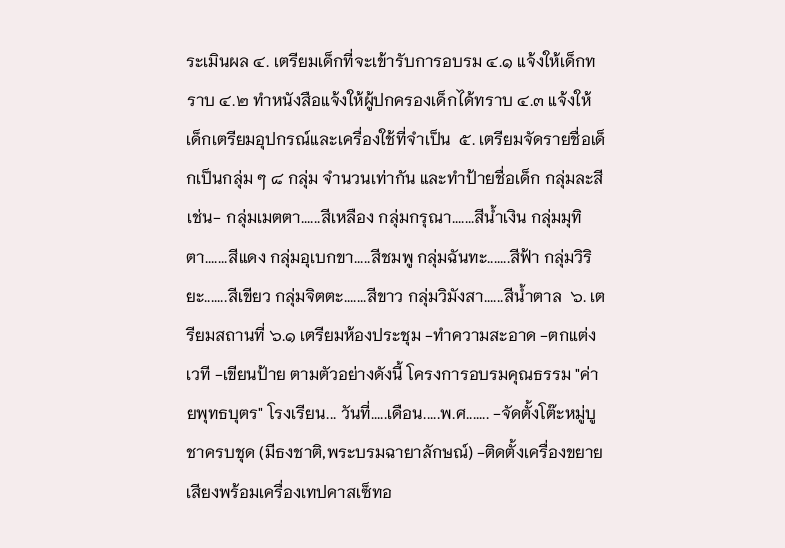ระเมินผล ๔. เตรียมเด็กที่จะเข้ารับการอบรม ๔.๑ แจ้งให้เด็กทราบ ๔.๒ ทำหนังสือแจ้งให้ผู้ปกครองเด็กได้ทราบ ๔.๓ แจ้งให้เด็กเตรียมอุปกรณ์และเครื่องใช้ที่จำเป็น  ๕. เตรียมจัดรายชื่อเด็กเป็นกลุ่ม ๆ ๘ กลุ่ม จำนวนเท่ากัน และทำป้ายชื่อเด็ก กลุ่มละสี เช่น- กลุ่มเมตตา......สีเหลือง กลุ่มกรุณา.......สีน้ำเงิน กลุ่มมุทิตา.......สีแดง กลุ่มอุเบกขา.....สีชมพู กลุ่มฉันทะ.......สีฟ้า กลุ่มวิริยะ.......สีเขียว กลุ่มจิตตะ.......สีขาว กลุ่มวิมังสา......สีน้ำตาล  ๖. เตรียมสถานที่ ๖.๑ เตรียมห้องประชุม -ทำความสะอาด -ตกแต่งเวที -เขียนป้าย ตามตัวอย่างดังนี้ โครงการอบรมคุณธรรม "ค่ายพุทธบุตร" โรงเรียน... วันที่.....เดือน.....พ.ศ....... -จัดตั้งโต๊ะหมู่บูชาครบชุด (มีธงชาติ,พระบรมฉายาลักษณ์) -ติดตั้งเครื่องขยายเสียงพร้อมเครื่องเทปคาสเซ็ทอ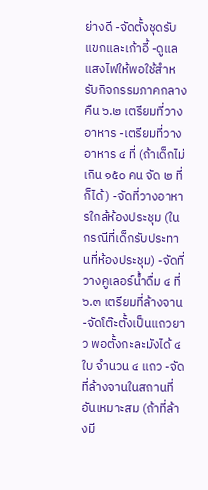ย่างดี -จัดตั้งชุดรับแขกและเก้าอี้ -ดูแลแสงไฟให้พอใช้สำหรับกิจกรรมภาคกลางคืน ๖.๒ เตรียมที่วางอาหาร -เตรียมที่วางอาหาร ๔ ที่ (ถ้าเด็กไม่เกิน ๑๕๐ คน จัด ๒ ที่ก็ได้) -จัดที่วางอาหารใกล้ห้องประชุม (ในกรณีที่เด็กรับประทานที่ห้องประชุม) -จัดที่วางคูเลอร์น้ำดื่ม ๔ ที่ ๖.๓ เตรียมที่ล้างจาน -จัดโต๊ะตั้งเป็นแถวยาว พอตั้งกะละมังได้ ๔ ใบ จำนวน ๔ แถว -จัดที่ล้างจานในสถานที่อันเหมาะสม (ถ้าที่ล้างมี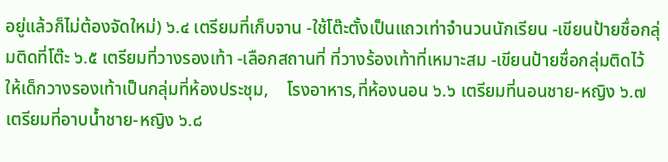อยู่แล้วก็ไม่ต้องจัดใหม่) ๖.๔ เตรียมที่เก็บจาน -ใช้โต๊ะตั้งเป็นแถวเท่าจำนวนนักเรียน -เขียนป้ายชื่อกลุ่มติดที่โต๊ะ ๖.๕ เตรียมที่วางรองเท้า -เลือกสถานที่ ที่วางร้องเท้าที่เหมาะสม -เขียนป้ายชื่อกลุ่มติดไว้     ให้เด็กวางรองเท้าเป็นกลุ่มที่ห้องประชุม,    โรงอาหาร,ที่ห้องนอน ๖.๖ เตรียมที่นอนชาย-หญิง ๖.๗ เตรียมที่อาบน้ำชาย-หญิง ๖.๘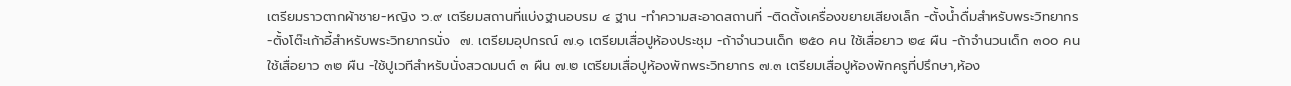เตรียมราวตากผ้าชาย-หญิง ๖.๙ เตรียมสถานที่แบ่งฐานอบรม ๔ ฐาน -ทำความสะอาดสถานที่ -ติดตั้งเครื่องขยายเสียงเล็ก -ตั้งน้ำดื่มสำหรับพระวิทยากร -ตั้งโต๊ะเก้าอี้สำหรับพระวิทยากรนั่ง  ๗. เตรียมอุปกรณ์ ๗.๑ เตรียมเสื่อปูห้องประชุม -ถ้าจำนวนเด็ก ๒๕๐ คน ใช้เสื่อยาว ๒๔ ผืน -ถ้าจำนวนเด็ก ๓๐๐ คน ใช้เสื่อยาว ๓๒ ผืน -ใช้ปูเวทีสำหรับนั่งสวดมนต์ ๓ ผืน ๗.๒ เตรียมเสื่อปูห้องพักพระวิทยากร ๗.๓ เตรียมเสื่อปูห้องพักครูที่ปรึกษา,ห้อง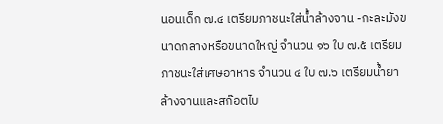นอนเด็ก ๗.๔ เตรียมภาชนะใส่น้ำล้างจาน -กะละมังขนาดกลางหรือขนาดใหญ่ จำนวน ๑๖ ใบ ๗.๕ เตรียมภาชนะใส่เศษอาหาร จำนวน ๔ ใบ ๗.๖ เตรียมน้ำยาล้างจานและสก๊อตไบ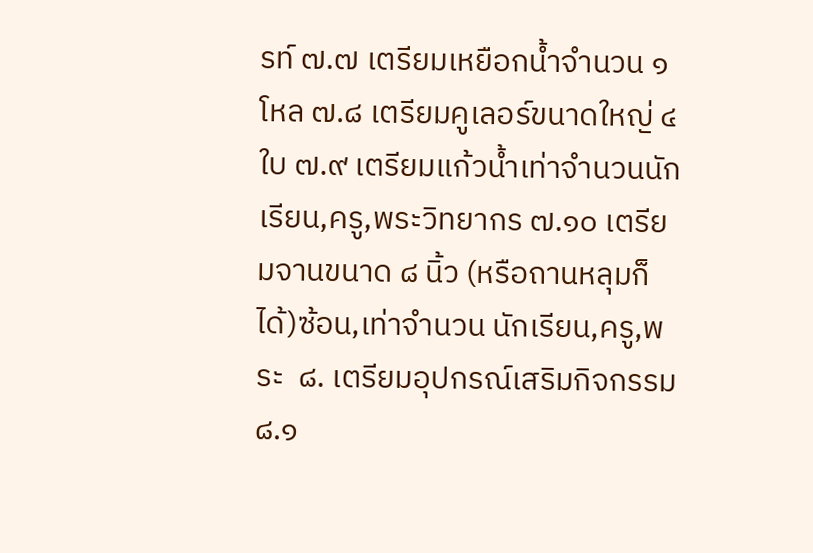รท์ ๗.๗ เตรียมเหยือกน้ำจำนวน ๑ โหล ๗.๘ เตรียมคูเลอร์ขนาดใหญ่ ๔ ใบ ๗.๙ เตรียมแก้วน้ำเท่าจำนวนนักเรียน,ครู,พระวิทยากร ๗.๑๐ เตรียมจานขนาด ๘ นิ้ว (หรือถานหลุมก็ได้)ซ้อน,เท่าจำนวน นักเรียน,ครู,พระ  ๘. เตรียมอุปกรณ์เสริมกิจกรรม ๘.๑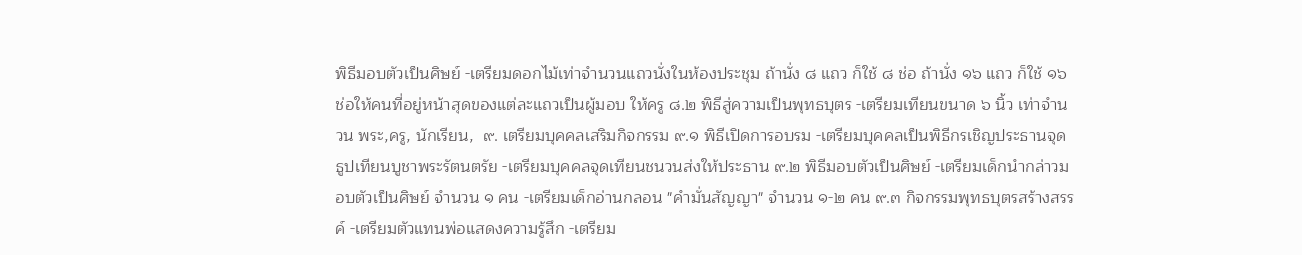พิธีมอบตัวเป็นศิษย์ -เตรียมดอกไม้เท่าจำนวนแถวนั่งในห้องประชุม ถ้านั่ง ๘ แถว ก็ใช้ ๘ ช่อ ถ้านั่ง ๑๖ แถว ก็ใช้ ๑๖ ช่อให้คนที่อยู่หน้าสุดของแต่ละแถวเป็นผู้มอบ ให้ครู ๘.๒ พิธีสู่ความเป็นพุทธบุตร -เตรียมเทียนขนาด ๖ นิ้ว เท่าจำนวน พระ,ครู, นักเรียน,  ๙. เตรียมบุคคลเสริมกิจกรรม ๙.๑ พิธีเปิดการอบรม -เตรียมบุคคลเป็นพิธีกรเชิญประธานจุดธูปเทียนบูชาพระรัตนตรัย -เตรียมบุคคลจุดเทียนชนวนส่งให้ประธาน ๙.๒ พิธีมอบตัวเป็นศิษย์ -เตรียมเด็กนำกล่าวมอบตัวเป็นศิษย์ จำนวน ๑ คน -เตรียมเด็กอ่านกลอน "คำมั่นสัญญา" จำนวน ๑-๒ คน ๙.๓ กิจกรรมพุทธบุตรสร้างสรรค์ -เตรียมตัวแทนพ่อแสดงความรู้สึก -เตรียม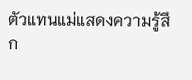ตัวแทนแม่แสดงความรู้สึก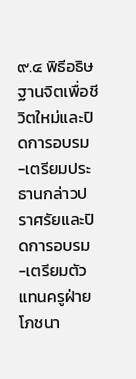๙.๔ พิธีอธิษฐานจิตเพื่อชีวิตใหม่และปิดการอบรม -เตรียมประธานกล่าวปราศรัยและปิดการอบรม -เตรียมตัวแทนครูฝ่ายโภชนา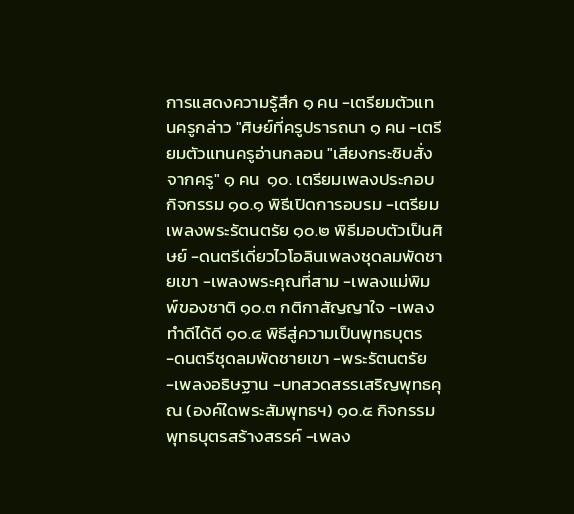การแสดงความรู้สึก ๑ คน -เตรียมตัวแทนครูกล่าว "ศิษย์ที่ครูปรารถนา ๑ คน -เตรียมตัวแทนครูอ่านกลอน "เสียงกระซิบสั่งจากครู" ๑ คน  ๑๐. เตรียมเพลงประกอบกิจกรรม ๑๐.๑ พิธีเปิดการอบรม -เตรียมเพลงพระรัตนตรัย ๑๐.๒ พิธีมอบตัวเป็นศิษย์ -ดนตรีเดี่ยวไวโอลินเพลงชุดลมพัดชายเขา -เพลงพระคุณที่สาม -เพลงแม่พิมพ์ของชาติ ๑๐.๓ กติกาสัญญาใจ -เพลงทำดีได้ดี ๑๐.๔ พิธีสู่ความเป็นพุทธบุตร -ดนตรีชุดลมพัดชายเขา -พระรัตนตรัย -เพลงอธิษฐาน -บทสวดสรรเสริญพุทธคุณ (องค์ใดพระสัมพุทธฯ) ๑๐.๕ กิจกรรมพุทธบุตรสร้างสรรค์ -เพลง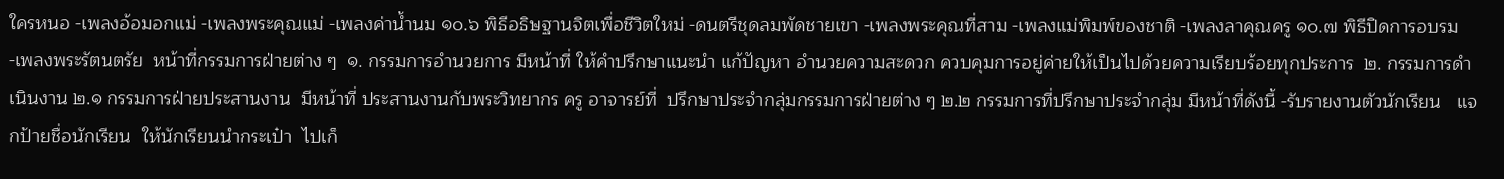ใครหนอ -เพลงอ้อมอกแม่ -เพลงพระคุณแม่ -เพลงค่าน้ำนม ๑๐.๖ พิธีอธิษฐานจิตเพื่อชีวิตใหม่ -ดนตรีชุดลมพัดชายเขา -เพลงพระคุณที่สาม -เพลงแม่พิมพ์ของชาติ -เพลงลาคุณครู ๑๐.๗ พิธีปิดการอบรม -เพลงพระรัตนตรัย  หน้าที่กรรมการฝ่ายต่าง ๆ  ๑. กรรมการอำนวยการ มีหน้าที่ ให้คำปรึกษาแนะนำ แก้ปัญหา อำนวยความสะดวก ควบคุมการอยู่ค่ายให้เป็นไปด้วยความเรียบร้อยทุกประการ  ๒. กรรมการดำเนินงาน ๒.๑ กรรมการฝ่ายประสานงาน  มีหน้าที่ ประสานงานกับพระวิทยากร ครู อาจารย์ที่  ปรึกษาประจำกลุ่มกรรมการฝ่ายต่าง ๆ ๒.๒ กรรมการที่ปรึกษาประจำกลุ่ม มีหน้าที่ดังนี้ -รับรายงานตัวนักเรียน   แจกป้ายชื่อนักเรียน  ให้นักเรียนนำกระเป๋า  ไปเก็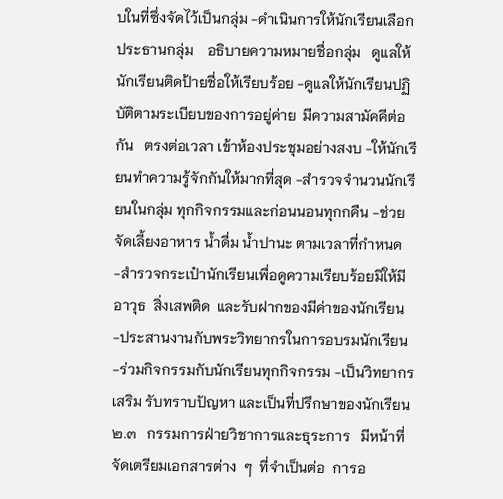บในที่ซึ่งจัดไว้เป็นกลุ่ม -ดำเนินการให้นักเรียนเลือกประธานกลุ่ม    อธิบายความหมายชื่อกลุ่ม   ดูแลให้นักเรียนติดป้ายชื่อให้เรียบร้อย -ดูแลให้นักเรียนปฏิบัติตามระเบียบของการอยู่ค่าย  มีความสามัคคีต่อกัน   ตรงต่อเวลา เข้าห้องประชุมอย่างสงบ -ให้นักเรียนทำความรู้จักกันให้มากที่สุด -สำรวจจำนวนนักเรียนในกลุ่ม ทุกกิจกรรมและก่อนนอนทุกกคืน -ช่วยจัดเลี้ยงอาหาร น้ำดื่ม น้ำปานะ ตามเวลาที่กำหนด -สำรวจกระเป๋านักเรียนเพื่อดูความเรียบร้อยมิให้มี  อาวุธ  สิ่งเสพติด  และรับฝากของมีค่าของนักเรียน -ประสานงานกับพระวิทยากรในการอบรมนักเรียน -ร่วมกิจกรรมกับนักเรียนทุกกิจกรรม -เป็นวิทยากรเสริม รับทราบปัญหา และเป็นที่ปรึกษาของนักเรียน  ๒.๓   กรรมการฝ่ายวิชาการและธุระการ   มีหน้าที่จัดเตรียมเอกสารต่าง  ๆ  ที่จำเป็นต่อ  การอ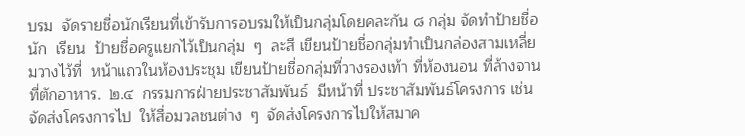บรม  จัดรายชื่อนักเรียนที่เข้ารับการอบรมให้เป็นกลุ่มโดยคละกัน ๘ กลุ่ม จัดทำป้ายชื่อนัก  เรียน  ป้ายชื่อครูแยกไว้เป็นกลุ่ม  ๆ  ละสี เขียนป้ายชื่อกลุ่มทำเป็นกล่องสามเหลี่ยมวางไว้ที่  หน้าแถวในห้องประชุม เขียนป้ายชื่อกลุ่มที่วางรองเท้า ที่ห้องนอน ที่ล้างจาน ที่ตักอาหาร.  ๒.๔  กรรมการฝ่ายประชาสัมพันธ์  มีหน้าที่ ประชาสัมพันธ์โครงการ เช่น จัดส่งโครงการไป  ให้สื่อมวลชนต่าง  ๆ  จัดส่งโครงการไปให้สมาค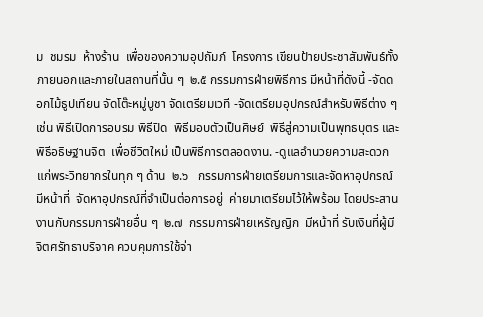ม  ชมรม  ห้างร้าน  เพื่อของความอุปถัมภ์  โครงการ เขียนป้ายประชาสัมพันธ์ทั้งภายนอกและภายในสถานที่นั้น ๆ  ๒.๕ กรรมการฝ่ายพิธีการ มีหน้าที่ดังนี้ -จัดดอกไม้ธูปเทียน จัดโต๊ะหมู่บูชา จัดเตรียมเวที -จัดเตรียมอุปกรณ์สำหรับพิธีต่าง ๆ เช่น พิธีเปิดการอบรม พิธีปิด  พิธีมอบตัวเป็นศิษย์  พิธีสู่ความเป็นพุทธบุตร และพิธีอธิษฐานจิต  เพื่อชีวิตใหม่ เป็นพิธีการตลอดงาน. -ดูแลอำนวยความสะดวกแก่พระวิทยากรในทุก ๆ ด้าน  ๒.๖   กรรมการฝ่ายเตรียมการและจัดหาอุปกรณ์   มีหน้าที่  จัดหาอุปกรณ์ที่จำเป็นต่อการอยู่  ค่ายมาเตรียมไว้ให้พร้อม โดยประสานงานกับกรรมการฝ่ายอื่น ๆ  ๒.๗  กรรมการฝ่ายเหรัญญิก  มีหน้าที่ รับเงินที่ผู้มีจิตศรัทธาบริจาค ควบคุมการใช้จ่า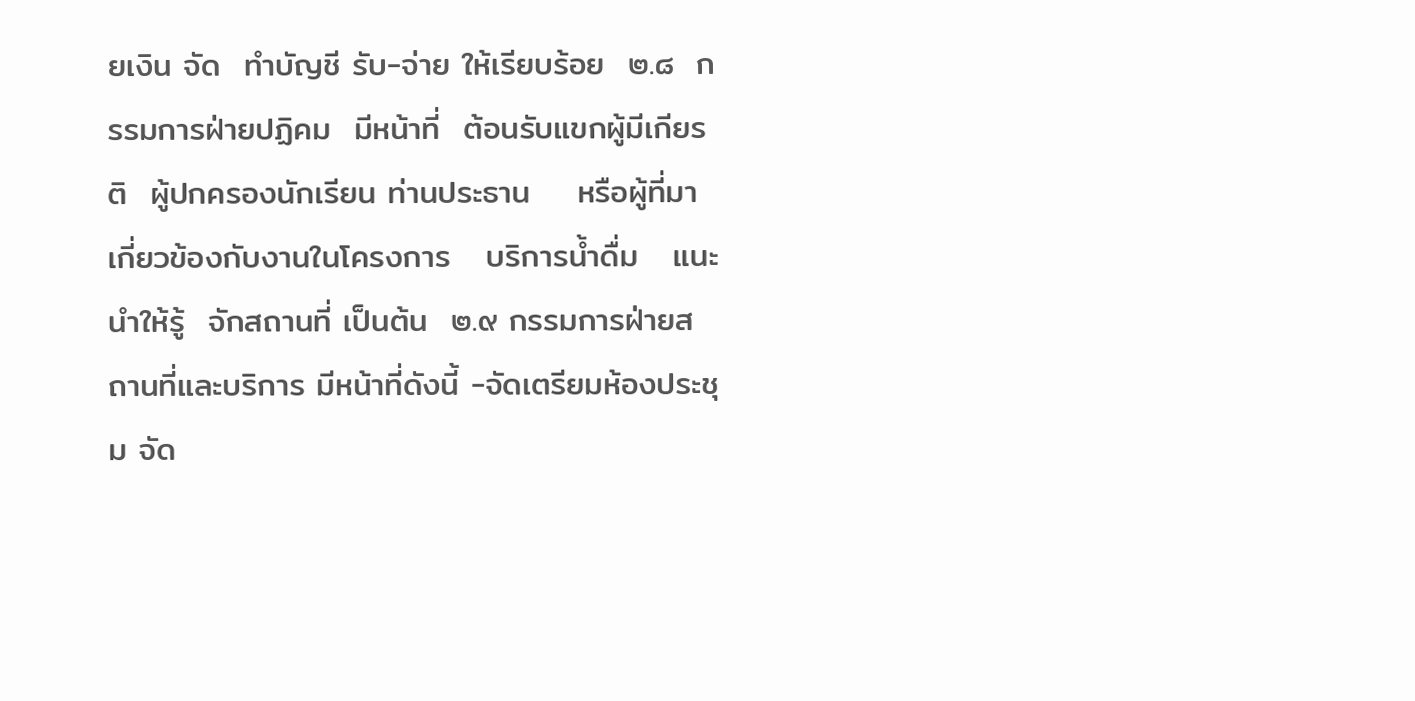ยเงิน จัด  ทำบัญชี รับ-จ่าย ให้เรียบร้อย  ๒.๘  กรรมการฝ่ายปฏิคม  มีหน้าที่  ต้อนรับแขกผู้มีเกียรติ  ผู้ปกครองนักเรียน ท่านประธาน    หรือผู้ที่มาเกี่ยวข้องกับงานในโครงการ   บริการน้ำดื่ม   แนะนำให้รู้  จักสถานที่ เป็นต้น  ๒.๙ กรรมการฝ่ายสถานที่และบริการ มีหน้าที่ดังนี้ -จัดเตรียมห้องประชุม จัด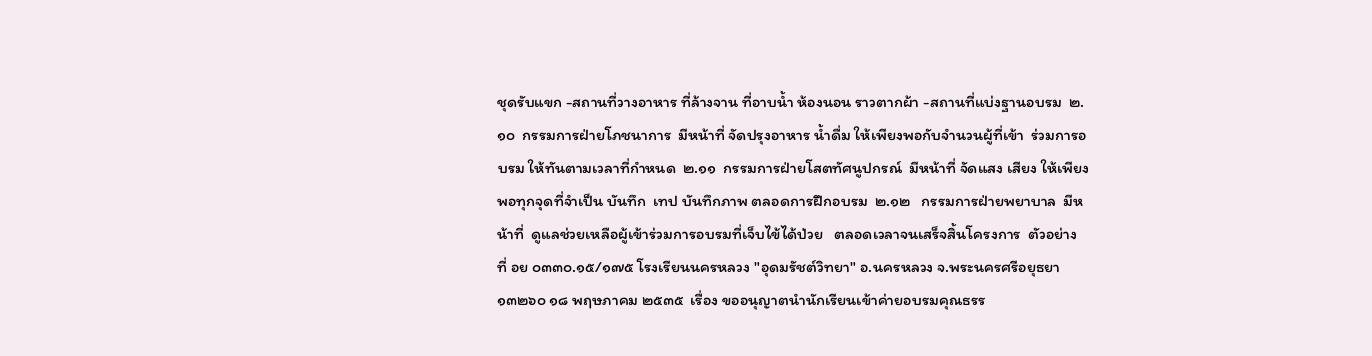ชุดรับแขก -สถานที่วางอาหาร ที่ล้างจาน ที่อาบน้ำ ห้องนอน ราวตากผ้า -สถานที่แบ่งฐานอบรม  ๒.๑๐  กรรมการฝ่ายโภชนาการ  มีหน้าที่ จัดปรุงอาหาร น้ำดื่ม ให้เพียงพอกับจำนวนผู้ที่เข้า  ร่วมการอบรม ให้ทันตามเวลาที่กำหนด  ๒.๑๑  กรรมการฝ่ายโสตทัศนูปกรณ์  มีหน้าที่ จัดแสง เสียง ให้เพียงพอทุกจุดที่จำเป็น บันทึก  เทป บันทึกภาพ ตลอดการฝึกอบรม  ๒.๑๒   กรรมการฝ่ายพยาบาล  มีหน้าที่  ดูแลช่วยเหลือผู้เข้าร่วมการอบรมที่เจ็บไข้ได้ป่วย   ตลอดเวลาจนเสร็จสิ้นโครงการ  ตัวอย่าง  ที่ อย ๐๓๓๐.๑๕/๑๗๕ โรงเรียนนครหลวง "อุดมรัชต์วิทยา" อ.นครหลวง จ.พระนครศรีอยุธยา ๑๓๒๖๐ ๑๘ พฤษภาคม ๒๕๓๕  เรื่อง ขออนุญาตนำนักเรียนเข้าค่ายอบรมคุณธรร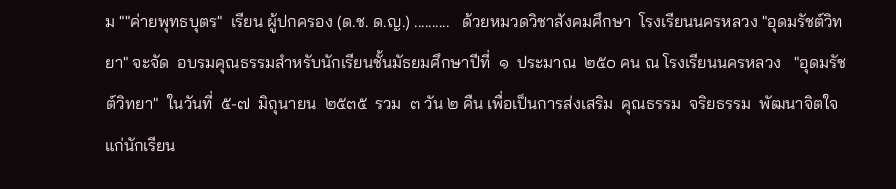ม ""ค่ายพุทธบุตร"  เรียน ผู้ปกครอง (ด.ช. ด.ญ.) ..........   ด้วยหมวดวิชาสังคมศึกษา  โรงเรียนนครหลวง "อุดมรัชต์วิทยา" จะจัด  อบรมคุณธรรมสำหรับนักเรียนชั้นมัธยมศึกษาปีที่  ๑  ประมาณ  ๒๕๐ คน ณ โรงเรียนนครหลวง   "อุดมรัชต์วิทยา"  ในวันที่  ๕-๗  มิถุนายน  ๒๕๓๕  รวม  ๓ วัน ๒ คืน เพื่อเป็นการส่งเสริม  คุณธรรม  จริยธรรม  พัฒนาจิตใจแก่นักเรียน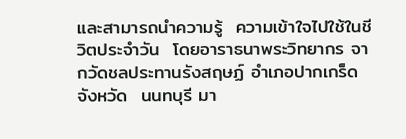และสามารถนำความรู้  ความเข้าใจไปใช้ในชี  วิตประจำวัน  โดยอาราธนาพระวิทยากร จากวัดชลประทานรังสฤษฏ์ อำเภอปากเกร็ด จังหวัด  นนทบุรี มา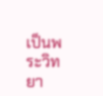เป็นพระวิทยา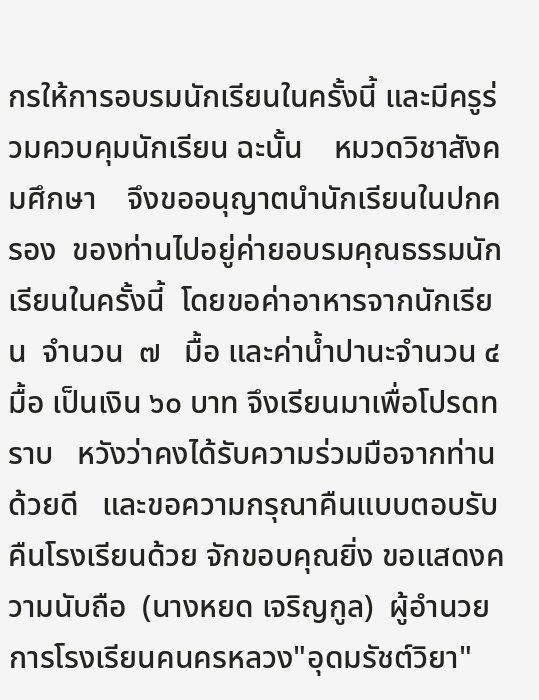กรให้การอบรมนักเรียนในครั้งนี้ และมีครูร่วมควบคุมนักเรียน ฉะนั้น    หมวดวิชาสังคมศึกษา    จึงขออนุญาตนำนักเรียนในปกครอง  ของท่านไปอยู่ค่ายอบรมคุณธรรมนักเรียนในครั้งนี้  โดยขอค่าอาหารจากนักเรียน  จำนวน  ๗   มื้อ และค่าน้ำปานะจำนวน ๔ มื้อ เป็นเงิน ๖๐ บาท จึงเรียนมาเพื่อโปรดทราบ   หวังว่าคงได้รับความร่วมมือจากท่านด้วยดี   และขอความกรุณาคืนแบบตอบรับคืนโรงเรียนด้วย จักขอบคุณยิ่ง ขอแสดงความนับถือ  (นางหยด เจริญกูล)  ผู้อำนวยการโรงเรียนคนครหลวง"อุดมรัชต์วิยา"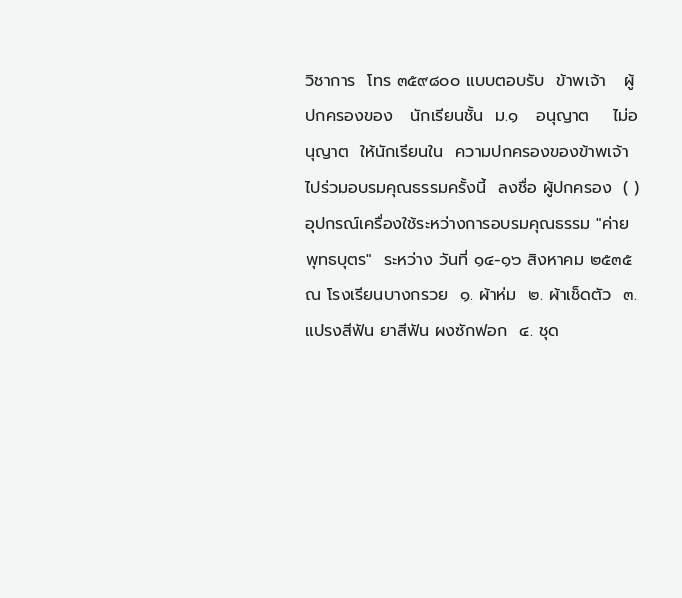วิชาการ  โทร ๓๕๙๘๐๐ แบบตอบรับ  ข้าพเจ้า   ผู้ปกครองของ   นักเรียนชั้น  ม.๑   อนุญาต    ไม่อนุญาต  ให้นักเรียนใน  ความปกครองของข้าพเจ้าไปร่วมอบรมคุณธรรมครั้งนี้  ลงชื่อ ผู้ปกครอง  ( )  อุปกรณ์เครื่องใช้ระหว่างการอบรมคุณธรรม "ค่ายพุทธบุตร"  ระหว่าง วันที่ ๑๔-๑๖ สิงหาคม ๒๕๓๕  ณ โรงเรียนบางกรวย  ๑. ผ้าห่ม  ๒. ผ้าเช็ดตัว  ๓. แปรงสีฟัน ยาสีฟัน ผงซักฟอก  ๔. ชุด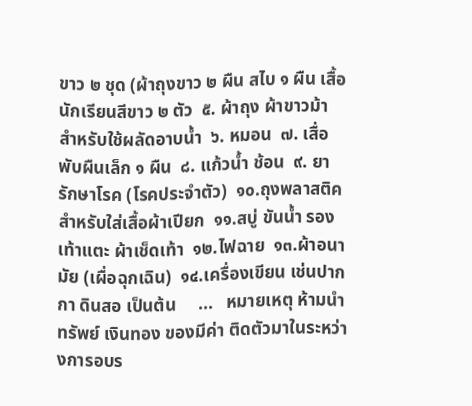ขาว ๒ ชุด (ผ้าถุงขาว ๒ ผืน สไบ ๑ ผืน เสื้อนักเรียนสีขาว ๒ ตัว  ๕. ผ้าถุง ผ้าขาวม้า สำหรับใช้ผลัดอาบน้ำ  ๖. หมอน  ๗. เสื่อพับผืนเล็ก ๑ ผืน  ๘. แก้วน้ำ ช้อน  ๙. ยารักษาโรค (โรคประจำตัว)  ๑๐.ถุงพลาสติคสำหรับใส่เสื้อผ้าเปียก  ๑๑.สบู่ ขันน้ำ รองเท้าแตะ ผ้าเช็ดเท้า  ๑๒.ไฟฉาย  ๑๓.ผ้าอนามัย (เผื่อฉุกเฉิน)  ๑๔.เครื่องเขียน เช่นปากกา ดินสอ เป็นต้น     ...   หมายเหตุ ห้ามนำทรัพย์ เงินทอง ของมีค่า ติดตัวมาในระหว่างการอบร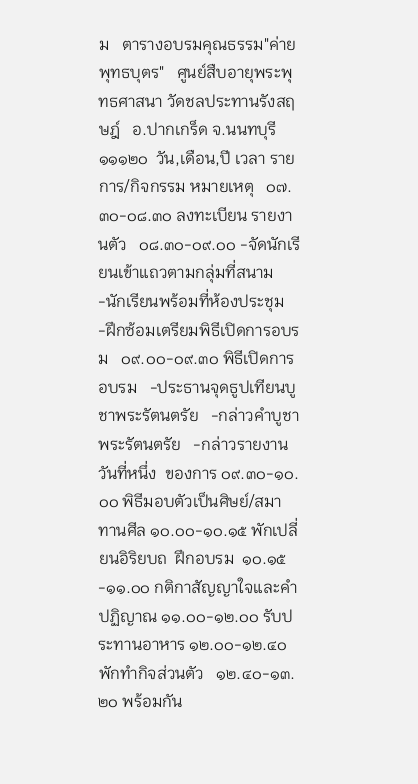ม   ตารางอบรมคุณธรรม"ค่ายพุทธบุตร"   ศูนย์สืบอายุพระพุทธศาสนา วัดชลประทานรังสฤษฎ์   อ.ปากเกร็ด จ.นนทบุรี ๑๑๑๒๐  วัน,เดือน,ปี เวลา รายการ/กิจกรรม หมายเหตุ   ๐๗.๓๐-๐๘.๓๐ ลงทะเบียน รายงานตัว   ๐๘.๓๐-๐๙.๐๐ -จัดนักเรียนเข้าแถวตามกลุ่มที่สนาม   -นักเรียนพร้อมที่ห้องประชุม   -ฝึกซ้อมเตรียมพิธีเปิดการอบรม   ๐๙.๐๐-๐๙.๓๐ พิธีเปิดการอบรม   -ประธานจุดธูปเทียนบูชาพระรัตนตรัย   -กล่าวคำบูชาพระรัตนตรัย   -กล่าวรายงาน  วันที่หนึ่ง  ของการ ๐๙.๓๐-๑๐.๐๐ พิธีมอบตัวเป็นศิษย์/สมาทานศีล ๑๐.๐๐-๑๐.๑๕ พักเปลี่ยนอิริยบถ  ฝึกอบรม  ๑๐.๑๕-๑๑.๐๐ กติกาสัญญาใจและคำปฏิญาณ ๑๑.๐๐-๑๒.๐๐ รับประทานอาหาร ๑๒.๐๐-๑๒.๔๐ พักทำกิจส่วนตัว   ๑๒.๔๐-๑๓.๒๐ พร้อมกัน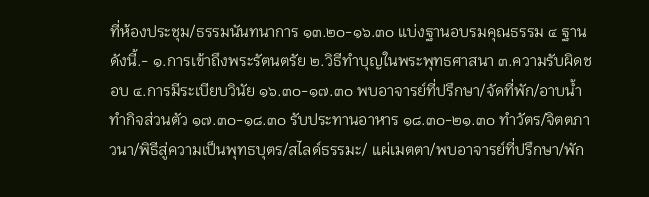ที่ห้องประชุม/ธรรมนันทนาการ ๑๓.๒๐-๑๖.๓๐ แบ่งฐานอบรมคุณธรรม ๔ ฐาน ดังนี้.- ๑.การเข้าถึงพระรัตนตรัย ๒.วิธีทำบุญในพระพุทธศาสนา ๓.ความรับผิดชอบ ๔.การมีระเบียบวินัย ๑๖.๓๐-๑๗.๓๐ พบอาจารย์ที่ปรึกษา/จัดที่พัก/อาบน้ำทำกิจส่วนตัว ๑๗.๓๐-๑๘.๓๐ รับประทานอาหาร ๑๘.๓๐-๒๑.๓๐ ทำวัตร/จิตตภาวนา/พิธีสู่ความเป็นพุทธบุตร/สไลด์ธรรมะ/ แผ่เมตตา/พบอาจารย์ที่ปรึกษา/พัก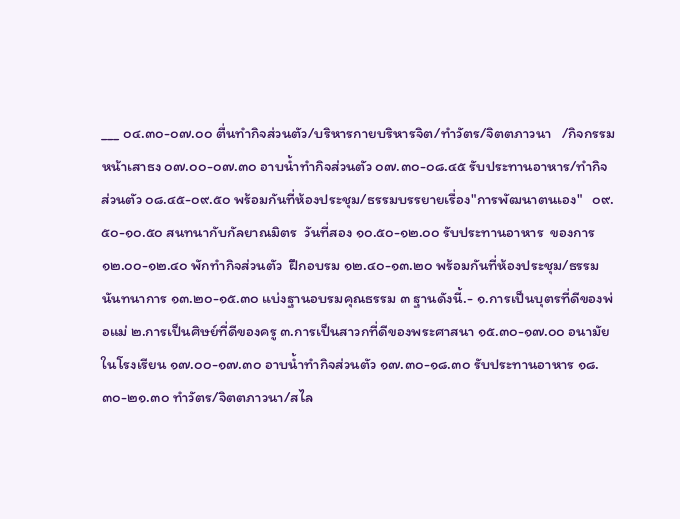___ ๐๔.๓๐-๐๗.๐๐ ตื่นทำกิจส่วนตัว/บริหารกายบริหารจิต/ทำวัตร/จิตตภาวนา   /กิจกรรมหน้าเสาธง ๐๗.๐๐-๐๗.๓๐ อาบน้ำทำกิจส่วนตัว ๐๗.๓๐-๐๘.๔๕ รับประทานอาหาร/ทำกิจส่วนตัว ๐๘.๔๕-๐๙.๕๐ พร้อมกันที่ห้องประชุม/ธรรมบรรยายเรื่อง"การพัฒนาตนเอง"   ๐๙.๕๐-๑๐.๕๐ สนทนากับกัลยาณมิตร  วันที่สอง ๑๐.๕๐-๑๒.๐๐ รับประทานอาหาร  ของการ ๑๒.๐๐-๑๒.๔๐ พักทำกิจส่วนตัว  ฝึกอบรม ๑๒.๔๐-๑๓.๒๐ พร้อมกันที่ห้องประชุม/ธรรมนันทนาการ ๑๓.๒๐-๑๕.๓๐ แบ่งฐานอบรมคุณธรรม ๓ ฐานดังนี้.- ๑.การเป็นบุตรที่ดีของพ่อแม่ ๒.การเป็นศิษย์ที่ดีของครู ๓.การเป็นสาวกที่ดีของพระศาสนา ๑๕.๓๐-๑๗.๐๐ อนามัยในโรงเรียน ๑๗.๐๐-๑๗.๓๐ อาบน้ำทำกิจส่วนตัว ๑๗.๓๐-๑๘.๓๐ รับประทานอาหาร ๑๘.๓๐-๒๑.๓๐ ทำวัตร/จิตตภาวนา/สไล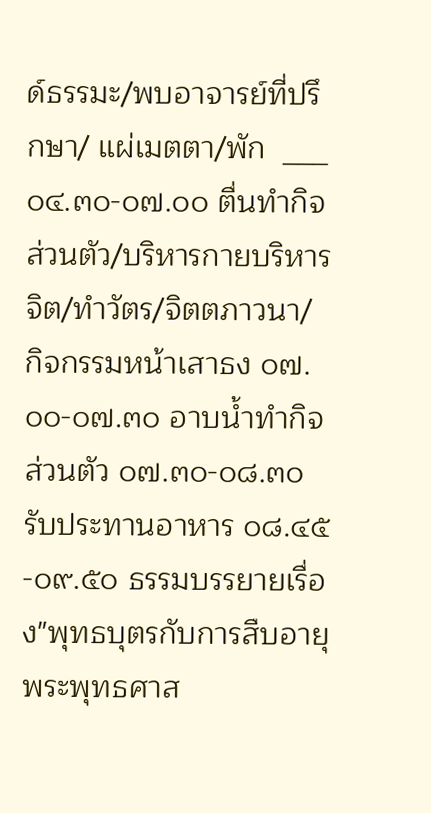ด์ธรรมะ/พบอาจารย์ที่ปรึกษา/ แผ่เมตตา/พัก  ___   ๐๔.๓๐-๐๗.๐๐ ตื่นทำกิจส่วนตัว/บริหารกายบริหารจิต/ทำวัตร/จิตตภาวนา/ กิจกรรมหน้าเสาธง ๐๗.๐๐-๐๗.๓๐ อาบน้ำทำกิจส่วนตัว ๐๗.๓๐-๐๘.๓๐ รับประทานอาหาร ๐๘.๔๕-๐๙.๕๐ ธรรมบรรยายเรื่อง"พุทธบุตรกับการสืบอายุพระพุทธศาส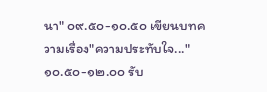นา" ๐๙.๕๐-๑๐.๕๐ เขียนบทความเรื่อง"ความประทับใจ..." ๑๐.๕๐-๑๒.๐๐ รับ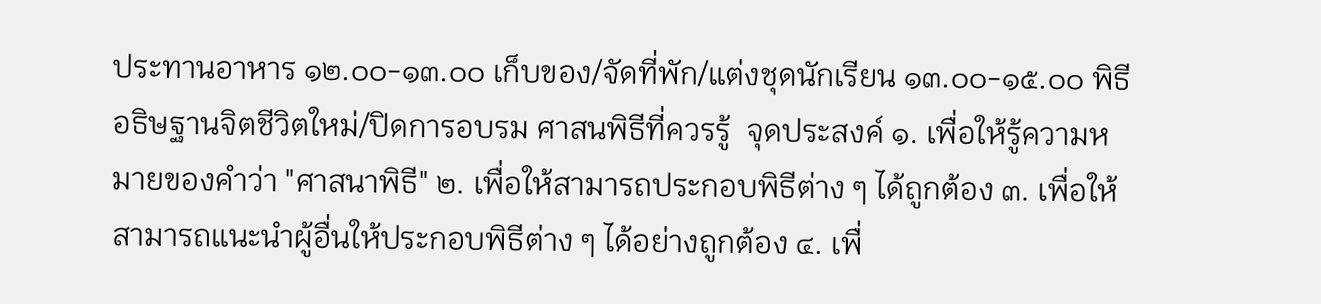ประทานอาหาร ๑๒.๐๐-๑๓.๐๐ เก็บของ/จัดที่พัก/แต่งชุดนักเรียน ๑๓.๐๐-๑๕.๐๐ พิธีอธิษฐานจิตชีวิตใหม่/ปิดการอบรม ศาสนพิธีที่ควรรู้  จุดประสงค์ ๑. เพื่อให้รู้ความหมายของคำว่า "ศาสนาพิธี" ๒. เพื่อให้สามารถประกอบพิธีต่าง ๆ ได้ถูกต้อง ๓. เพื่อให้สามารถแนะนำผู้อื่นให้ประกอบพิธีต่าง ๆ ได้อย่างถูกต้อง ๔. เพื่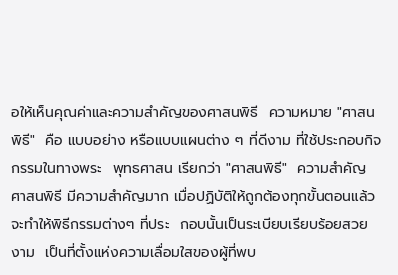อให้เห็นคุณค่าและความสำคัญของศาสนพิธี  ความหมาย "ศาสนพิธี"  คือ แบบอย่าง หรือแบบแผนต่าง ๆ ที่ดีงาม ที่ใช้ประกอบกิจกรรมในทางพระ  พุทธศาสน เรียกว่า "ศาสนพิธี"  ความสำคัญ ศาสนพิธี มีความสำคัญมาก เมื่อปฏิบัติให้ถูกต้องทุกขั้นตอนแล้วจะทำให้พิธีกรรมต่างๆ ที่ประ  กอบนั้นเป็นระเบียบเรียบร้อยสวยงาม  เป็นที่ตั้งแห่งความเลื่อมใสของผู้ที่พบ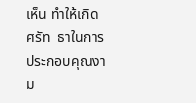เห็น ทำให้เกิดศรัท  ธาในการประกอบคุณงาม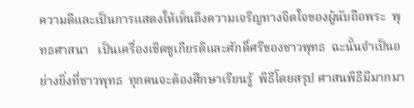ความดีและเป็นการแสดงให้เห็นถึงความเจริญทางจิตใจของผู้นับถือพระ  พุทธศาสนา   เป็นเครื่องเชิดชูเกียรติและศักดิ์ศรีของชาวพุทธ  ฉะนั้นจำเป็นอย่างยิ่งที่ชาวพุทธ  ทุกคนจะต้องศึกษาเรียนรู้  พิธีโดยสรุป ศาสนพิธีมีมากมา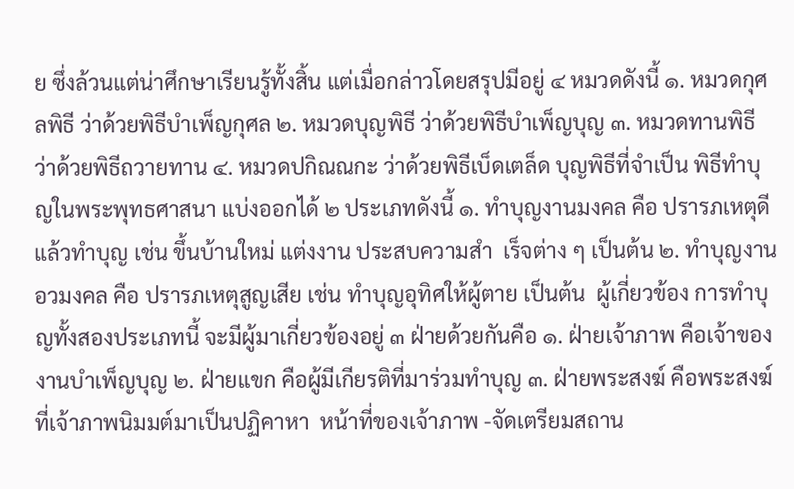ย ซึ่งล้วนแต่น่าศึกษาเรียนรู้ทั้งสิ้น แต่เมื่อกล่าวโดยสรุปมีอยู่ ๔ หมวดดังนี้ ๑. หมวดกุศลพิธี ว่าด้วยพิธีบำเพ็ญกุศล ๒. หมวดบุญพิธี ว่าด้วยพิธีบำเพ็ญบุญ ๓. หมวดทานพิธี ว่าด้วยพิธีถวายทาน ๔. หมวดปกิณณกะ ว่าด้วยพิธีเบ็ดเตล็ด บุญพิธีที่จำเป็น พิธีทำบุญในพระพุทธศาสนา แบ่งออกได้ ๒ ประเภทดังนี้ ๑. ทำบุญงานมงคล คือ ปรารภเหตุดีแล้วทำบุญ เช่น ขึ้นบ้านใหม่ แต่งงาน ประสบความสำ  เร็จต่าง ๆ เป็นต้น ๒. ทำบุญงานอวมงคล คือ ปรารภเหตุสูญเสีย เช่น ทำบุญอุทิศให้ผู้ตาย เป็นต้น  ผู้เกี่ยวข้อง การทำบุญทั้งสองประเภทนี้ จะมีผู้มาเกี่ยวข้องอยู่ ๓ ฝ่ายด้วยกันคือ ๑. ฝ่ายเจ้าภาพ คือเจ้าของงานบำเพ็ญบุญ ๒. ฝ่ายแขก คือผู้มีเกียรติที่มาร่วมทำบุญ ๓. ฝ่ายพระสงฆ์ คือพระสงฆ์ที่เจ้าภาพนิมมต์มาเป็นปฏิคาหา  หน้าที่ของเจ้าภาพ -จัดเตรียมสถาน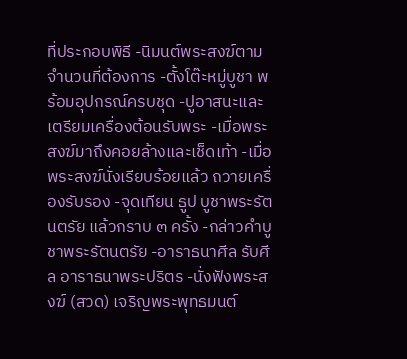ที่ประกอบพิธี -นิมนต์พระสงฆ์ตามจำนวนที่ต้องการ -ตั้งโต๊ะหมู่บูชา พร้อมอุปกรณ์ครบชุด -ปูอาสนะและเตรียมเครื่องต้อนรับพระ -เมื่อพระสงฆ์มาถึงคอยล้างและเช็ดเท้า -เมื่อพระสงฆ์นั่งเรียบร้อยแล้ว ถวายเครื่องรับรอง -จุดเทียน ธูป บูชาพระรัตนตรัย แล้วกราบ ๓ ครั้ง -กล่าวคำบูชาพระรัตนตรัย -อาราธนาศีล รับศีล อาราธนาพระปริตร -นั่งฟังพระสงฆ์ (สวด) เจริญพระพุทธมนต์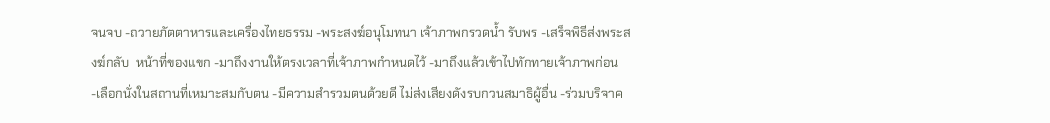จนจบ -ถวายภัตตาหารและเครื่องไทยธรรม -พระสงฆ์อนุโมทนา เจ้าภาพกรวดน้ำ รับพร -เสร็จพิธีส่งพระสงฆ์กลับ  หน้าที่ของแขก -มาถึงงานให้ตรงเวลาที่เจ้าภาพกำหนดไว้ -มาถึงแล้วเข้าไปทักทายเจ้าภาพก่อน -เลือกนั่งในสถานที่เหมาะสมกับตน -มีความสำรวมตนด้วยดี ไม่ส่งเสียงดังรบกวนสมาธิผู้อื่น -ร่วมบริจาค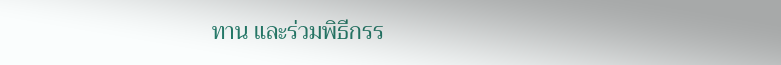ทาน และร่วมพิธีกรร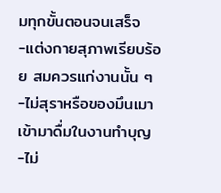มทุกขั้นตอนจนเสร็จ -แต่งกายสุภาพเรียบร้อย สมควรแก่งานนั้น ๆ -ไม่สุราหรือของมึนเมาเข้ามาดื่มในงานทำบุญ -ไม่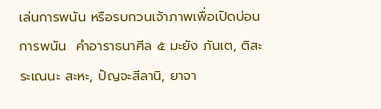เล่นการพนัน หรือรบกวนเจ้าภาพเพื่อเปิดบ่อนการพนัน  คำอาราธนาศีล ๕ มะยัง ภันเต, ติสะระเณนะ สะหะ, ปัญจะสีลานิ, ยาจา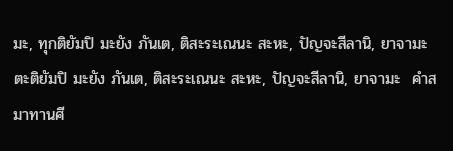มะ, ทุกติยัมปิ มะยัง ภันเต, ติสะระเณนะ สะหะ, ปัญจะสีลานิ, ยาจามะ ตะติยัมปิ มะยัง ภันเต, ติสะระเณนะ สะหะ, ปัญจะสีลานิ, ยาจามะ  คำสมาทานศี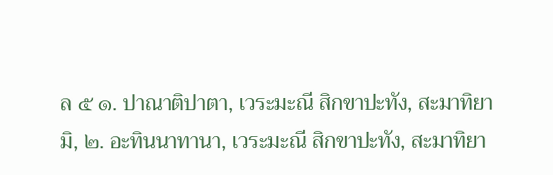ล ๕ ๑. ปาณาติปาตา, เวระมะณี สิกขาปะทัง, สะมาทิยามิ, ๒. อะทินนาทานา, เวระมะณี สิกขาปะทัง, สะมาทิยา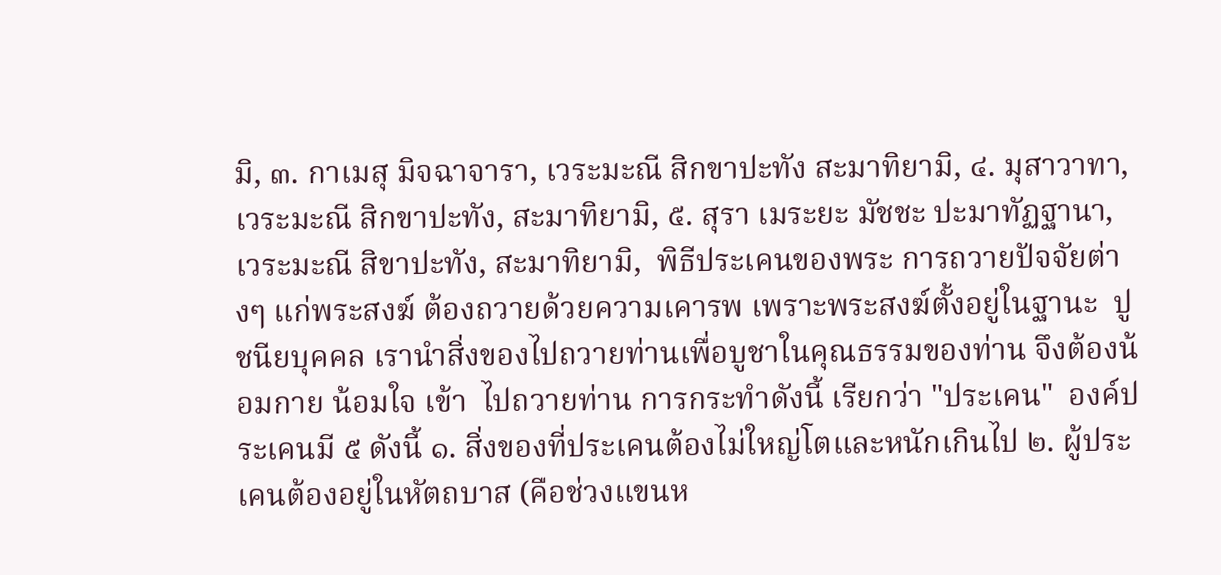มิ, ๓. กาเมสุ มิจฉาจารา, เวระมะณี สิกขาปะทัง สะมาทิยามิ, ๔. มุสาวาทา, เวระมะณี สิกขาปะทัง, สะมาทิยามิ, ๕. สุรา เมระยะ มัชชะ ปะมาทัฏฐานา, เวระมะณี สิขาปะทัง, สะมาทิยามิ,  พิธีประเคนของพระ การถวายปัจจัยต่างๆ แก่พระสงฆ์ ต้องถวายด้วยความเคารพ เพราะพระสงฆ์ตั้งอยู่ในฐานะ  ปูชนียบุคคล เรานำสิ่งของไปถวายท่านเพื่อบูชาในคุณธรรมของท่าน จึงต้องน้อมกาย น้อมใจ เข้า  ไปถวายท่าน การกระทำดังนี้ เรียกว่า "ประเคน"  องค์ประเคนมี ๕ ดังนี้ ๑. สิ่งของที่ประเคนต้องไม่ใหญ่โตและหนักเกินไป ๒. ผู้ประเคนต้องอยู่ในหัตถบาส (คือช่วงแขนห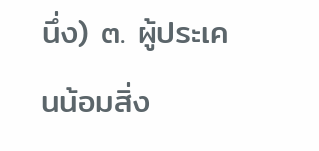นึ่ง) ๓. ผู้ประเคนน้อมสิ่ง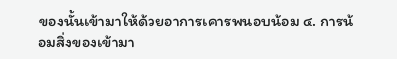ของนั้นเข้ามาให้ด้วยอาการเคารพนอบน้อม ๔. การน้อมสิ่งของเข้ามา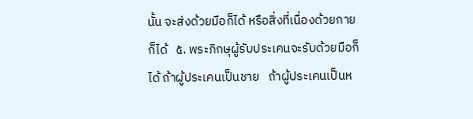นั้น จะส่งด้วยมือก็ได้ หรือสิ่งที่เนื่องด้วยกายก็ได้   ๕. พระภิกษุผู้รับประเคนจะรับด้วยมือก็ได้ ถ้าผู้ประเคนเป็นชาย   ถ้าผู้ประเคนเป็นห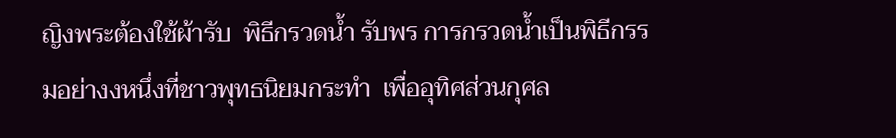ญิงพระต้องใช้ผ้ารับ  พิธีกรวดน้ำ รับพร การกรวดน้ำเป็นพิธีกรรมอย่างงหนึ่งที่ชาวพุทธนิยมกระทำ  เพื่ออุทิศส่วนกุศล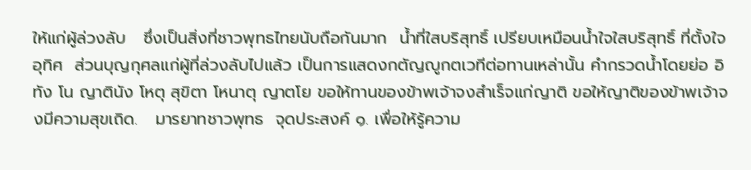ให้แก่ผู้ล่วงลับ   ซึ่งเป็นสิ่งที่ชาวพุทธไทยนับถือกันมาก  น้ำที่ใสบริสุทธิ์ เปรียบเหมือนน้ำใจใสบริสุทธิ์ ที่ตั้งใจอุทิศ  ส่วนบุญกุศลแก่ผู้ที่ล่วงลับไปแล้ว เป็นการแสดงกตัญญูกตเวทีต่อทานเหล่านั้น คำกรวดน้ำโดยย่อ อิทัง โน ญาตินัง โหตุ สุขิตา โหนาตุ ญาตโย ขอให้ทานของข้าพเจ้าจงสำเร็จแก่ญาติ ขอให้ญาติของข้าพเจ้าจงมีความสุขเถิด.   มารยาทชาวพุทธ  จุดประสงค์ ๑. เพื่อให้รู้ความ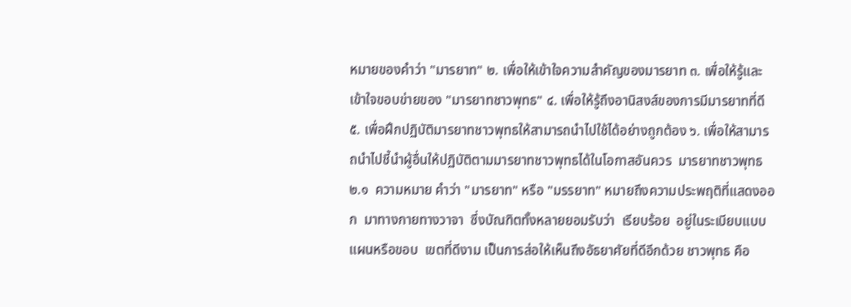หมายของคำว่า "มารยาท" ๒. เพื่อให้เข้าใจความสำคัญของมารยาท ๓. เพื่อให้รู้และเข้าใจขอบข่ายของ "มารยาทชาวพุทธ" ๔. เพื่อให้รู้ถึงอานิสงส์ของการมีมารยาทที่ดี ๕. เพื่อฝึกปฏิบัติมารยาทชาวพุทธให้สามารถนำไปใช้ได้อย่างถูกต้อง ๖. เพื่อให้สามารถนำไปชี้นำผู้อื่นให้ปฏิบัติตามมารยาทชาวพุทธได้ในโอกาสอันควร  มารยาทชาวพุทธ ๒.๑  ความหมาย คำว่า "มารยาท" หรือ "มรรยาท" หมายถึงความประพฤติที่แสดงออก  มาทางกายทางวาจา  ซึ่งบัณฑิตทั้งหลายยอมรับว่า  เรียบร้อย  อยู่ในระเบียบแบบแผนหรือขอบ  เขตที่ดีงาม เป็นการส่อให้เห็นถึงอัธยาศัยที่ดีอีกด้วย ชาวพุทธ คือ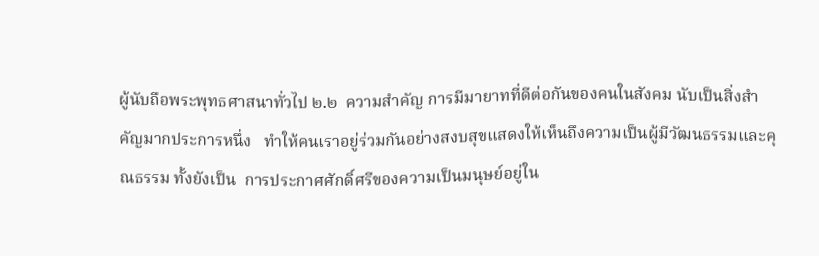ผู้นับถือพระพุทธศาสนาทั่วไป ๒.๒  ความสำคัญ การมีมายาทที่ดีต่อกันของคนในสังคม นับเป็นสิ่งสำคัญมากประการหนึ่ง   ทำให้คนเราอยู่ร่วมกันอย่างสงบสุขแสดงให้เห็นถึงความเป็นผู้มีวัฒนธรรมและคุณธรรม ทั้งยังเป็น  การประกาศศักดิ์ศรีของความเป็นมนุษย์อยู่ใน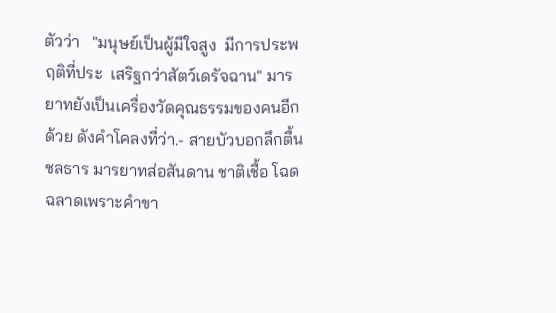ตัวว่า   "มนุษย์เป็นผู้มีใจสูง  มีการประพฤติที่ประ  เสริฐกว่าสัตว์เดรัจฉาน" มารยาทยังเป็นเครื่องวัดคุณธรรมของคนอีกด้วย ดังคำโคลงที่ว่า.- สายบัวบอกลึกตื้น ชลธาร มารยาทส่อสันดาน ชาติเชื้อ โฉดฉลาดเพราะคำขา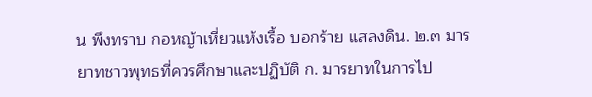น พึงทราบ กอหญ้าเหี่ยวแห้งเรื้อ บอกร้าย แสลงดิน. ๒.๓ มารยาทชาวพุทธที่ควรศึกษาและปฏิบัติ ก. มารยาทในการไป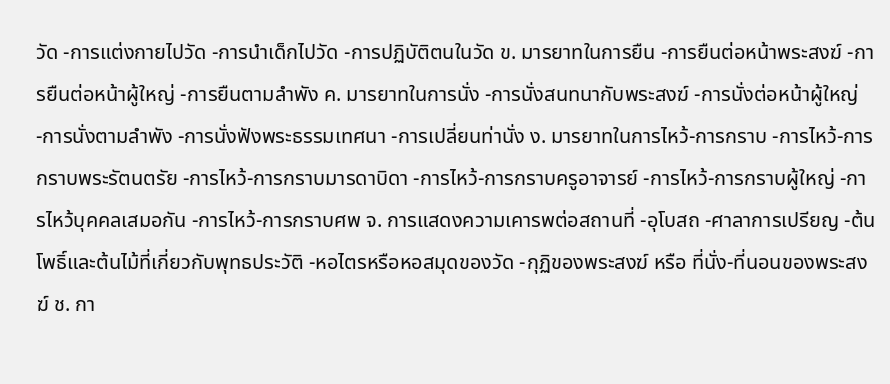วัด -การแต่งกายไปวัด -การนำเด็กไปวัด -การปฏิบัติตนในวัด ข. มารยาทในการยืน -การยืนต่อหน้าพระสงฆ์ -การยืนต่อหน้าผู้ใหญ่ -การยืนตามลำพัง ค. มารยาทในการนั่ง -การนั่งสนทนากับพระสงฆ์ -การนั่งต่อหน้าผู้ใหญ่ -การนั่งตามลำพัง -การนั่งฟังพระธรรมเทศนา -การเปลี่ยนท่านั่ง ง. มารยาทในการไหว้-การกราบ -การไหว้-การกราบพระรัตนตรัย -การไหว้-การกราบมารดาบิดา -การไหว้-การกราบครูอาจารย์ -การไหว้-การกราบผู้ใหญ่ -การไหว้บุคคลเสมอกัน -การไหว้-การกราบศพ จ. การแสดงความเคารพต่อสถานที่ -อุโบสถ -ศาลาการเปรียญ -ต้นโพธิ์และต้นไม้ที่เกี่ยวกับพุทธประวัติ -หอไตรหรือหอสมุดของวัด -กุฏิของพระสงฆ์ หรือ ที่นั่ง-ที่นอนของพระสงฆ์ ช. กา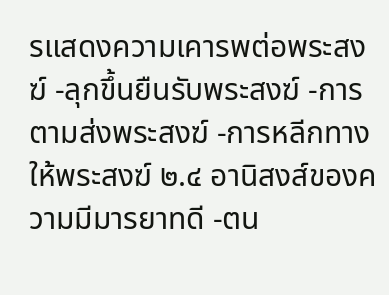รแสดงความเคารพต่อพระสงฆ์ -ลุกขึ้นยืนรับพระสงฆ์ -การตามส่งพระสงฆ์ -การหลีกทางให้พระสงฆ์ ๒.๔ อานิสงส์ของความมีมารยาทดี -ตน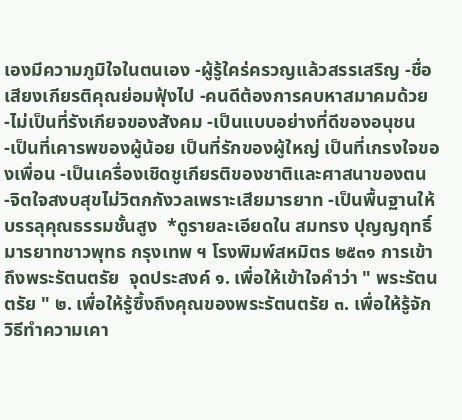เองมีความภูมิใจในตนเอง -ผู้รู้ใคร่ครวญแล้วสรรเสริญ -ชื่อเสียงเกียรติคุณย่อมฟุ้งไป -คนดีต้องการคบหาสมาคมด้วย -ไม่เป็นที่รังเกียจของสังคม -เป็นแบบอย่างที่ดีของอนุชน -เป็นที่เคารพของผู้น้อย เป็นที่รักของผู้ใหญ่ เป็นที่เกรงใจของเพื่อน -เป็นเครื่องเชิดชูเกียรติของชาติและศาสนาของตน -จิตใจสงบสุขไม่วิตกกังวลเพราะเสียมารยาท -เป็นพื้นฐานให้บรรลุคุณธรรมชั้นสูง  *ดูรายละเอียดใน สมทรง ปุญญฤทธิ์ มารยาทชาวพุทธ กรุงเทพ ฯ โรงพิมพ์สหมิตร ๒๕๓๑ การเข้าถึงพระรัตนตรัย  จุดประสงค์ ๑. เพื่อให้เข้าใจคำว่า " พระรัตนตรัย " ๒. เพื่อให้รู้ซึ้งถึงคุณของพระรัตนตรัย ๓. เพื่อให้รู้จักวิธีทำความเคา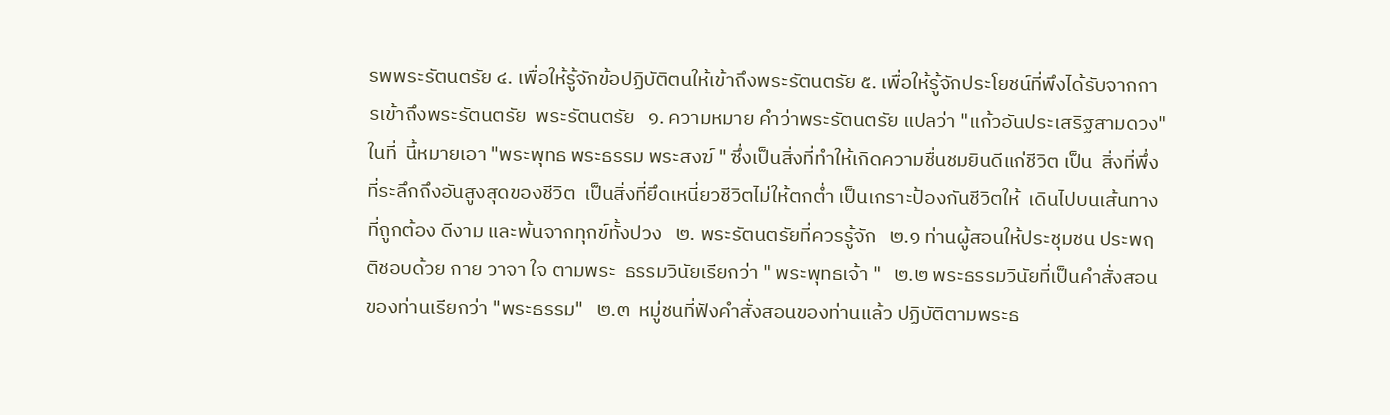รพพระรัตนตรัย ๔. เพื่อให้รู้จักข้อปฏิบัติตนให้เข้าถึงพระรัตนตรัย ๕. เพื่อให้รู้จักประโยชน์ที่พึงได้รับจากการเข้าถึงพระรัตนตรัย  พระรัตนตรัย   ๑. ความหมาย คำว่าพระรัตนตรัย แปลว่า "แก้วอันประเสริฐสามดวง" ในที่  นี้หมายเอา "พระพุทธ พระธรรม พระสงฆ์ " ซึ่งเป็นสิ่งที่ทำให้เกิดความชื่นชมยินดีแก่ชีวิต เป็น  สิ่งที่พึ่งที่ระลึกถึงอันสูงสุดของชีวิต  เป็นสิ่งที่ยึดเหนี่ยวชีวิตไม่ให้ตกต่ำ เป็นเกราะป้องกันชีวิตให้  เดินไปบนเส้นทางที่ถูกต้อง ดีงาม และพ้นจากทุกข์ทั้งปวง   ๒. พระรัตนตรัยที่ควรรู้จัก   ๒.๑ ท่านผู้สอนให้ประชุมชน ประพฤติชอบด้วย กาย วาจา ใจ ตามพระ  ธรรมวินัยเรียกว่า " พระพุทธเจ้า "   ๒.๒ พระธรรมวินัยที่เป็นคำสั่งสอนของท่านเรียกว่า "พระธรรม"   ๒.๓  หมู่ชนที่ฟังคำสั่งสอนของท่านแล้ว ปฏิบัติตามพระธ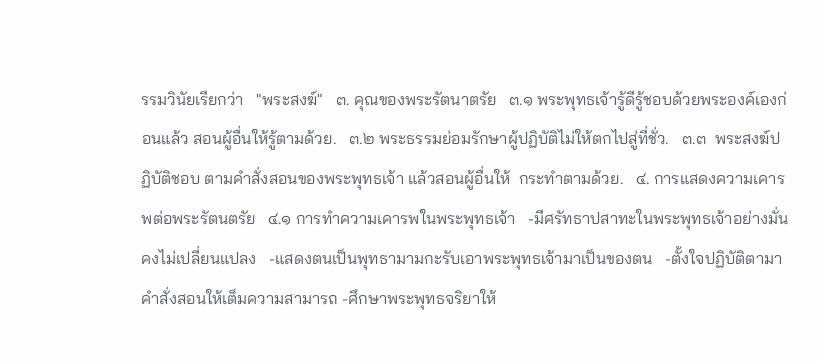รรมวินัยเรียกว่า   "พระสงฆ์"   ๓. คุณของพระรัตนาตรัย   ๓.๑ พระพุทธเจ้ารู้ดีรู้ชอบด้วยพระองค์เองก่อนแล้ว สอนผู้อื่นให้รู้ตามด้วย.   ๓.๒ พระธรรมย่อมรักษาผู้ปฏิบัติไม่ให้ตกไปสู่ที่ชั่ว.   ๓.๓  พระสงฆ์ปฏิบัติชอบ ตามคำสั่งสอนของพระพุทธเจ้า แล้วสอนผู้อื่นให้  กระทำตามด้วย.   ๔. การแสดงความเคารพต่อพระรัตนตรัย   ๔.๑ การทำความเคารพในพระพุทธเจ้า   -มีศรัทธาปสาทะในพระพุทธเจ้าอย่างมั่นคงไม่เปลี่ยนแปลง   -แสดงตนเป็นพุทธามามกะรับเอาพระพุทธเจ้ามาเป็นของตน   -ตั้งใจปฏิบัติตามาคำสั่งสอนให้เต็มความสามารถ -ศึกษาพระพุทธจริยาให้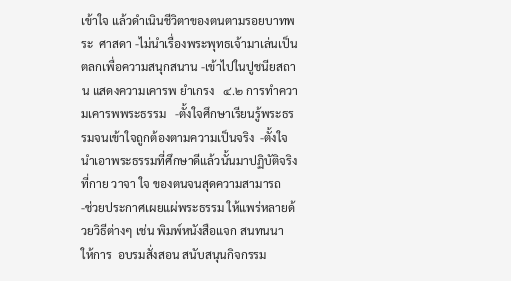เข้าใจ แล้วดำเนินชีวิตาของตนตามรอยบาทพระ  ศาสดา -ไม่นำเรื่องพระพุทธเจ้ามาเล่นเป็นตลกเพื่อความสนุกสนาน -เข้าไปในปูชนียสถาน แสดงความเคารพ ยำเกรง   ๔.๒ การทำความเคารพพระธรรม   -ตั้งใจศึกษาเรียนรู้พระธรรมจนเข้าใจถูกต้องตามความเป็นจริง  -ตั้งใจนำเอาพระธรรมที่ศึกษาดีแล้วนั้นมาปฏิบัติจริง ที่กาย วาจา ใจ ของตนจนสุดความสามารถ  -ช่วยประกาศเผยแผ่พระธรรม ให้แพร่หลายด้วยวิธีต่างๆ เช่น พิมพ์หนังสือแจก สนทนนา ให้การ  อบรมสั่งสอน สนับสนุนกิจกรรม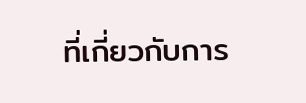ที่เกี่ยวกับการ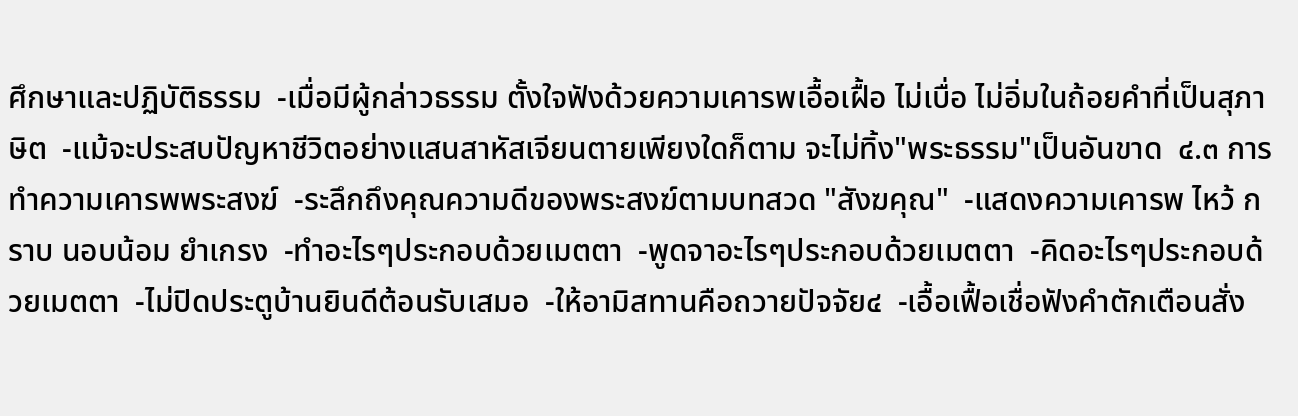ศึกษาและปฏิบัติธรรม  -เมื่อมีผู้กล่าวธรรม ตั้งใจฟังด้วยความเคารพเอื้อเฝื้อ ไม่เบื่อ ไม่อิ่มในถ้อยคำที่เป็นสุภาษิต  -แม้จะประสบปัญหาชีวิตอย่างแสนสาหัสเจียนตายเพียงใดก็ตาม จะไม่ทิ้ง"พระธรรม"เป็นอันขาด  ๔.๓ การทำความเคารพพระสงฆ์  -ระลึกถึงคุณความดีของพระสงฆ์ตามบทสวด "สังฆคุณ"  -แสดงความเคารพ ไหว้ กราบ นอบน้อม ยำเกรง  -ทำอะไรๆประกอบด้วยเมตตา  -พูดจาอะไรๆประกอบด้วยเมตตา  -คิดอะไรๆประกอบด้วยเมตตา  -ไม่ปิดประตูบ้านยินดีต้อนรับเสมอ  -ให้อามิสทานคือถวายปัจจัย๔  -เอื้อเฟื้อเชื่อฟังคำตักเตือนสั่ง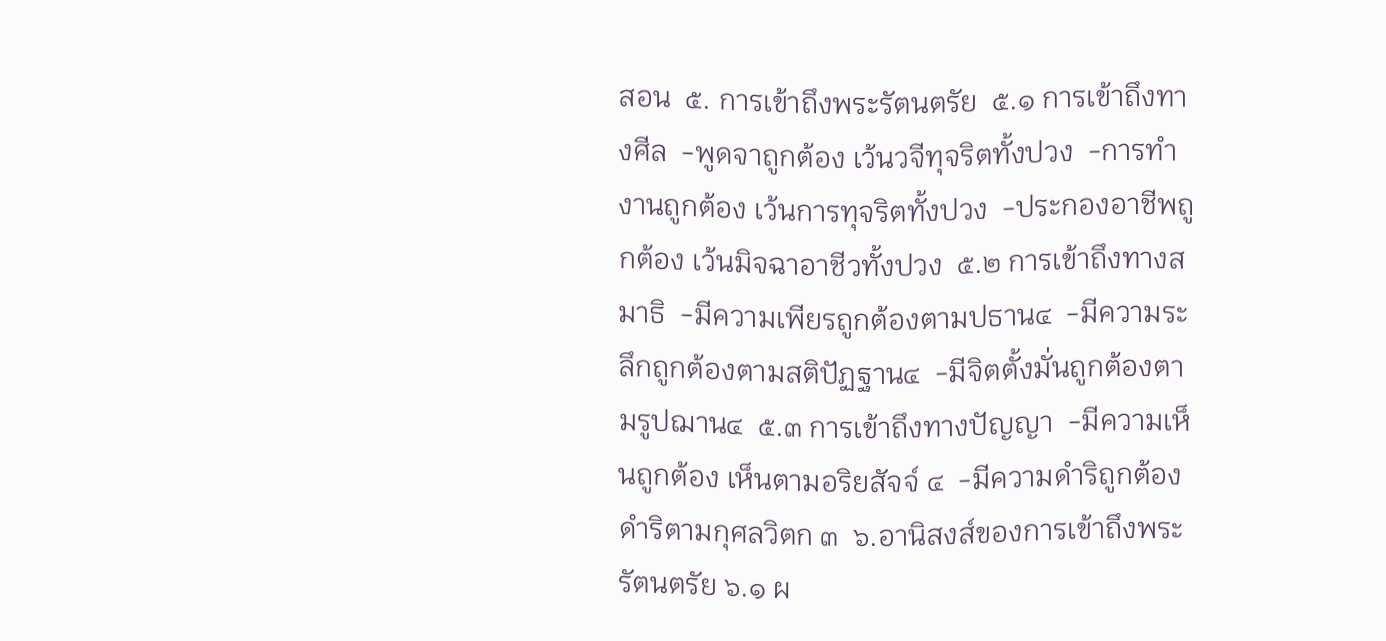สอน  ๕. การเข้าถึงพระรัตนตรัย  ๕.๑ การเข้าถึงทางศีล  -พูดจาถูกต้อง เว้นวจีทุจริตทั้งปวง  -การทำงานถูกต้อง เว้นการทุจริตทั้งปวง  -ประกองอาชีพถูกต้อง เว้นมิจฉาอาชีวทั้งปวง  ๕.๒ การเข้าถึงทางสมาธิ  -มีความเพียรถูกต้องตามปธาน๔  -มีความระลึกถูกต้องตามสติปัฏฐาน๔  -มีจิตตั้งมั่นถูกต้องตามรูปฌาน๔  ๕.๓ การเข้าถึงทางปัญญา  -มีความเห็นถูกต้อง เห็นตามอริยสัจจ์ ๔  -มีความดำริถูกต้อง ดำริตามกุศลวิตก ๓  ๖.อานิสงส์ของการเข้าถึงพระรัตนตรัย ๖.๑ ผ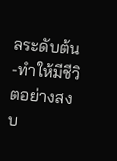ลระดับต้น -ทำให้มีชีวิตอย่างสงบ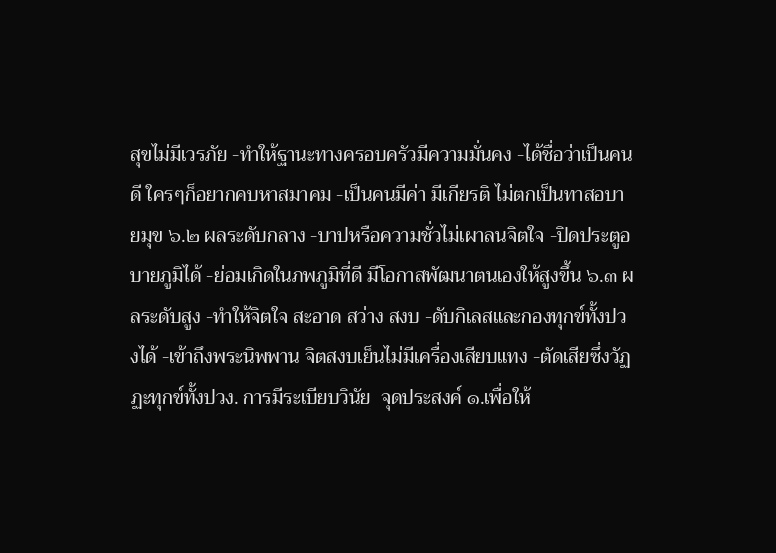สุขไม่มีเวรภัย -ทำให้ฐานะทางครอบครัวมีความมั่นคง -ได้ชื่อว่าเป็นคนดี ใครๆก็อยากคบหาสมาคม -เป็นคนมีค่า มีเกียรติ ไม่ตกเป็นทาสอบายมุข ๖.๒ ผลระดับกลาง -บาปหรือความชั่วไม่เผาลนจิตใจ -ปิดประตูอบายภูมิได้ -ย่อมเกิดในภพภูมิที่ดี มีโอกาสพัฒนาตนเองให้สูงขึ้น ๖.๓ ผลระดับสูง -ทำให้จิตใจ สะอาด สว่าง สงบ -ดับกิเลสและกองทุกข์ทั้งปวงได้ -เข้าถึงพระนิพพาน จิตสงบเย็นไม่มีเครื่องเสียบแทง -ตัดเสียซึ่งวัฏฏะทุกข์ทั้งปวง. การมีระเบียบวินัย  จุดประสงค์ ๑.เพื่อให้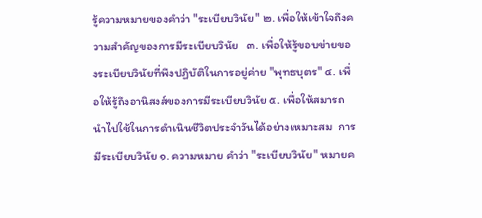รู้ความหมายของคำว่า "ระเบียบวินัย" ๒. เพื่อให้เข้าใจถึงความสำคัญของการมีระเบียบวินัย   ๓. เพื่อให้รู้ขอบข่ายของระเบียบวินัยที่พึงปฏิบัติในการอยู่ค่าย "พุทธบุตร" ๔. เพื่อให้รู้ถึงอานิสงส์ของการมีระเบียบวินัย ๕. เพื่อให้สมารถนำไปใช้ในการดำเนินชีวิตประจำวันได้อย่างเหมาะสม  การมีระเบียบวินัย ๑. ความหมาย คำว่า "ระเบียบวินัย" หมายค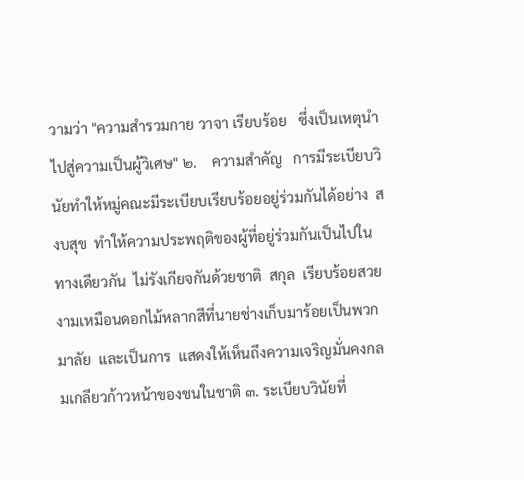วามว่า "ความสำรวมกาย วาจา เรียบร้อย   ซึ่งเป็นเหตุนำไปสู่ความเป็นผู้วิเศษ" ๒.    ความสำคัญ   การมีระเบียบวินัยทำให้หมู่คณะมีระเบียบเรียบร้อยอยู่ร่วมกันได้อย่าง  สงบสุข  ทำให้ความประพฤติของผู้ที่อยู่ร่วมกันเป็นไปในทางเดียวกัน  ไม่รังเกียจกันด้วยชาติ  สกุล  เรียบร้อยสวยงามเหมือนดอกไม้หลากสีที่นายช่างเก็บมาร้อยเป็นพวกมาลัย  และเป็นการ  แสดงให้เห็นถึงความเจริญมั่นคงกลมเกลียวก้าวหน้าของชนในชาติ ๓. ระเบียบวินัยที่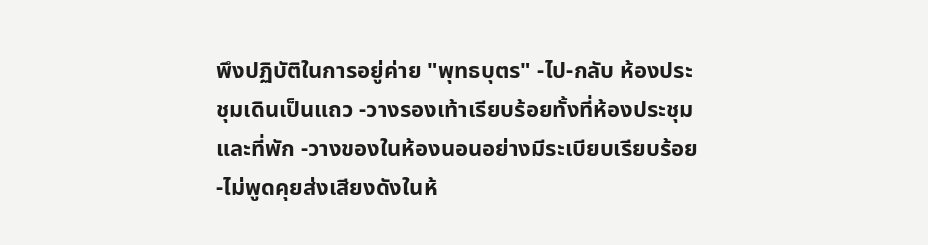พึงปฏิบัติในการอยู่ค่าย "พุทธบุตร" -ไป-กลับ ห้องประชุมเดินเป็นแถว -วางรองเท้าเรียบร้อยทั้งที่ห้องประชุมและที่พัก -วางของในห้องนอนอย่างมีระเบียบเรียบร้อย -ไม่พูดคุยส่งเสียงดังในห้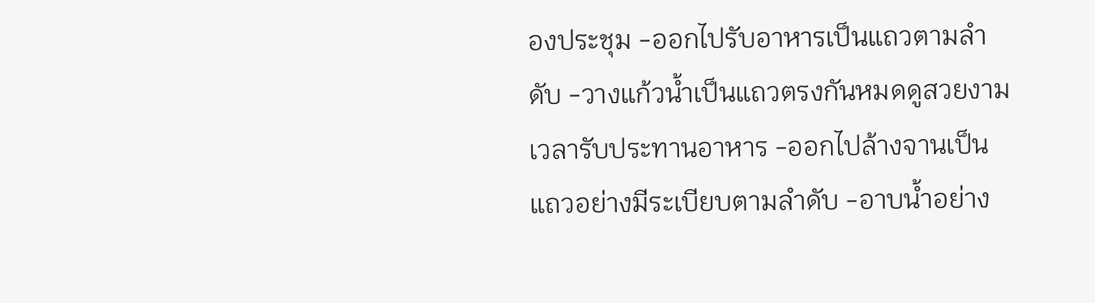องประชุม -ออกไปรับอาหารเป็นแถวตามลำดับ -วางแก้วน้ำเป็นแถวตรงกันหมดดูสวยงามเวลารับประทานอาหาร -ออกไปล้างจานเป็นแถวอย่างมีระเบียบตามลำดับ -อาบน้ำอย่าง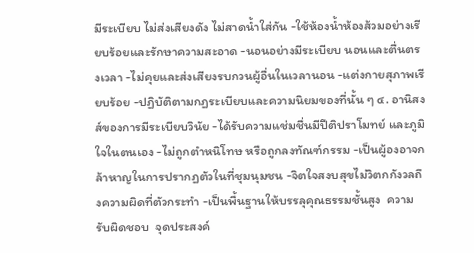มีระเบียบ ไม่ส่งเสียงดัง ไม่สาดน้ำใส่กัน -ใช้ห้องน้ำห้องส้วมอย่างเรียบร้อยและรักษาความสะอาด -นอนอย่างมีระเบียบ นอนและตื่นตรงเวลา -ไม่คุยและส่งเสียงรบกวนผู้อื่นในเวลานอน -แต่งกายสุภาพเรียบร้อย -ปฏิบัติตามกฏระเบียบและความนิยมของที่นั้น ๆ ๔. อานิสงส์ของการมีระเบียบวินัย -ได้รับความแช่มชื่นมีปีติปราโมทย์ และภูมิใจในตนเอง -ไม่ถูกตำหนิโทษ หรือถูกลงทัณฑ์กรรม -เป็นผู้องอาจกล้าหาญในการปรากฏตัวในที่ชุมนุมชน -จิตใจสงบสุขไม่วิตกกังวลถึงความผิดที่ตัวกระทำ -เป็นพื้นฐานให้บรรลุคุณธรรมชั้นสูง  ความรับผิดชอบ  จุดประสงค์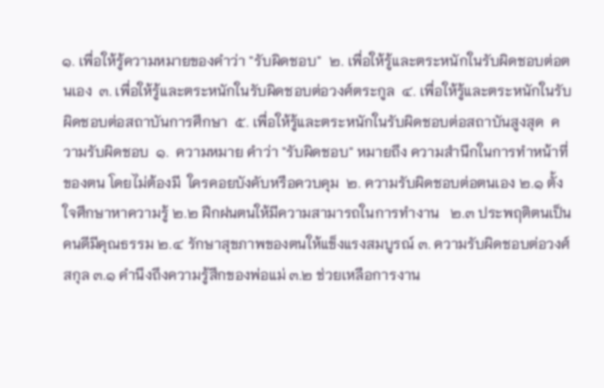๑. เพื่อให้รู้ความหมายของคำว่า "รับผิดชอบ"  ๒. เพื่อให้รู้และตระหนักในรับผิดชอบต่อตนเอง  ๓. เพื่อให้รู้และตระหนักในรับผิดชอบต่อวงศ์ตระกูล  ๔. เพื่อให้รู้และตระหนักในรับผิดชอบต่อสถาบันการศึกษา  ๕. เพื่อให้รู้และตระหนักในรับผิดชอบต่อสถาบันสูงสุด  ความรับผิดชอบ  ๑.  ความหมาย คำว่า "รับผิดชอบ" หมายถึง ความสำนึกในการทำหน้าที่ของตน โดยไม่ต้องมี  ใครคอยบังคับหรือควบคุม  ๒. ความรับผิดชอบต่อตนเอง ๒.๑ ตั้งใจศึกษาหาความรู้ ๒.๒ ฝึกฝนตนให้มีความสามารถในการทำงาน   ๒.๓ ประพฤติตนเป็นคนดีมีคุณธรรม ๒.๔ รักษาสุขภาพของตนให้แข็งแรงสมบูรณ์ ๓. ความรับผิดชอบต่อวงศ์สกุล ๓.๑ คำนึงถึงความรู้สึกของพ่อแม่ ๓.๒ ช่วยเหลือการงาน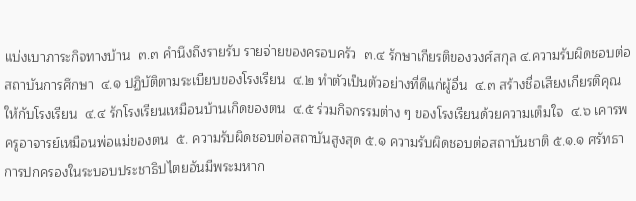แบ่งเบาภาระกิจทางบ้าน  ๓.๓ คำนึงถึงรายรับ รายจ่ายของครอบครัว  ๓.๔ รักษาเกียรติของวงศ์สกุล ๔.ความรับผิดชอบต่อสถาบันการศึกษา  ๔.๑ ปฏิบัติตามระเบียบของโรงเรียน  ๔.๒ ทำตัวเป็นตัวอย่างที่ดีแก่ผู้อื่น  ๔.๓ สร้างชื่อเสียงเกียรติคุณให้กับโรงเรียน  ๔.๔ รักโรงเรียนเหมือนบ้านเกิดของตน  ๔.๕ ร่วมกิจกรรมต่าง ๆ ของโรงเรียนด้วยความเต็มใจ  ๔.๖ เคารพครูอาจารย์เหมือนพ่อแม่ของตน  ๕. ความรับผิดชอบต่อสถาบันสูงสุด ๕.๑ ความรับผิดชอบต่อสถาบันชาติ ๕.๑.๑ ศรัทธาการปกครองในระบอบประชาธิปไตยอันมีพระมหาก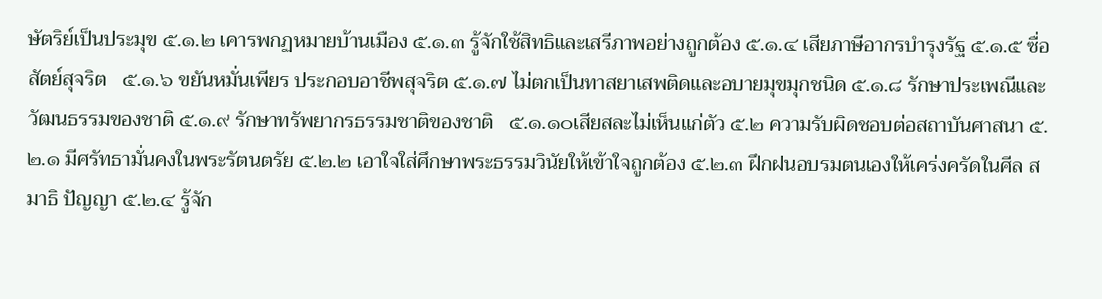ษัตริย์เป็นประมุข ๕.๑.๒ เคารพกฏหมายบ้านเมือง ๕.๑.๓ รู้จักใช้สิทธิและเสรีภาพอย่างถูกต้อง ๕.๑.๔ เสียภาษีอากรบำรุงรัฐ ๕.๑.๕ ซื่อสัตย์สุจริต   ๕.๑.๖ ขยันหมั่นเพียร ประกอบอาชีพสุจริต ๕.๑.๗ ไม่ตกเป็นทาสยาเสพติดและอบายมุขมุกชนิด ๕.๑.๘ รักษาประเพณีและวัฒนธรรมของชาติ ๕.๑.๙ รักษาทรัพยากรธรรมชาติของชาติ   ๕.๑.๑๐เสียสละไม่เห็นแก่ตัว ๕.๒ ความรับผิดชอบต่อสถาบันศาสนา ๕.๒.๑ มีศรัทธามั่นคงในพระรัตนตรัย ๕.๒.๒ เอาใจใส่ศึกษาพระธรรมวินัยให้เข้าใจถูกต้อง ๕.๒.๓ ฝึกฝนอบรมตนเองให้เคร่งครัดในศีล สมาธิ ปัญญา ๕.๒.๔ รู้จัก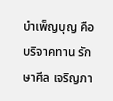บำเพ็ญบุญ คือ บริจาคทาน รักษาศีล เจริญภา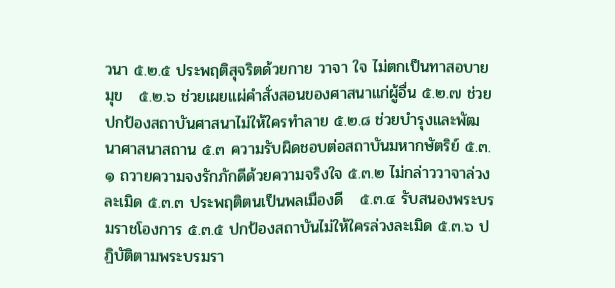วนา ๕.๒.๕ ประพฤติสุจริตด้วยกาย วาจา ใจ ไม่ตกเป็นทาสอบายมุข   ๕.๒.๖ ช่วยเผยแผ่คำสั่งสอนของศาสนาแก่ผู้อื่น ๕.๒.๗ ช่วยปกป้องสถาบันศาสนาไม่ให้ใครทำลาย ๕.๒.๘ ช่วยบำรุงและพัฒนาศาสนาสถาน ๕.๓ ความรับผิดชอบต่อสถาบันมหากษัตริย์ ๕.๓.๑ ถวายความจงรักภักดีด้วยความจริงใจ ๕.๓.๒ ไม่กล่าววาจาล่วงละเมิด ๕.๓.๓ ประพฤติตนเป็นพลเมืองดี   ๕.๓.๔ รับสนองพระบรมราชโองการ ๕.๓.๕ ปกป้องสถาบันไม่ให้ใครล่วงละเมิด ๕.๓.๖ ปฏิบัติตามพระบรมรา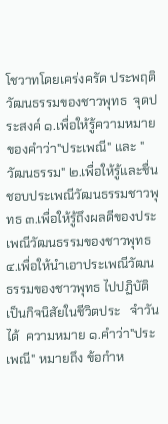โชวาทโดยเคร่งครัด ประพฤติวัฒนธรรมของชาวพุทธ  จุดประสงค์ ๑.เพื่อให้รู้ความหมายของคำว่า"ประเพณี" และ "วัฒนธรรม" ๒.เพื่อให้รู้และชื่นชอบประเพณีวัฒนธรรมชาวพุทธ ๓.เพื่อให้รู้ถึงผลดีของประเพณีวัฒนธรรมของชาวพุทธ ๔.เพื่อให้นำเอาประเพณีวัฒนธรรมของชาวพุทธ ไปปฏิบัติเป็นกิจนิสัยในชีวิตประ   จำวันได้  ความหมาย ๑.คำว่า"ประเพณี" หมายถึง ข้อกำห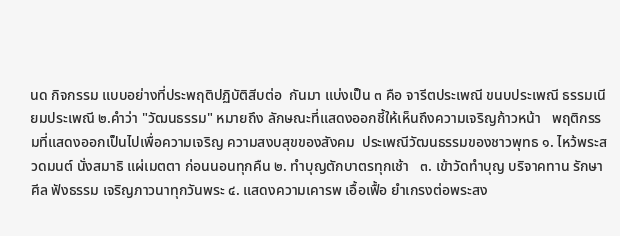นด กิจกรรม แบบอย่างที่ประพฤติปฏิบัติสีบต่อ  กันมา แบ่งเป็น ๓ คือ จารีตประเพณี ขนบประเพณี ธรรมเนียมประเพณี ๒.คำว่า "วัฒนธรรม" หมายถึง ลักษณะที่แสดงออกชี้ให้เห็นถึงความเจริญก้าวหน้า   พฤติกรรมที่แสดงออกเป็นไปเพื่อความเจริญ ความสงบสุขของสังคม  ประเพณีวัฒนธรรมของชาวพุทธ ๑. ไหว้พระสวดมนต์ นั่งสมาธิ แผ่เมตตา ก่อนนอนทุกคืน ๒. ทำบุญตักบาตรทุกเช้า   ๓. เข้าวัดทำบุญ บริจาคทาน รักษาศีล ฟังธรรม เจริญภาวนาทุกวันพระ ๔. แสดงความเคารพ เอื้อเฟื้อ ยำเกรงต่อพระสง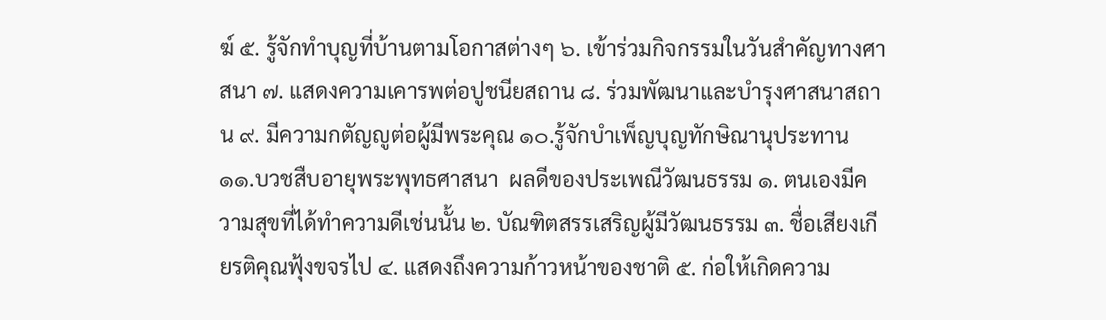ฆ์ ๕. รู้จักทำบุญที่บ้านตามโอกาสต่างๆ ๖. เข้าร่วมกิจกรรมในวันสำคัญทางศาสนา ๗. แสดงความเคารพต่อปูชนียสถาน ๘. ร่วมพัฒนาและบำรุงศาสนาสถาน ๙. มีความกตัญญูต่อผู้มีพระคุณ ๑๐.รู้จักบำเพ็ญบุญทักษิณานุประทาน ๑๑.บวชสืบอายุพระพุทธศาสนา  ผลดีของประเพณีวัฒนธรรม ๑. ตนเองมีความสุขที่ได้ทำความดีเช่นนั้น ๒. บัณฑิตสรรเสริญผู้มีวัฒนธรรม ๓. ชื่อเสียงเกียรติคุณฟุ้งขจรไป ๔. แสดงถึงความก้าวหน้าของชาติ ๕. ก่อให้เกิดความ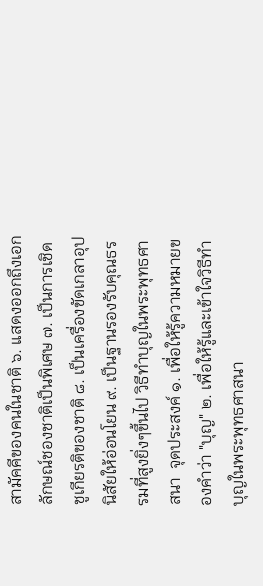สามัคคีของคนในชาติ ๖. แสดงออกถึงเอกลักษณ์ชองชาติเป็นพิเศษ ๗. เป็นการเชิดชูเกียรติของชาติ ๘. เป็นเครื่องขัดเกลาอุปนิสัยให้อ่อนโยน ๙. เป็นฐานรองรับคุณธรรมที่สูงยิ่งๆขึ้นไป วิธีทำบุญในพระพุทธศาสนา  จุดประสงค์ ๑. เพื่อให้รู้ความหมายของคำว่า "บุญ" ๒. เพื่อให้รู้และเข้าใจวิธีทำบุญในพระพุทธศาสนา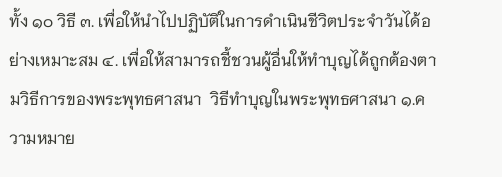ทั้ง ๑๐ วิธี ๓. เพื่อให้นำไปปฏิบัติในการดำเนินชีวิตประจำวันได้อย่างเหมาะสม ๔. เพื่อให้สามารถชี้ชวนผู้อื่นให้ทำบุญได้ถูกต้องตามวิธีการของพระพุทธศาสนา  วิธีทำบุญในพระพุทธศาสนา ๑.ความหมาย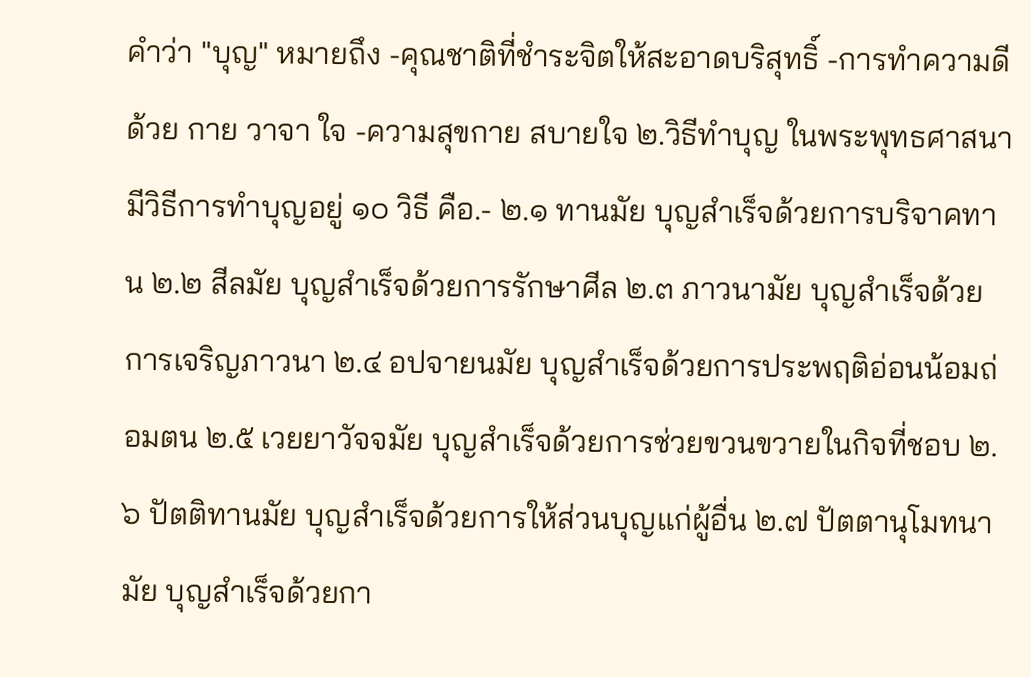คำว่า "บุญ" หมายถึง -คุณชาติที่ชำระจิตให้สะอาดบริสุทธิ์ -การทำความดีด้วย กาย วาจา ใจ -ความสุขกาย สบายใจ ๒.วิธีทำบุญ ในพระพุทธศาสนามีวิธีการทำบุญอยู่ ๑๐ วิธี คือ.- ๒.๑ ทานมัย บุญสำเร็จด้วยการบริจาคทาน ๒.๒ สีลมัย บุญสำเร็จด้วยการรักษาศีล ๒.๓ ภาวนามัย บุญสำเร็จด้วยการเจริญภาวนา ๒.๔ อปจายนมัย บุญสำเร็จด้วยการประพฤติอ่อนน้อมถ่อมตน ๒.๕ เวยยาวัจจมัย บุญสำเร็จด้วยการช่วยขวนขวายในกิจที่ชอบ ๒.๖ ปัตติทานมัย บุญสำเร็จด้วยการให้ส่วนบุญแก่ผู้อื่น ๒.๗ ปัตตานุโมทนามัย บุญสำเร็จด้วยกา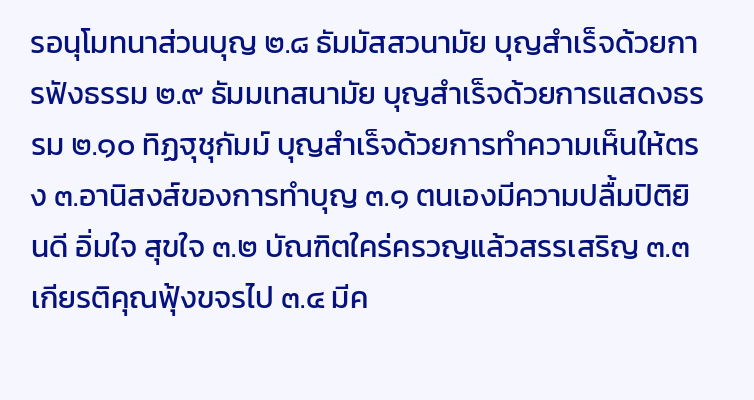รอนุโมทนาส่วนบุญ ๒.๘ ธัมมัสสวนามัย บุญสำเร็จด้วยการฟังธรรม ๒.๙ ธัมมเทสนามัย บุญสำเร็จด้วยการแสดงธรรม ๒.๑๐ ทิฏฐุชุกัมม์ บุญสำเร็จด้วยการทำความเห็นให้ตรง ๓.อานิสงส์ของการทำบุญ ๓.๑ ตนเองมีความปลื้มปิติยินดี อิ่มใจ สุขใจ ๓.๒ บัณฑิตใคร่ครวญแล้วสรรเสริญ ๓.๓ เกียรติคุณฟุ้งขจรไป ๓.๔ มีค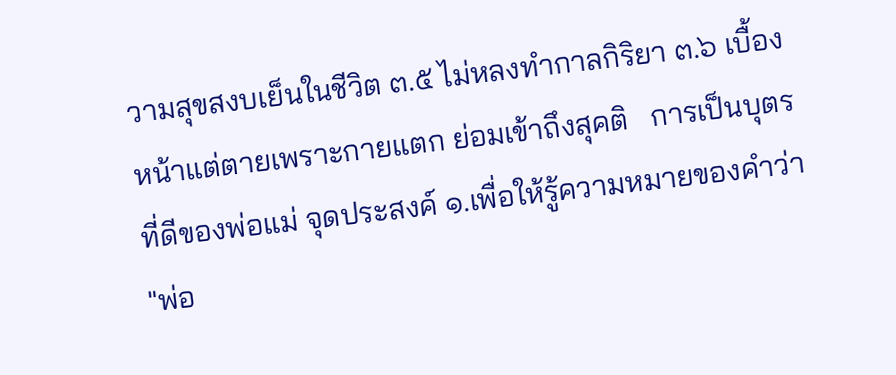วามสุขสงบเย็นในชีวิต ๓.๕ ไม่หลงทำกาลกิริยา ๓.๖ เบื้องหน้าแต่ตายเพราะกายแตก ย่อมเข้าถึงสุคติ   การเป็นบุตรที่ดีของพ่อแม่ จุดประสงค์ ๑.เพื่อให้รู้ความหมายของคำว่า "พ่อ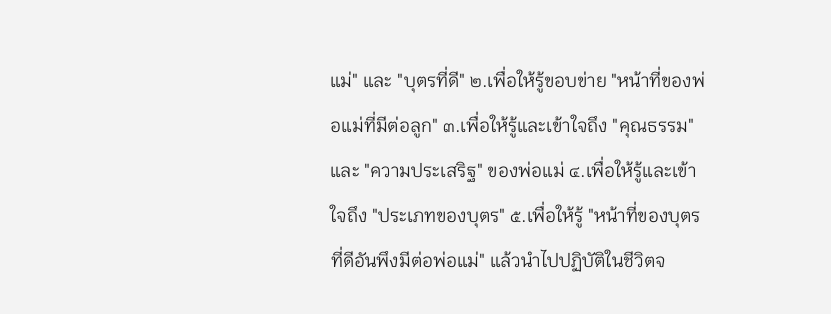แม่" และ "บุตรที่ดี" ๒.เพื่อให้รู้ขอบข่าย "หน้าที่ของพ่อแม่ที่มีต่อลูก" ๓.เพื่อให้รู้และเข้าใจถึง "คุณธรรม" และ "ความประเสริฐ" ของพ่อแม่ ๔.เพื่อให้รู้และเข้าใจถึง "ประเภทของบุตร" ๕.เพื่อให้รู้ "หน้าที่ของบุตรที่ดีอันพึงมีต่อพ่อแม่" แล้วนำไปปฏิบัติในชีวิตจ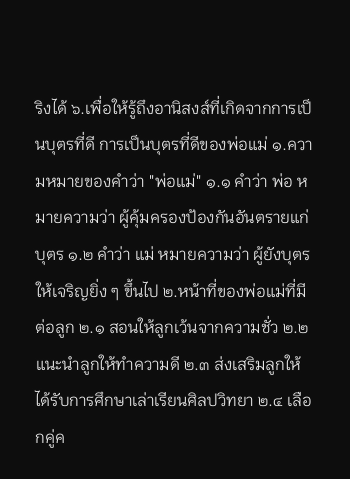ริงได้ ๖.เพื่อให้รู้ถึงอานิสงส์ที่เกิดจากการเป็นบุตรที่ดี การเป็นบุตรที่ดีของพ่อแม่ ๑.ความหมายของคำว่า "พ่อแม่" ๑.๑ คำว่า พ่อ หมายความว่า ผู้คุ้มครองป้องกันอันตรายแก่บุตร ๑.๒ คำว่า แม่ หมายความว่า ผู้ยังบุตรให้เจริญยิ่ง ๆ ขึ้นไป ๒.หน้าที่ของพ่อแม่ที่มีต่อลูก ๒.๑ สอนให้ลูกเว้นจากความชั่ว ๒.๒ แนะนำลูกให้ทำความดี ๒.๓ ส่งเสริมลูกให้ได้รับการศึกษาเล่าเรียนศิลปวิทยา ๒.๔ เลือกคู่ค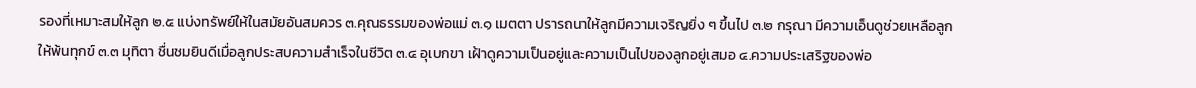รองที่เหมาะสมให้ลูก ๒.๕ แบ่งทรัพย์ให้ในสมัยอันสมควร ๓.คุณธรรมของพ่อแม่ ๓.๑ เมตตา ปรารถนาให้ลูกมีความเจริญยิ่ง ๆ ขึ้นไป ๓.๒ กรุณา มีความเอ็นดูช่วยเหลือลูกให้พ้นทุกข์ ๓.๓ มุทิตา ชื่นชมยินดีเมื่อลูกประสบความสำเร็จในชีวิต ๓.๔ อุเบกขา เฝ้าดูความเป็นอยู่และความเป็นไปของลูกอยู่เสมอ ๔.ความประเสริฐของพ่อ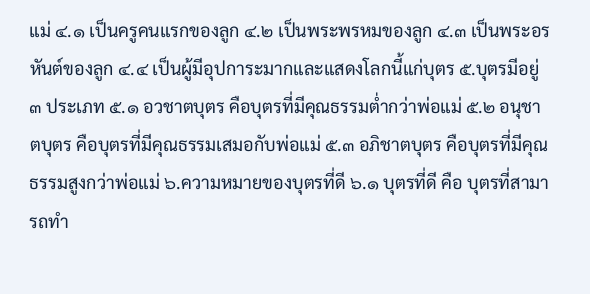แม่ ๔.๑ เป็นครูคนแรกของลูก ๔.๒ เป็นพระพรหมของลูก ๔.๓ เป็นพระอรหันต์ของลูก ๔.๔ เป็นผู้มีอุปการะมากและแสดงโลกนี้แก่บุตร ๕.บุตรมีอยู่ ๓ ประเภท ๕.๑ อวชาตบุตร คือบุตรที่มีคุณธรรมต่ำกว่าพ่อแม่ ๕.๒ อนุชาตบุตร คือบุตรที่มีคุณธรรมเสมอกับพ่อแม่ ๕.๓ อภิชาตบุตร คือบุตรที่มีคุณธรรมสูงกว่าพ่อแม่ ๖.ความหมายของบุตรที่ดี ๖.๑ บุตรที่ดี คือ บุตรที่สามารถทำ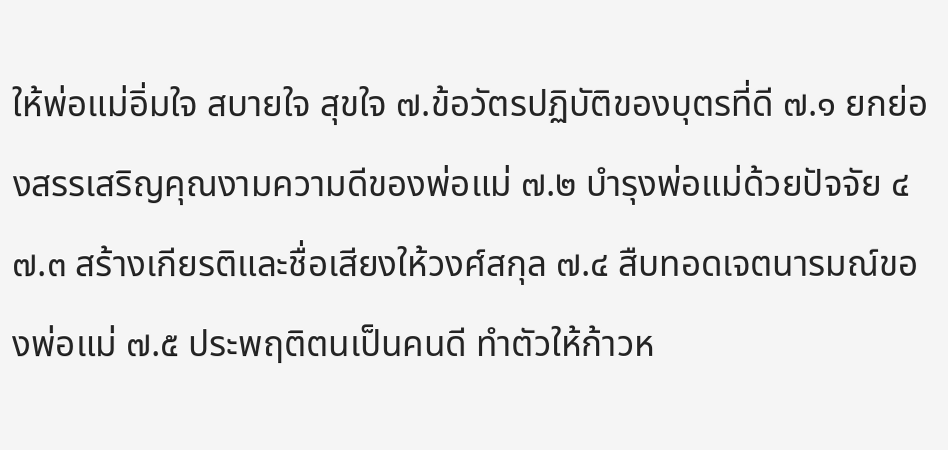ให้พ่อแม่อิ่มใจ สบายใจ สุขใจ ๗.ข้อวัตรปฏิบัติของบุตรที่ดี ๗.๑ ยกย่องสรรเสริญคุณงามความดีของพ่อแม่ ๗.๒ บำรุงพ่อแม่ด้วยปัจจัย ๔ ๗.๓ สร้างเกียรติและชื่อเสียงให้วงศ์สกุล ๗.๔ สืบทอดเจตนารมณ์ของพ่อแม่ ๗.๕ ประพฤติตนเป็นคนดี ทำตัวให้ก้าวห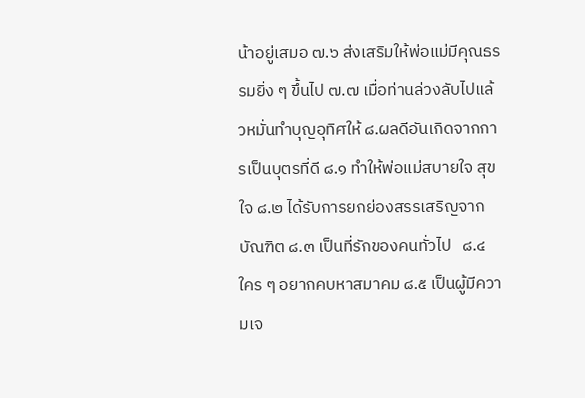น้าอยู่เสมอ ๗.๖ ส่งเสริมให้พ่อแม่มีคุณธรรมยิ่ง ๆ ขึ้นไป ๗.๗ เมื่อท่านล่วงลับไปแล้วหมั่นทำบุญอุทิศให้ ๘.ผลดีอันเกิดจากการเป็นบุตรที่ดี ๘.๑ ทำให้พ่อแม่สบายใจ สุขใจ ๘.๒ ได้รับการยกย่องสรรเสริญจากบัณฑิต ๘.๓ เป็นที่รักของคนทั่วไป   ๘.๔ ใคร ๆ อยากคบหาสมาคม ๘.๕ เป็นผู้มีความเจ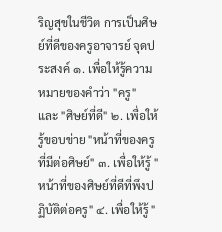ริญสุขในชีวิต การเป็นศิษย์ที่ดีของครูอาจารย์ จุดประสงค์ ๑. เพื่อให้รู้ความหมายของคำว่า "ครู" และ "ศิษย์ที่ดี" ๒. เพื่อให้รู้ขอบข่าย "หน้าที่ของครูที่มีต่อศิษย์" ๓. เพื่อให้รู้ "หน้าที่ของศิษย์ที่ดีที่พึงปฏิบัติต่อครู" ๔. เพื่อให้รู้ "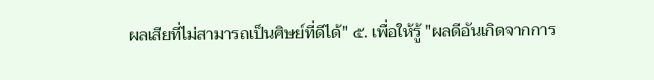ผลเสียที่ไม่สามารถเป็นศิษย์ที่ดีได้" ๕. เพื่อให้รู้ "ผลดีอันเกิดจากการ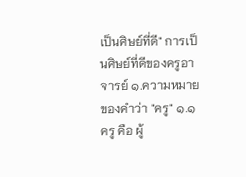เป็นศิษย์ที่ดี" การเป็นศิษย์ที่ดีของครูอาจารย์ ๑.ความหมายของคำว่า "ครู" ๑.๑ ครู คือ ผู้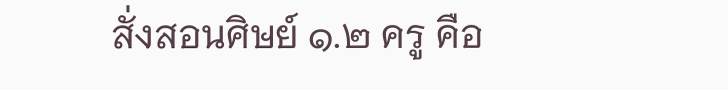สั่งสอนศิษย์ ๑.๒ ครู คือ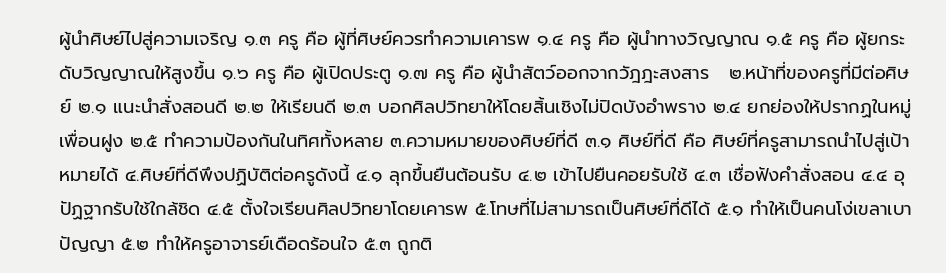ผู้นำศิษย์ไปสู่ความเจริญ ๑.๓ ครู คือ ผู้ที่ศิษย์ควรทำความเคารพ ๑.๔ ครู คือ ผู้นำทางวิญญาณ ๑.๕ ครู คือ ผู้ยกระดับวิญญาณให้สูงขึ้น ๑.๖ ครู คือ ผู้เปิดประตู ๑.๗ ครู คือ ผู้นำสัตว์ออกจากวัฎฎะสงสาร   ๒.หน้าที่ของครูที่มีต่อศิษย์ ๒.๑ แนะนำสั่งสอนดี ๒.๒ ให้เรียนดี ๒.๓ บอกศิลปวิทยาให้โดยสิ้นเชิงไม่ปิดบังอำพราง ๒.๔ ยกย่องให้ปรากฏในหมู่เพื่อนฝูง ๒.๕ ทำความป้องกันในทิศทั้งหลาย ๓.ความหมายของศิษย์ที่ดี ๓.๑ ศิษย์ที่ดี คือ ศิษย์ที่ครูสามารถนำไปสู่เป้าหมายได้ ๔.ศิษย์ที่ดีพึงปฏิบัติต่อครูดังนี้ ๔.๑ ลุกขึ้นยืนต้อนรับ ๔.๒ เข้าไปยืนคอยรับใช้ ๔.๓ เชื่อฟังคำสั่งสอน ๔.๔ อุปัฏฐากรับใช้ใกล้ชิด ๔.๕ ตั้งใจเรียนศิลปวิทยาโดยเคารพ ๕.โทษที่ไม่สามารถเป็นศิษย์ที่ดีได้ ๕.๑ ทำให้เป็นคนโง่เขลาเบาปัญญา ๕.๒ ทำให้ครูอาจารย์เดือดร้อนใจ ๕.๓ ถูกติ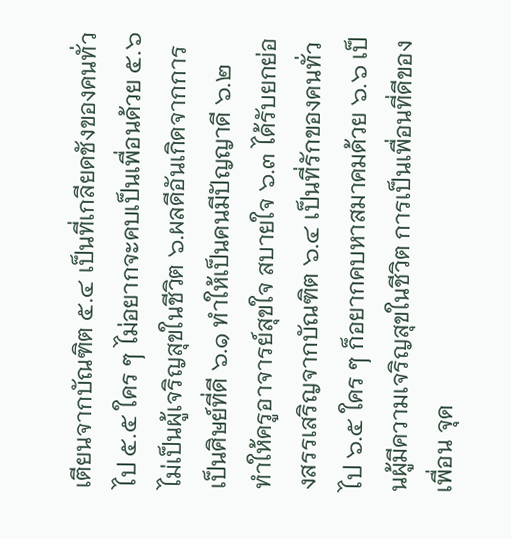เตียนจากบัณฑิต ๕.๔ เป็นที่เกลียดชังของคนทั่วไป ๕.๕ ใคร ๆ ไม่อยากจะคบเป็นเพื่อนด้วย ๕.๖ ไม่เป็นผู้เจริญสุขในชีวิต ๖.ผลดีอันเกิดจากการเป็นศิษย์ที่ดี ๖.๑ ทำให้เป็นคนมีปัญญาดี ๖.๒ ทำให้ครูอาจารย์สุขใจ สบายใจ ๖.๓ ได้รับยกย่องสรรเสริญจากบัณฑิต ๖.๔ เป็นที่รักของคนทั่วไป ๖.๕ ใคร ๆ ก็อยากคบหาสมาคมด้วย ๖.๖ เป็นผู้มีความเจริญสุขในชีวิต การเป็นเพื่อนที่ดีของเพื่อน จุด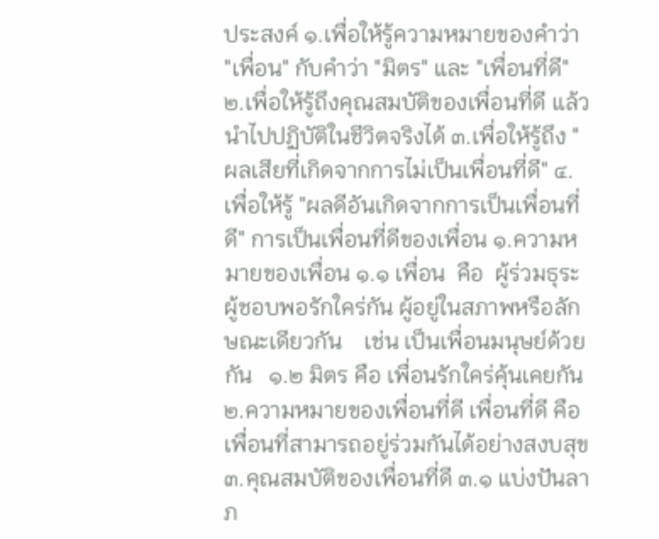ประสงค์ ๑.เพื่อให้รู้ความหมายของคำว่า "เพื่อน" กับคำว่า "มิตร" และ "เพื่อนที่ดี" ๒.เพื่อให้รู้ถึงคุณสมบัติของเพื่อนที่ดี แล้วนำไปปฏิบัติในชีวิตจริงได้ ๓.เพื่อให้รู้ถึง "ผลเสียที่เกิดจากการไม่เป็นเพื่อนที่ดี" ๔.เพื่อให้รู้ "ผลดีอันเกิดจากการเป็นเพื่อนที่ดี" การเป็นเพื่อนที่ดีของเพื่อน ๑.ความหมายของเพื่อน ๑.๑ เพื่อน  คือ  ผู้ร่วมธุระ ผู้ชอบพอรักใคร่กัน ผู้อยู่ในสภาพหรือลักษณะเดียวกัน    เช่น เป็นเพื่อนมนุษย์ด้วยกัน   ๑.๒ มิตร คือ เพื่อนรักใคร่คุ้นเคยกัน   ๒.ความหมายของเพื่อนที่ดี เพื่อนที่ดี คือ เพื่อนที่สามารถอยู่ร่วมกันได้อย่างสงบสุข ๓.คุณสมบัติของเพื่อนที่ดี ๓.๑ แบ่งปันลาภ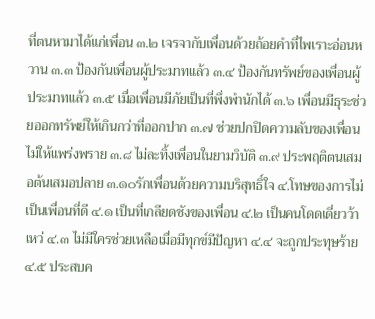ที่ตนหามาได้แก่เพื่อน ๓.๒ เจรจากับเพื่อนด้วยถ้อยคำที่ไพเราะอ่อนหวาน ๓.๓ ป้องกันเพื่อนผู้ประมาทแล้ว ๓.๔ ป้องกันทรัพย์ของเพื่อนผู้ประมาทแล้ว ๓.๕ เมื่อเพื่อนมีภัยเป็นที่พึ่งพำนักได้ ๓.๖ เพื่อนมีธุระช่วยออกทรัพย์ให้เกินกว่าที่ออกปาก ๓.๗ ช่วยปกปิดความลับของเพื่อนไม่ให้แพร่งพราย ๓.๘ ไม่ละทิ้งเพื่อนในยามวิบัติ ๓.๙ ประพฤติตนเสมอต้นเสมอปลาย ๓.๑๐รักเพื่อนด้วยความบริสุทธิ์ใจ ๔.โทษของการไม่เป็นเพื่อนที่ดี ๔.๑ เป็นที่เกลียดชังของเพื่อน ๔.๒ เป็นคนโดดเดี่ยวว้าเหว่ ๔.๓ ไม่มีใครช่วยเหลือเมื่อมีทุกข์มีปัญหา ๔.๔ จะถูกประทุษร้าย ๔.๕ ประสบค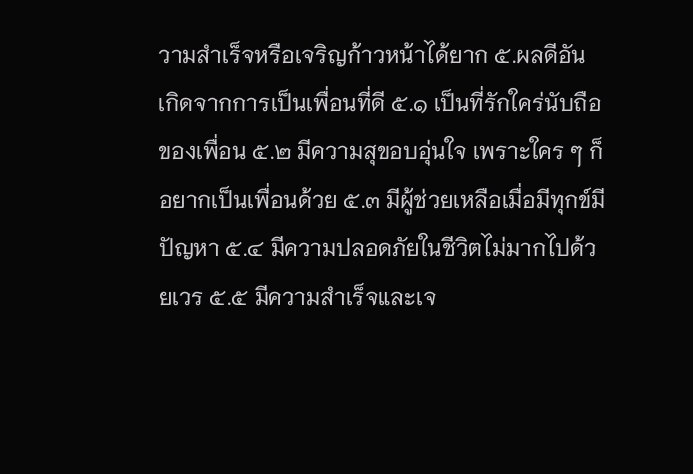วามสำเร็จหรือเจริญก้าวหน้าได้ยาก ๕.ผลดีอันเกิดจากการเป็นเพื่อนที่ดี ๕.๑ เป็นที่รักใคร่นับถือของเพื่อน ๕.๒ มีความสุขอบอุ่นใจ เพราะใคร ๆ ก็อยากเป็นเพื่อนด้วย ๕.๓ มีผู้ช่วยเหลือเมื่อมีทุกข์มีปัญหา ๕.๔ มีความปลอดภัยในชีวิตไม่มากไปด้วยเวร ๕.๕ มีความสำเร็จและเจ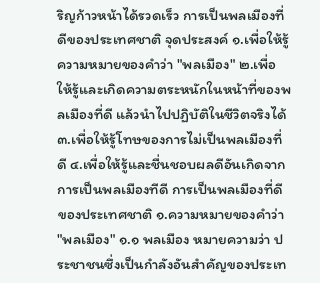ริญก้าวหน้าได้รวดเร็ว การเป็นพลเมืองที่ดีของประเทศชาติ จุดประสงค์ ๑.เพื่อให้รู้ความหมายของคำว่า "พลเมือง" ๒.เพื่อให้รู้และเกิดความตระหนักในหน้าที่ของพลเมืองที่ดี แล้วนำไปปฏิบัติในชีวิตจริงได้ ๓.เพื่อให้รู้โทษของการไม่เป็นพลเมืองที่ดี ๔.เพื่อให้รู้และชื่นชอบผลดีอันเกิดจากการเป็นพลเมืองทีดี การเป็นพลเมืองที่ดีของประเทศชาติ ๑.ความหมายของคำว่า "พลเมือง" ๑.๑ พลเมือง หมายความว่า ประชาชนซึ่งเป็นกำลังอันสำคัญของประเท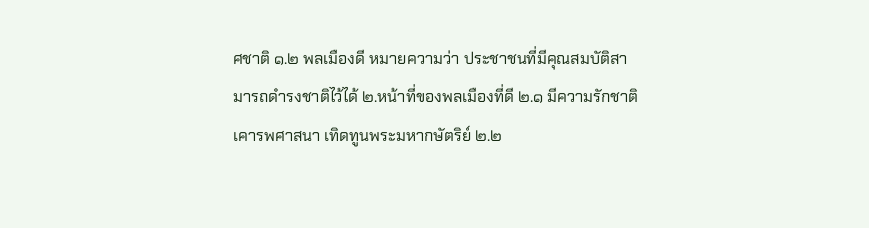ศชาติ ๑.๒ พลเมืองดี หมายความว่า ประชาชนที่มีคุณสมบัติสามารถดำรงชาติไว้ได้ ๒.หน้าที่ของพลเมืองที่ดี ๒.๑ มีความรักชาติ เคารพศาสนา เทิดทูนพระมหากษัตริย์ ๒.๒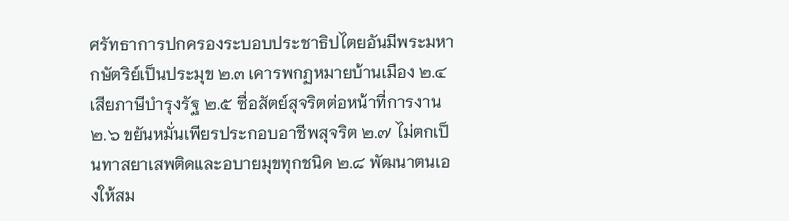ศรัทธาการปกครองระบอบประชาธิปไตยอันมีพระมหากษัตริย์เป็นประมุข ๒.๓ เคารพกฏหมายบ้านเมือง ๒.๔ เสียภาษีบำรุงรัฐ ๒.๕ ซื่อสัตย์สุจริตต่อหน้าที่การงาน ๒.๖ ขยันหมั่นเพียรประกอบอาชีพสุจริต ๒.๗ ไม่ตกเป็นทาสยาเสพติดและอบายมุขทุกชนิด ๒.๘ พัฒนาตนเองให้สม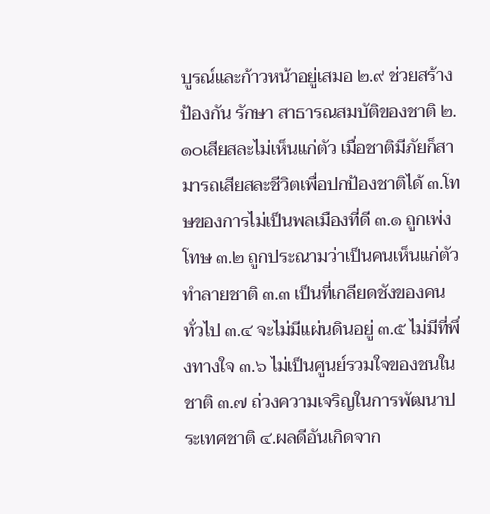บูรณ์และก้าวหน้าอยู่เสมอ ๒.๙ ช่วยสร้าง ป้องกัน รักษา สาธารณสมบัติของชาติ ๒.๑๐เสียสละไม่เห็นแก่ตัว เมื่อชาติมีภัยก็สามารถเสียสละชีวิตเพื่อปกป้องชาติได้ ๓.โทษของการไม่เป็นพลเมืองที่ดี ๓.๑ ถูกเพ่งโทษ ๓.๒ ถูกประณามว่าเป็นคนเห็นแก่ตัว ทำลายชาติ ๓.๓ เป็นที่เกลียดชังของคนทั่วไป ๓.๔ จะไม่มีแผ่นดินอยู่ ๓.๕ ไม่มีที่พึ่งทางใจ ๓.๖ ไม่เป็นศูนย์รวมใจของชนในชาติ ๓.๗ ถ่วงความเจริญในการพัฒนาประเทศชาติ ๔.ผลดีอันเกิดจาก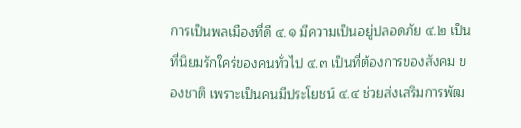การเป็นพลเมืองที่ดี ๔.๑ มีความเป็นอยู่ปลอดภัย ๔.๒ เป็นที่นิยมรักใคร่ของคนทั่วไป ๔.๓ เป็นที่ต้องการของสังคม ของชาติ เพราะเป็นคนมีประโยชน์ ๔.๔ ช่วยส่งเสริมการพัฒ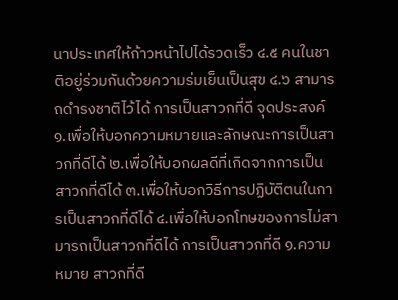นาประเทศให้ก้าวหน้าไปได้รวดเร็ว ๔.๕ คนในชาติอยู่ร่วมกันด้วยความร่มเย็นเป็นสุข ๔.๖ สามารถดำรงชาติไว้ได้ การเป็นสาวกที่ดี จุดประสงค์ ๑.เพื่อให้บอกความหมายและลักษณะการเป็นสาวกที่ดีได้ ๒.เพื่อให้บอกผลดีที่เกิดจากการเป็นสาวกที่ดีได้ ๓.เพื่อให้บอกวิธีการปฏิบัติตนในการเป็นสาวกที่ดีได้ ๔.เพื่อให้บอกโทษของการไม่สามารถเป็นสาวกที่ดีได้ การเป็นสาวกที่ดี ๑.ความหมาย สาวกที่ดี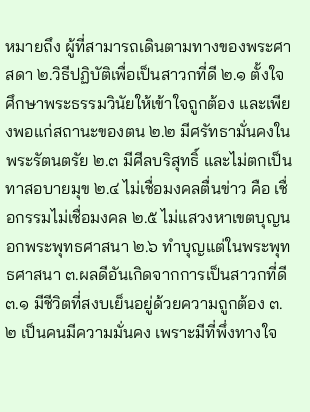หมายถึง ผู้ที่สามารถเดินตามทางของพระศาสดา ๒.วิธีปฏิบัติเพื่อเป็นสาวกที่ดี ๒.๑ ตั้งใจศึกษาพระธรรมวินัยให้เข้าใจถูกต้อง และเพียงพอแก่สถานะของตน ๒.๒ มีศรัทธามั่นคงในพระรัตนตรัย ๒.๓ มีศีลบริสุทธิ์ และไม่ตกเป็นทาสอบายมุข ๒.๔ ไม่เชื่อมงคลตื่นข่าว คือ เชื่อกรรมไม่เชื่อมงคล ๒.๕ ไม่แสวงหาเขตบุญนอกพระพุทธศาสนา ๒.๖ ทำบุญแต่ในพระพุทธศาสนา ๓.ผลดีอันเกิดจากการเป็นสาวกที่ดี ๓.๑ มีชีวิตที่สงบเย็นอยู่ด้วยความถูกต้อง ๓.๒ เป็นคนมีความมั่นคง เพราะมีที่พึ่งทางใจ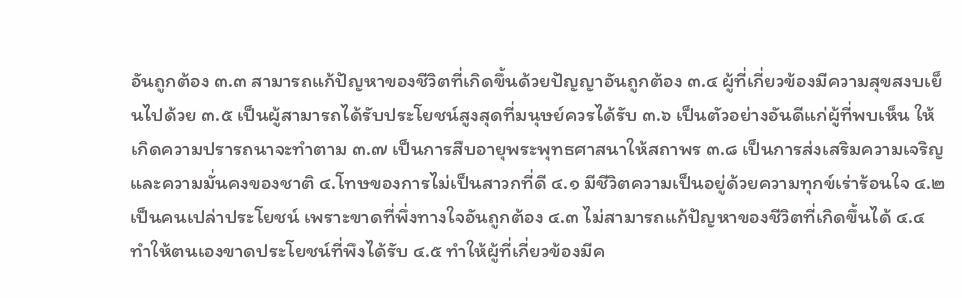อันถูกต้อง ๓.๓ สามารถแก้ปัญหาของชีวิตที่เกิดขึ้นด้วยปัญญาอันถูกต้อง ๓.๔ ผู้ที่เกี่ยวข้องมีความสุขสงบเย็นไปด้วย ๓.๕ เป็นผู้สามารถได้รับประโยชน์สูงสุดที่มนุษย์ควรได้รับ ๓.๖ เป็นตัวอย่างอันดีแก่ผู้ที่พบเห็น ให้เกิดความปรารถนาจะทำตาม ๓.๗ เป็นการสืบอายุพระพุทธศาสนาให้สถาพร ๓.๘ เป็นการส่งเสริมความเจริญ และความมั่นคงของชาติ ๔.โทษของการไม่เป็นสาวกที่ดี ๔.๑ มีชีวิตความเป็นอยู่ด้วยความทุกข์เร่าร้อนใจ ๔.๒ เป็นคนเปล่าประโยชน์ เพราะขาดที่พึ่งทางใจอันถูกต้อง ๔.๓ ไม่สามารถแก้ปัญหาของชีวิตที่เกิดขึ้นได้ ๔.๔ ทำให้ตนเองขาดประโยชน์ที่พึงได้รับ ๔.๕ ทำให้ผู้ที่เกี่ยวข้องมีค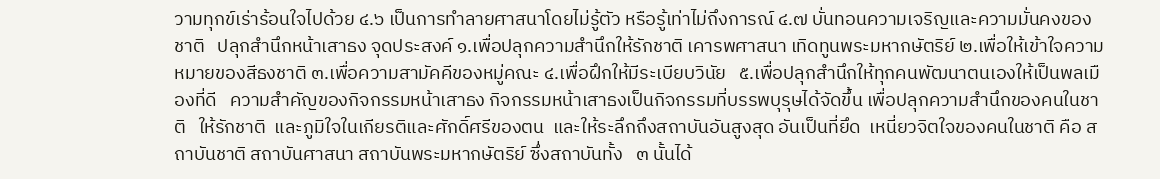วามทุกข์เร่าร้อนใจไปด้วย ๔.๖ เป็นการทำลายศาสนาโดยไม่รู้ตัว หรือรู้เท่าไม่ถึงการณ์ ๔.๗ บั่นทอนความเจริญและความมั่นคงของชาติ   ปลุกสำนึกหน้าเสาธง จุดประสงค์ ๑.เพื่อปลุกความสำนึกให้รักชาติ เคารพศาสนา เทิดทูนพระมหากษัตริย์ ๒.เพื่อให้เข้าใจความหมายของสีธงชาติ ๓.เพื่อความสามัคคีของหมู่คณะ ๔.เพื่อฝึกให้มีระเบียบวินัย   ๕.เพื่อปลุกสำนึกให้ทุกคนพัฒนาตนเองให้เป็นพลเมืองที่ดี   ความสำคัญของกิจกรรมหน้าเสาธง กิจกรรมหน้าเสาธงเป็นกิจกรรมที่บรรพบุรุษได้จัดขึ้น เพื่อปลุกความสำนึกของคนในชาติ   ให้รักชาติ  และภูมิใจในเกียรติและศักดิ์ศรีของตน  และให้ระลึกถึงสถาบันอันสูงสุด อันเป็นที่ยึด  เหนี่ยวจิตใจของคนในชาติ คือ สถาบันชาติ สถาบันศาสนา สถาบันพระมหากษัตริย์ ซึ่งสถาบันทั้ง   ๓ นั้นได้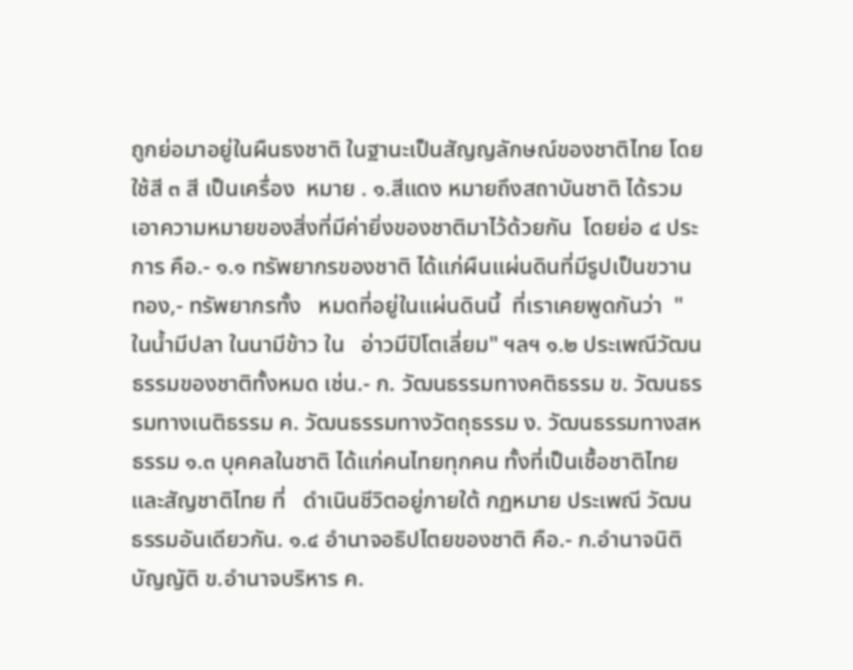ถูกย่อมาอยู่ในผืนธงชาติ ในฐานะเป็นสัญญลักษณ์ของชาติไทย โดยใช้สี ๓ สี เป็นเครื่อง  หมาย . ๑.สีแดง หมายถึงสถาบันชาติ ได้รวมเอาความหมายของสิ่งที่มีค่ายิ่งของชาติมาไว้ด้วยกัน  โดยย่อ ๔ ประการ คือ.- ๑.๑ ทรัพยากรของชาติ ได้แก่ผืนแผ่นดินที่มีรูปเป็นขวานทอง,- ทรัพยากรทั้ง   หมดที่อยู่ในแผ่นดินนี้  ที่เราเคยพูดกันว่า  "ในน้ำมีปลา ในนามีข้าว ใน   อ่าวมีปิโตเลี่ยม" ฯลฯ ๑.๒ ประเพณีวัฒนธรรมของชาติทั้งหมด เช่น.- ก. วัฒนธรรมทางคติธรรม ข. วัฒนธรรมทางเนติธรรม ค. วัฒนธรรมทางวัตถุธรรม ง. วัฒนธรรมทางสหธรรม ๑.๓ บุคคลในชาติ ได้แก่คนไทยทุกคน ทั้งที่เป็นเชื้อชาติไทยและสัญชาติไทย ที่   ดำเนินชีวิตอยู่ภายใต้ กฏหมาย ประเพณี วัฒนธรรมอันเดียวกัน. ๑.๔ อำนาจอธิปไตยของชาติ คือ.- ก.อำนาจนิติบัญญัติ ข.อำนาจบริหาร ค.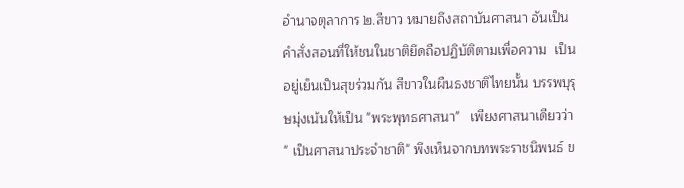อำนาจตุลาการ ๒.สีขาว หมายถึงสถาบันศาสนา อันเป็นคำสั่งสอนที่ให้ชนในชาติยึดถือปฏิบัติตามเพื่อความ  เป็นอยู่เย็นเป็นสุขร่วมกัน สีขาวในผืนธงชาติไทยนั้น บรรพบุรุษมุ่งเน้นให้เป็น "พระพุทธศาสนา"   เพียงศาสนาเดียวว่า  " เป็นศาสนาประจำชาติ" พึงเห็นจากบทพระราชนิพนธ์ ข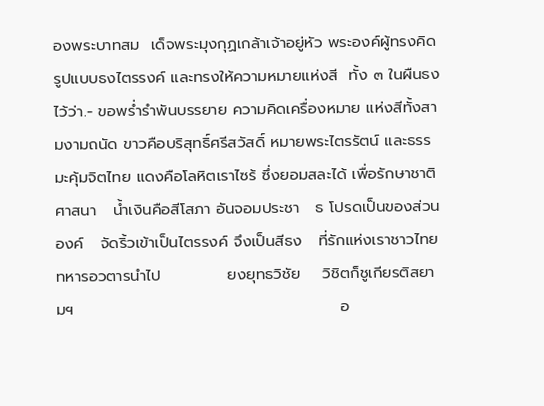องพระบาทสม  เด็จพระมุงกุฏเกล้าเจ้าอยู่หัว พระองค์ผู้ทรงคิดรูปแบบธงไตรรงค์ และทรงให้ความหมายแห่งสี  ทั้ง ๓ ในผืนธงไว้ว่า.- ขอพร่ำรำพันบรรยาย ความคิดเครื่องหมาย แห่งสีทั้งสามงามถนัด ขาวคือบริสุทธิ์ศรีสวัสดิ์ หมายพระไตรรัตน์ และธรรมะคุ้มจิตไทย แดงคือโลหิตเราไซร้ ซึ่งยอมสละได้ เพื่อรักษาชาติศาสนา   น้ำเงินคือสีโสภา อันจอมประชา   ธ โปรดเป็นของส่วนองค์   จัดริ้วเข้าเป็นไตรรงค์ จึงเป็นสีธง   ที่รักแห่งเราชาวไทย    ทหารอวตารนำไป            ยงยุทธวิชัย    วิชิตก็ชูเกียรติสยามฯ                                                อ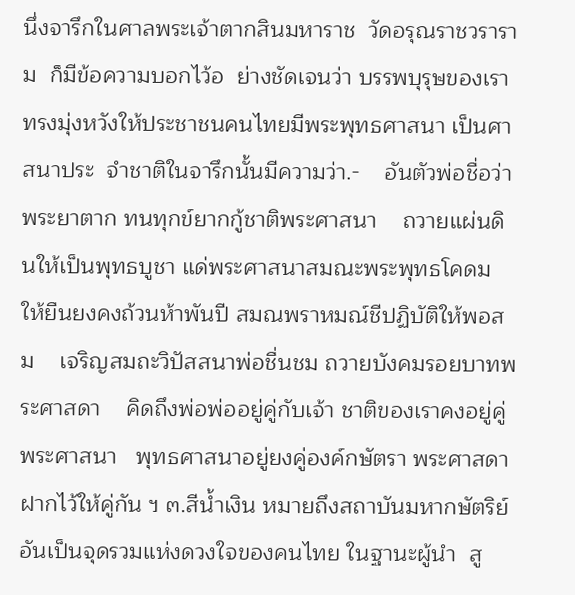นึ่งจารึกในศาลพระเจ้าตากสินมหาราช  วัดอรุณราชวราราม  ก็มีข้อความบอกไว้อ  ย่างชัดเจนว่า บรรพบุรุษของเราทรงมุ่งหวังให้ประชาชนคนไทยมีพระพุทธศาสนา เป็นศาสนาประ  จำชาติในจารึกนั้นมีความว่า.-    อันตัวพ่อชื่อว่าพระยาตาก ทนทุกข์ยากกู้ชาติพระศาสนา    ถวายแผ่นดินให้เป็นพุทธบูชา แด่พระศาสนาสมณะพระพุทธโคดม    ให้ยืนยงคงถ้วนห้าพันปี สมณพราหมณ์ชีปฏิบัติให้พอสม    เจริญสมถะวิปัสสนาพ่อชื่นชม ถวายบังคมรอยบาทพระศาสดา    คิดถึงพ่อพ่ออยู่คู่กับเจ้า ชาติของเราคงอยู่คู่พระศาสนา   พุทธศาสนาอยู่ยงคู่องค์กษัตรา พระศาสดาฝากไว้ให้คู่กัน ฯ ๓.สีน้ำเงิน หมายถึงสถาบันมหากษัตริย์ อันเป็นจุดรวมแห่งดวงใจของคนไทย ในฐานะผู้นำ  สู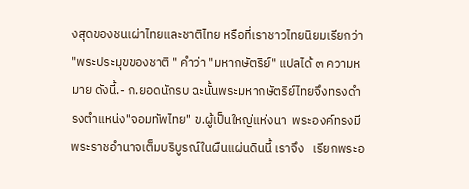งสุดของชนเผ่าไทยและชาติไทย หรือที่เราชาวไทยนิยมเรียกว่า "พระประมุขของชาติ " คำว่า "มหากษัตริย์" แปลได้ ๓ ความหมาย ดังนี้.- ก.ยอดนักรบ ฉะนั้นพระมหากษัตริย์ไทยจึงทรงดำรงตำแหน่ง"จอมทัพไทย" ข.ผู้เป็นใหญ่แห่งนา  พระองค์ทรงมีพระราชอำนาจเต็มบริบูรณ์ในผืนแผ่นดินนี้ เราจึง   เรียกพระอ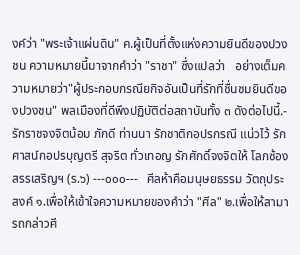งค์ว่า "พระเจ้าแผ่นดิน" ค.ผู้เป็นที่ตั้งแห่งความยินดีของปวงชน ความหมายนี้มาจากคำว่า "ราชา" ซึ่งแปลว่า   อย่างเต็มความหมายว่า"ผู้ประกอบกรณียกิจอันเป็นที่รักที่ชื่นชมยินดีของปวงชน" พลเมืองที่ดีพึงปฏิบัติต่อสถาบันทั้ง ๓ ดังต่อไปนี้.- รักราชจงจิตน้อม ภักดี ท่านนา รักชาติกอปรกรณี แน่วไว้ รักศาสน์กอปรบุญตรี สุจริต ทั่วเทอญ รักศักดิ์จงจิตให้ โลกซ้องสรรเสริญฯ (ร.๖) ---๐๐๐---   ศีลห้าคือมนุษยธรรม วัตถุประสงค์ ๑.เพื่อให้เข้าใจความหมายของคำว่า "ศีล" ๒.เพื่อให้สามารถกล่าวศี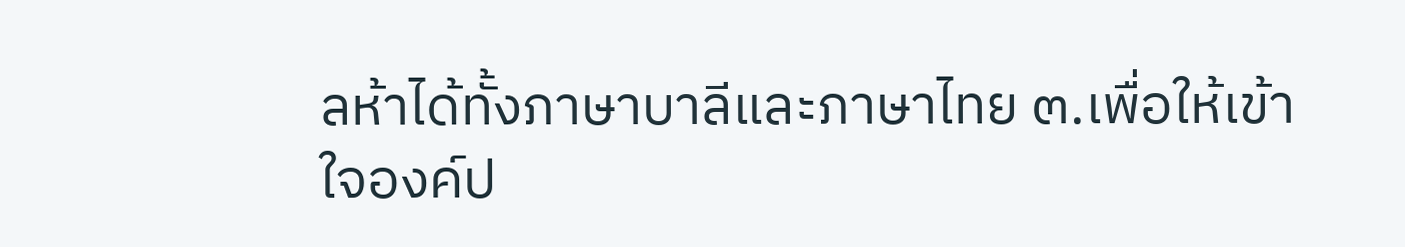ลห้าได้ทั้งภาษาบาลีและภาษาไทย ๓.เพื่อให้เข้าใจองค์ป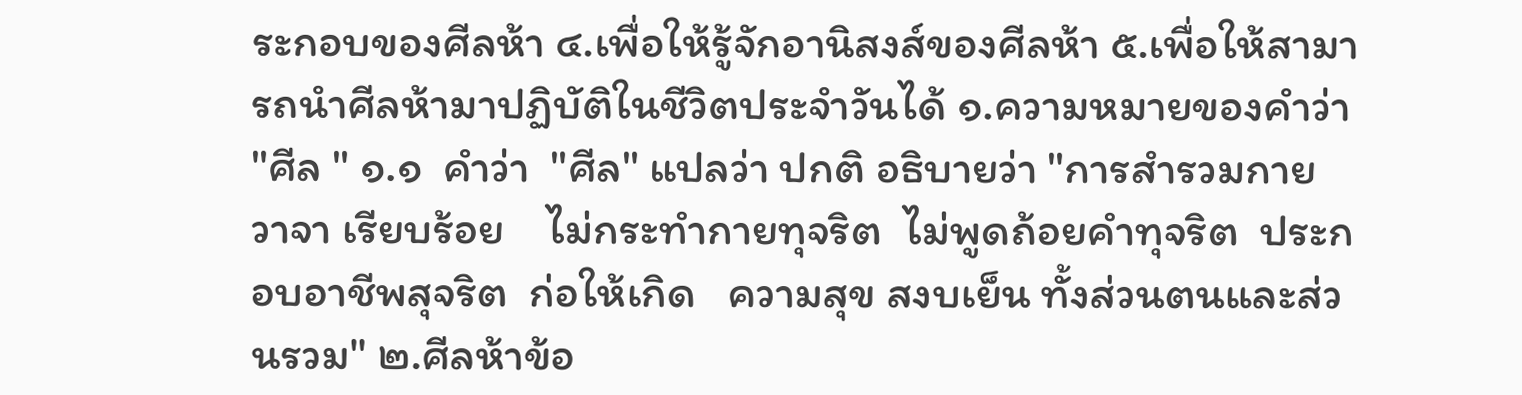ระกอบของศีลห้า ๔.เพื่อให้รู้จักอานิสงส์ของศีลห้า ๕.เพื่อให้สามารถนำศีลห้ามาปฏิบัติในชีวิตประจำวันได้ ๑.ความหมายของคำว่า "ศีล " ๑.๑  คำว่า  "ศีล" แปลว่า ปกติ อธิบายว่า "การสำรวมกาย วาจา เรียบร้อย    ไม่กระทำกายทุจริต  ไม่พูดถ้อยคำทุจริต  ประกอบอาชีพสุจริต  ก่อให้เกิด   ความสุข สงบเย็น ทั้งส่วนตนและส่วนรวม" ๒.ศีลห้าข้อ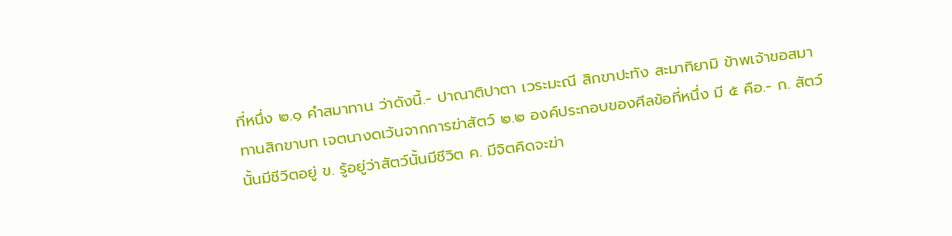ที่หนึ่ง ๒.๑ คำสมาทาน ว่าดังนี้.- ปาณาติปาตา เวระมะณี สิกขาปะทัง สะมาทิยามิ ข้าพเจ้าขอสมาทานสิกขาบท เจตนางดเว้นจากการฆ่าสัตว์ ๒.๒ องค์ประกอบของศีลข้อที่หนึ่ง มี ๕ คือ.- ก. สัตว์นั้นมีชีวิตอยู่ ข. รู้อยู่ว่าสัตว์นั้นมีชีวิต ค. มีจิตคิดจะฆ่า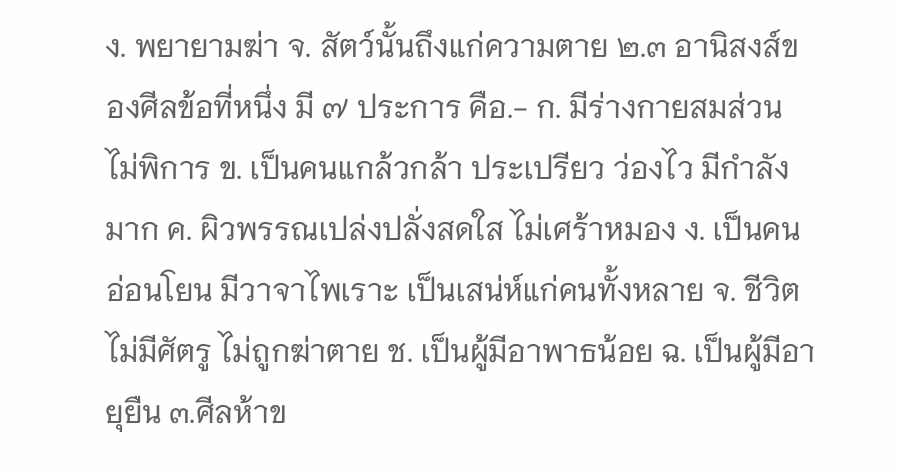ง. พยายามฆ่า จ. สัตว์นั้นถึงแก่ความตาย ๒.๓ อานิสงส์ของศีลข้อที่หนึ่ง มี ๗ ประการ คือ.- ก. มีร่างกายสมส่วน ไม่พิการ ข. เป็นคนแกล้วกล้า ประเปรียว ว่องไว มีกำลังมาก ค. ผิวพรรณเปล่งปลั่งสดใส ไม่เศร้าหมอง ง. เป็นคนอ่อนโยน มีวาจาไพเราะ เป็นเสน่ห์แก่คนทั้งหลาย จ. ชีวิตไม่มีศัตรู ไม่ถูกฆ่าตาย ช. เป็นผู้มีอาพาธน้อย ฉ. เป็นผู้มีอายุยืน ๓.ศีลห้าข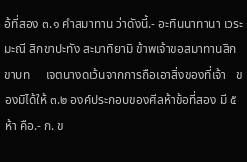อ้ที่สอง ๓.๑ คำสมาทาน ว่าดังนี้.- อะทินนาทานา เวระมะณี สิกขาปะทัง สะมาทิยามิ ข้าพเจ้าขอสมาทานสิกขาบท     เจตนางดเว้นจากการถือเอาสิ่งของที่เจ้า   ของมิได้ให้ ๓.๒ องค์ประกอบของศีลห้าข้อที่สอง มี ๕ ห้า คือ.- ก. ข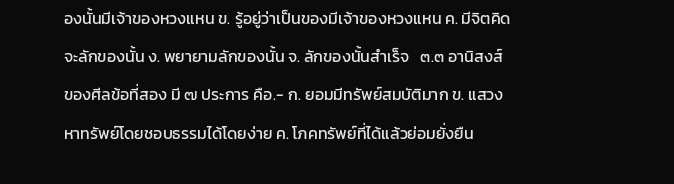องนั้นมีเจ้าของหวงแหน ข. รู้อยู่ว่าเป็นของมีเจ้าของหวงแหน ค. มีจิตคิดจะลักของนั้น ง. พยายามลักของนั้น จ. ลักของนั้นสำเร็จ   ๓.๓ อานิสงส์ของศีลข้อที่สอง มี ๗ ประการ คือ.- ก. ยอมมีทรัพย์สมบัติมาก ข. แสวงหาทรัพย์โดยชอบธรรมได้โดยง่าย ค. โภคทรัพย์ที่ได้แล้วย่อมยั่งยืน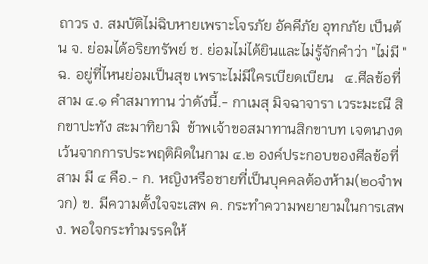ถาวร ง. สมบัติไม่ฉิบหายเพราะโจรภัย อัคคีภัย อุทกภัย เป็นต้น จ. ย่อมได้อริยทรัพย์ ช. ย่อมไม่ได้ยินและไม่รู้จักคำว่า "ไม่มี " ฉ. อยู่ที่ไหนย่อมเป็นสุข เพราะไม่มีใครเบียดเบียน   ๔.ศีลข้อที่สาม ๔.๑ คำสมาทาน ว่าดังนี้.- กาเมสุ มิจฉาจารา เวระมะณี สิกขาปะทัง สะมาทิยามิ  ข้าพเจ้าขอสมาทานสิกขาบท เจตนางดเว้นจากการประพฤติผิดในกาม ๔.๒ องค์ประกอบของศีลข้อที่สาม มี ๔ คือ.- ก. หญิงหรือชายที่เป็นบุคคลต้องห้าม(๒๐จำพวก) ข. มีความตั้งใจจะเสพ ค. กระทำความพยายามในการเสพ ง. พอใจกระทำมรรคให้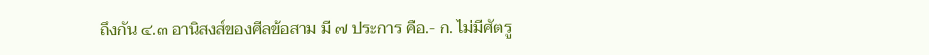ถึงกัน ๔.๓ อานิสงส์ของศีลข้อสาม มี ๗ ประการ คือ.- ก. ไม่มีศัตรู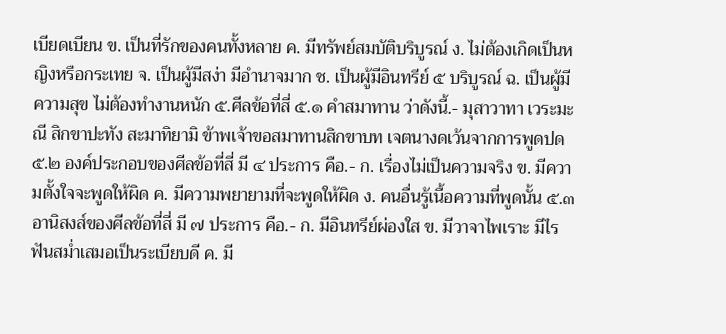เบียดเบียน ข. เป็นที่รักของคนทั้งหลาย ค. มีทรัพย์สมบัติบริบูรณ์ ง. ไม่ต้องเกิดเป็นหญิงหรือกระเทย จ. เป็นผู้มีสง่า มีอำนาจมาก ช. เป็นผู้มีอินทรีย์ ๕ บริบูรณ์ ฉ. เป็นผู้มีความสุข ไม่ต้องทำงานหนัก ๕.ศีลข้อที่สี่ ๕.๑ คำสมาทาน ว่าดังนี้.- มุสาวาทา เวระมะณี สิกขาปะทัง สะมาทิยามิ ข้าพเจ้าขอสมาทานสิกขาบท เจตนางดเว้นจากการพูดปด ๕.๒ องค์ประกอบของศีลข้อที่สี่ มี ๔ ประการ คือ.- ก. เรื่องไม่เป็นความจริง ข. มีความตั้งใจจะพูดให้ผิด ค. มีความพยายามที่จะพูดให้ผิด ง. คนอื่นรู้เนื้อความที่พูดนั้น ๕.๓ อานิสงส์ของศีลข้อที่สี่ มี ๗ ประการ คือ.- ก. มีอินทรีย์ผ่องใส ข. มีวาจาไพเราะ มีไรฟันสม่ำเสมอเป็นระเบียบดี ค. มี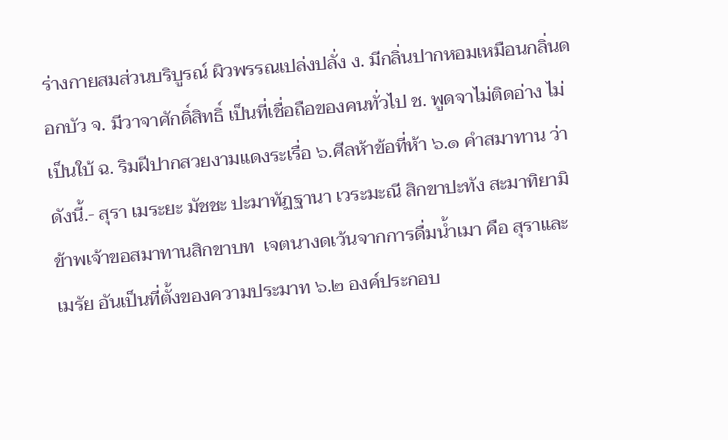ร่างกายสมส่วนบริบูรณ์ ผิวพรรณเปล่งปลั่ง ง. มีกลิ่นปากหอมเหมือนกลิ่นดอกบัว จ. มีวาจาศักดิ์สิทธิ์ เป็นที่เชื่อถือของคนทั่วไป ช. พูดจาไม่ติดอ่าง ไม่เป็นใบ้ ฉ. ริมฝีปากสวยงามแดงระเรื่อ ๖.ศีลห้าข้อที่ห้า ๖.๑ คำสมาทาน ว่าดังนี้.- สุรา เมระยะ มัชชะ ปะมาทัฏฐานา เวระมะณี สิกขาปะทัง สะมาทิยามิ ข้าพเจ้าขอสมาทานสิกขาบท  เจตนางดเว้นจากการดื่มน้ำเมา คือ สุราและ   เมรัย อันเป็นที่ตั้งของความประมาท ๖.๒ องค์ประกอบ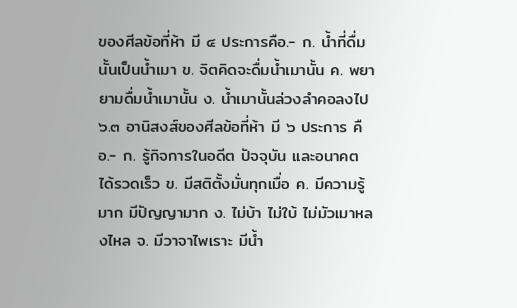ของศีลข้อที่ห้า มี ๔ ประการคือ.- ก. น้ำที่ดื่มนั้นเป็นน้ำเมา ข. จิตคิดจะดื่มน้ำเมานั้น ค. พยายามดื่มน้ำเมานั้น ง. น้ำเมานั้นล่วงลำคอลงไป ๖.๓ อานิสงส์ของศีลข้อที่ห้า มี ๖ ประการ คือ.- ก. รู้กิจการในอดีต ปัจจุบัน และอนาคต ได้รวดเร็ว ข. มีสติตั้งมั่นทุกเมื่อ ค. มีความรู้มาก มีปัญญามาก ง. ไม่บ้า ไม่ใบ้ ไม่มัวเมาหลงไหล จ. มีวาจาไพเราะ มีน้ำ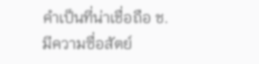คำเป็นที่น่าเชื่อถือ ช. มีความซื่อสัตย์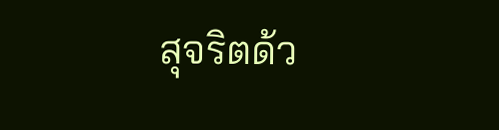สุจริตด้ว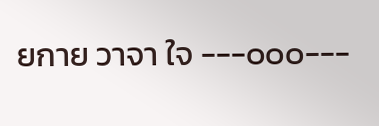ยกาย วาจา ใจ ---๐๐๐---